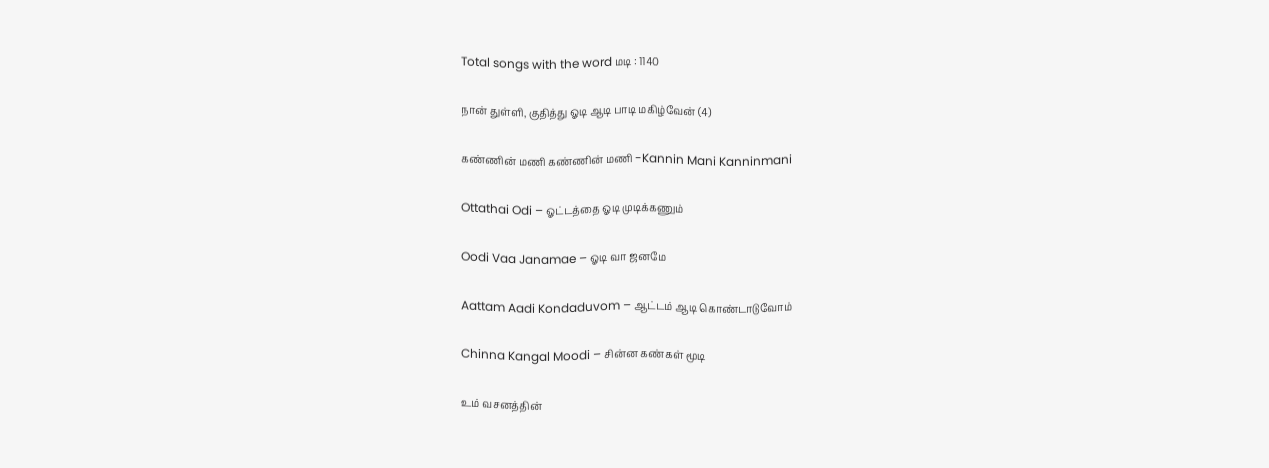Total songs with the word மடி : 1140

நான் துள்ளி, குதித்து ஓடி ஆடி பாடி மகிழ்வேன் (4)

கண்ணின் மணி கண்ணின் மணி -Kannin Mani Kanninmani

Ottathai Odi – ஓட்டத்தை ஓடி முடிக்கணும்

Oodi Vaa Janamae – ஓடி வா ஜனமே

Aattam Aadi Kondaduvom – ஆட்டம் ஆடி கொண்டாடுவோம்

Chinna Kangal Moodi – சின்ன கண்கள் மூடி

உம் வசனத்தின்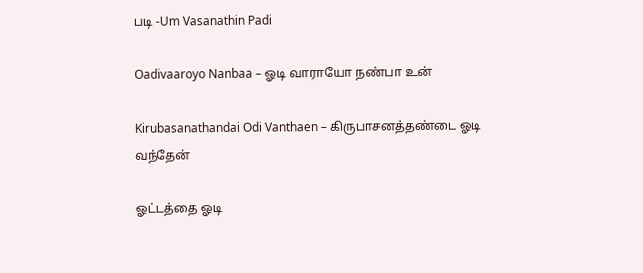படி -Um Vasanathin Padi

Oadivaaroyo Nanbaa – ஓடி வாராயோ நண்பா உன்

Kirubasanathandai Odi Vanthaen – கிருபாசனத்தண்டை ஓடி வந்தேன்

ஓட்டத்தை ஓடி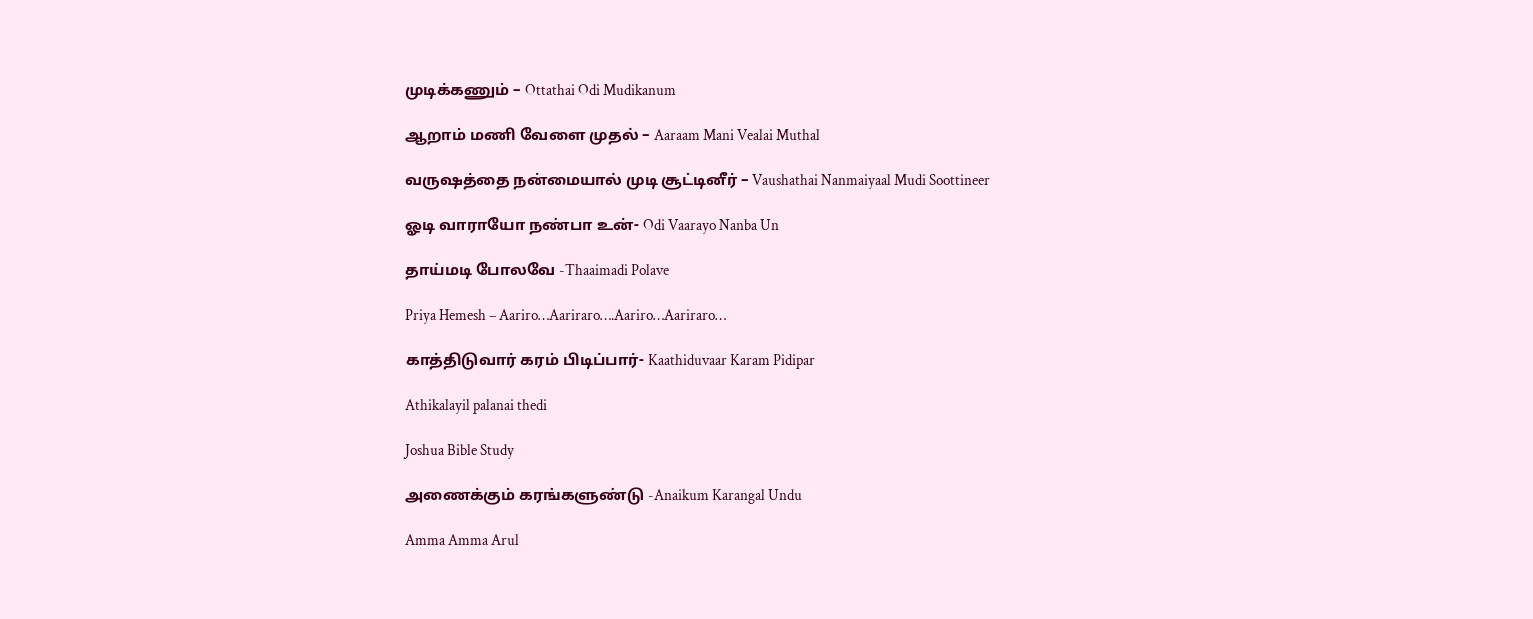முடிக்கணும் – Ottathai Odi Mudikanum

ஆறாம் மணி வேளை முதல் – Aaraam Mani Vealai Muthal

வருஷத்தை நன்மையால் முடி சூட்டினீர் – Vaushathai Nanmaiyaal Mudi Soottineer

ஓடி வாராயோ நண்பா உன்- Odi Vaarayo Nanba Un

தாய்மடி போலவே -Thaaimadi Polave

Priya Hemesh – Aariro…Aariraro….Aariro…Aariraro…

காத்திடுவார் கரம் பிடிப்பார்- Kaathiduvaar Karam Pidipar

Athikalayil palanai thedi

Joshua Bible Study

அணைக்கும் கரங்களுண்டு -Anaikum Karangal Undu

Amma Amma Arul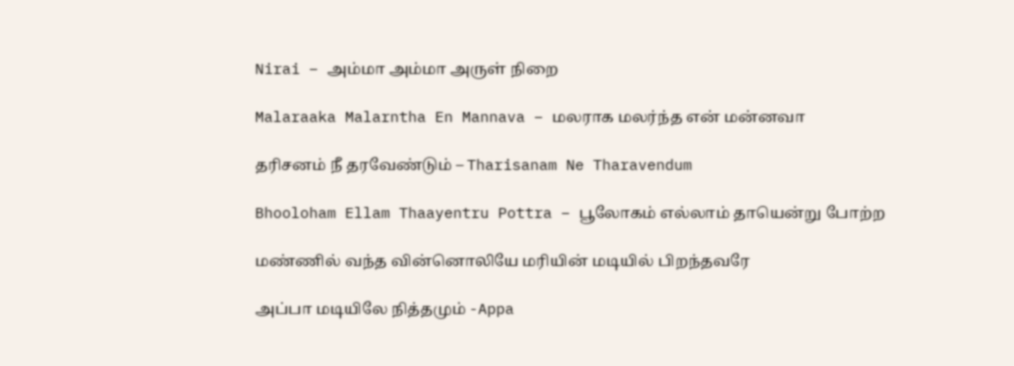Nirai – அம்மா அம்மா அருள் நிறை

Malaraaka Malarntha En Mannava – மலராக மலர்ந்த என் மன்னவா

தரிசனம் நீ தரவேண்டும் – Tharisanam Ne Tharavendum

Bhooloham Ellam Thaayentru Pottra – பூலோகம் எல்லாம் தாயென்று போற்ற

மண்ணில் வந்த வின்னொலியே மரியின் மடியில் பிறந்தவரே

அப்பா மடியிலே நித்தமும் -Appa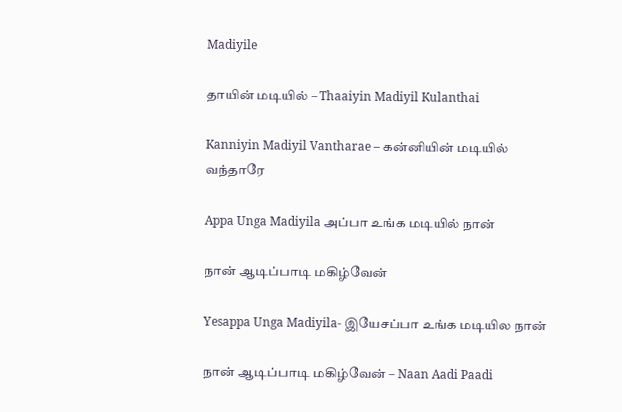Madiyile

தாயின் மடியில் – Thaaiyin Madiyil Kulanthai

Kanniyin Madiyil Vantharae – கன்னியின் மடியில் வந்தாரே

Appa Unga Madiyila அப்பா உங்க மடியில் நான்

நான் ஆடிப்பாடி மகிழ்வேன்

Yesappa Unga Madiyila- இயேசப்பா உங்க மடியில நான்

நான் ஆடிப்பாடி மகிழ்வேன் – Naan Aadi Paadi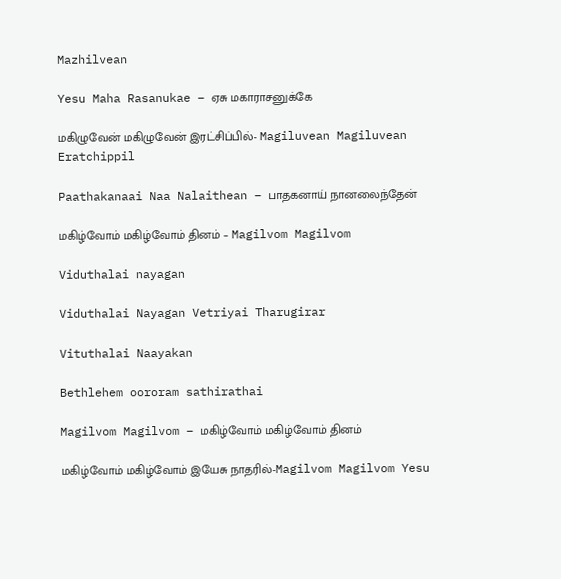Mazhilvean

Yesu Maha Rasanukae – ஏசு மகாராசனுக்கே

மகிழுவேன் மகிழுவேன் இரட்சிப்பில்- Magiluvean Magiluvean Eratchippil

Paathakanaai Naa Nalaithean – பாதகனாய் நானலைந்தேன்

மகிழ்வோம் மகிழ்வோம் தினம் – Magilvom Magilvom

Viduthalai nayagan

Viduthalai Nayagan Vetriyai Tharugirar

Vituthalai Naayakan

Bethlehem oororam sathirathai

Magilvom Magilvom – மகிழ்வோம் மகிழ்வோம் தினம்

மகிழ்வோம் மகிழ்வோம் இயேசு நாதரில்-Magilvom Magilvom Yesu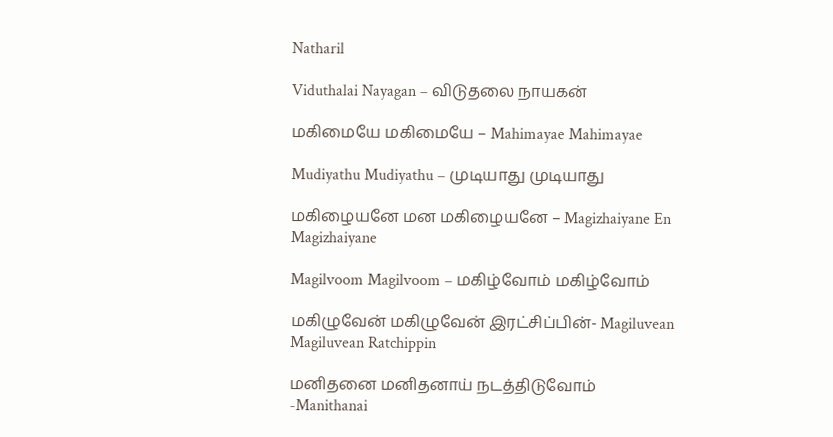Natharil

Viduthalai Nayagan – விடுதலை நாயகன்

மகிமையே மகிமையே – Mahimayae Mahimayae

Mudiyathu Mudiyathu – முடியாது முடியாது

மகிழையனே மன மகிழையனே – Magizhaiyane En Magizhaiyane

Magilvoom Magilvoom – மகிழ்வோம் மகிழ்வோம்

மகிழுவேன் மகிழுவேன் இரட்சிப்பின்- Magiluvean Magiluvean Ratchippin

மனிதனை மனிதனாய் நடத்திடுவோம் -Manithanai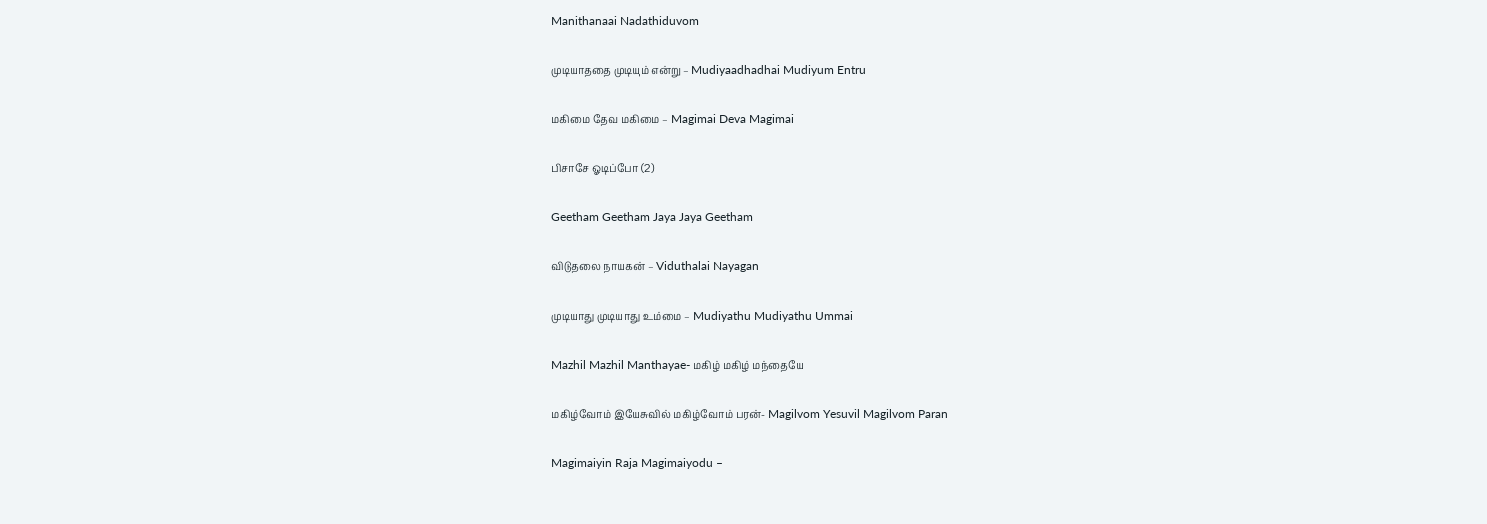Manithanaai Nadathiduvom

முடியாததை முடியும் என்று – Mudiyaadhadhai Mudiyum Entru

மகிமை தேவ மகிமை – Magimai Deva Magimai

பிசாசே ஓடிப்போ (2)

Geetham Geetham Jaya Jaya Geetham

விடுதலை நாயகன் – Viduthalai Nayagan

முடியாது முடியாது உம்மை – Mudiyathu Mudiyathu Ummai

Mazhil Mazhil Manthayae- மகிழ் மகிழ் மந்தையே

மகிழ்வோம் இயேசுவில் மகிழ்வோம் பரன்- Magilvom Yesuvil Magilvom Paran

Magimaiyin Raja Magimaiyodu –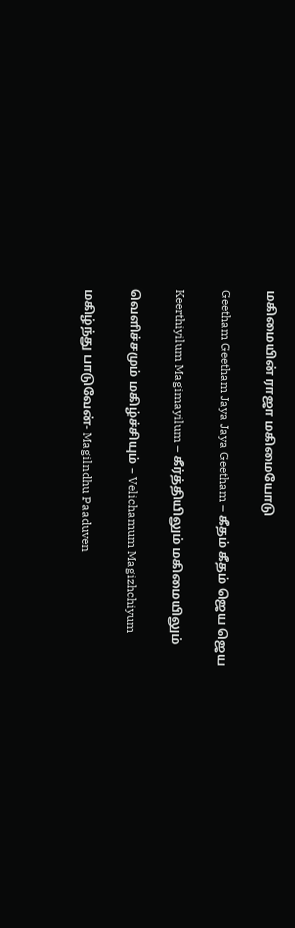மகிமையின் ராஜா மகிமையோடு

Geetham Geetham Jaya Jaya Geetham – கீதம் கீதம் ஜெய ஜெய

Keerthiyilum Magimayilum – கீர்த்தியிலும் மகிமையிலும்

வெளிச்சமும் மகிழ்ச்சியும் – Velichamum Magizhchiyum

மகிழ்ந்து பாடுவேன்- Magilndhu Paaduven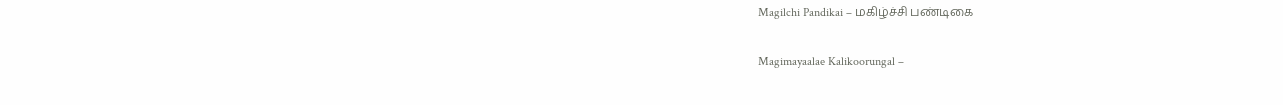Magilchi Pandikai – மகிழ்ச்சி பண்டிகை

Magimayaalae Kalikoorungal –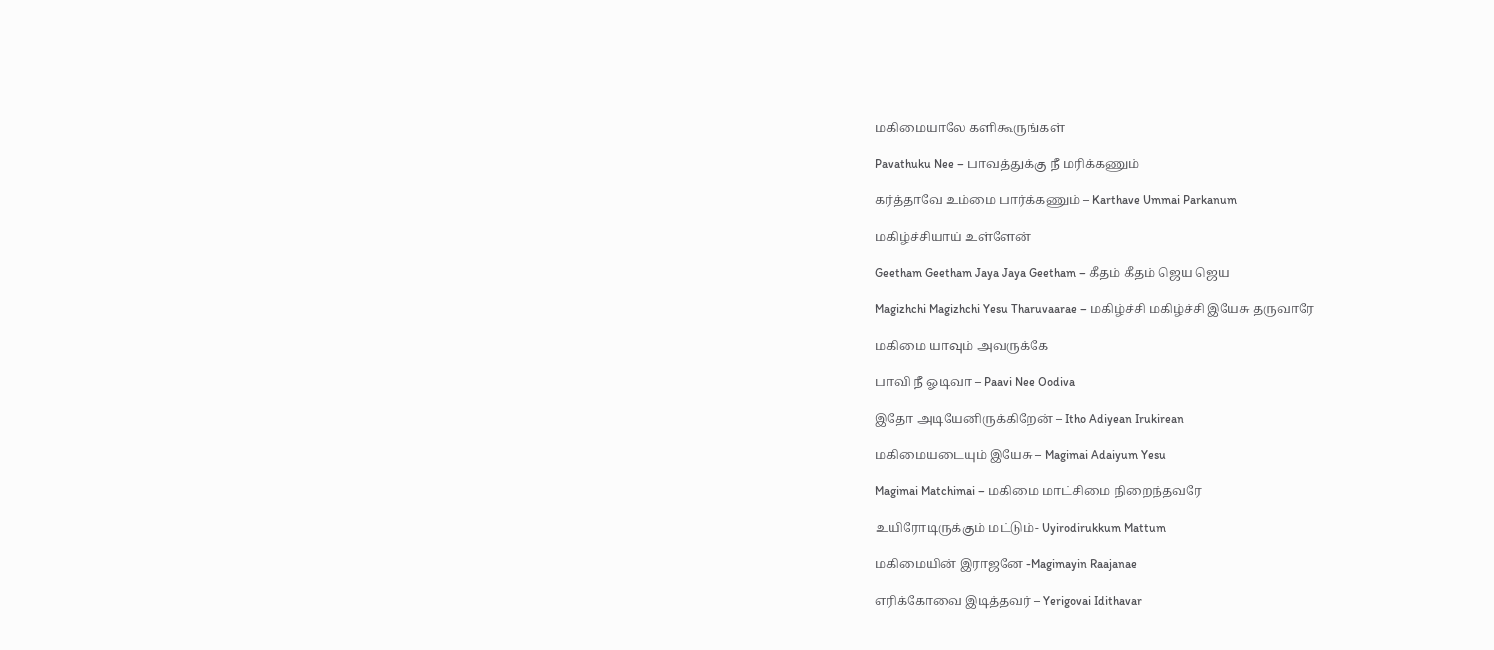மகிமையாலே களிகூருங்கள்

Pavathuku Nee – பாவத்துக்கு நீ மரிக்கணும்

கர்த்தாவே உம்மை பார்க்கணும் – Karthave Ummai Parkanum

மகிழ்ச்சியாய் உள்ளேன்

Geetham Geetham Jaya Jaya Geetham – கீதம் கீதம் ஜெய ஜெய

Magizhchi Magizhchi Yesu Tharuvaarae – மகிழ்ச்சி மகிழ்ச்சி இயேசு தருவாரே

மகிமை யாவும் அவருக்கே

பாவி நீ ஓடிவா – Paavi Nee Oodiva

இதோ அடியேனிருக்கிறேன் – Itho Adiyean Irukirean

மகிமையடையும் இயேசு – Magimai Adaiyum Yesu

Magimai Matchimai – மகிமை மாட்சிமை நிறைந்தவரே

உயிரோடிருக்கும் மட்டும்- Uyirodirukkum Mattum

மகிமையின் இராஜனே -Magimayin Raajanae

எரிக்கோவை இடித்தவர் – Yerigovai Idithavar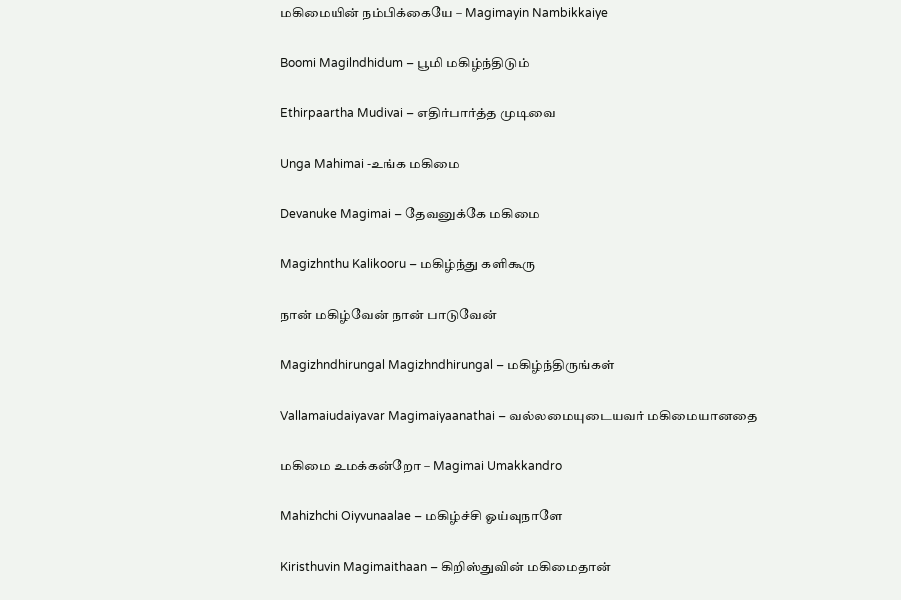மகிமையின் நம்பிக்கையே – Magimayin Nambikkaiye

Boomi Magilndhidum – பூமி மகிழ்ந்திடும்

Ethirpaartha Mudivai – எதிர்பார்த்த முடிவை

Unga Mahimai -உங்க மகிமை

Devanuke Magimai – தேவனுக்கே மகிமை

Magizhnthu Kalikooru – மகிழ்ந்து களிகூரு

நான் மகிழ்வேன் நான் பாடுவேன்

Magizhndhirungal Magizhndhirungal – மகிழ்ந்திருங்கள்

Vallamaiudaiyavar Magimaiyaanathai – வல்லமையுடையவர் மகிமையானதை

மகிமை உமக்கன்றோ – Magimai Umakkandro

Mahizhchi Oiyvunaalae – மகிழ்ச்சி ஓய்வுநாளே

Kiristhuvin Magimaithaan – கிறிஸ்துவின் மகிமைதான்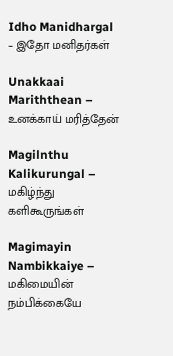Idho Manidhargal – இதோ மனிதர்கள்

Unakkaai Mariththean – உனக்காய் மரித்தேன்

Magilnthu Kalikurungal – மகிழ்ந்து களிகூருங்கள்

Magimayin Nambikkaiye – மகிமையின் நம்பிக்கையே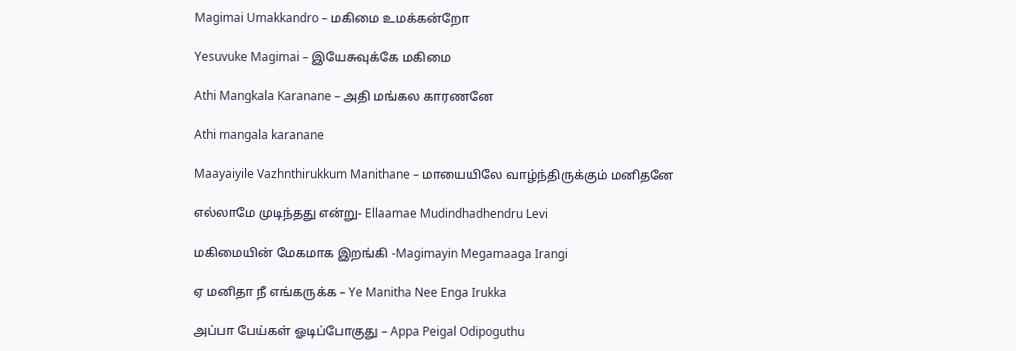Magimai Umakkandro – மகிமை உமக்கன்றோ

Yesuvuke Magimai – இயேசுவுக்கே மகிமை

Athi Mangkala Karanane – அதி மங்கல காரணனே

Athi mangala karanane

Maayaiyile Vazhnthirukkum Manithane – மாயையிலே வாழ்ந்திருக்கும் மனிதனே

எல்லாமே முடிந்தது என்று- Ellaamae Mudindhadhendru Levi

மகிமையின் மேகமாக இறங்கி -Magimayin Megamaaga Irangi

ஏ மனிதா நீ எங்கருக்க – Ye Manitha Nee Enga Irukka

அப்பா பேய்கள் ஓடிப்போகுது – Appa Peigal Odipoguthu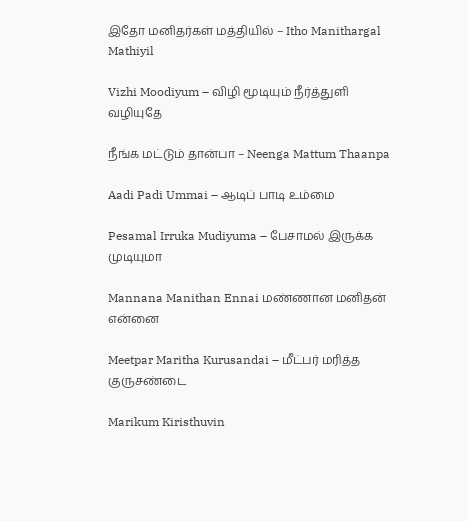இதோ மனிதர்கள் மத்தியில் – Itho Manithargal Mathiyil

Vizhi Moodiyum – விழி மூடியும் நீர்த்துளி வழியுதே

நீங்க மட்டும் தான்பா – Neenga Mattum Thaanpa

Aadi Padi Ummai – ஆடிப் பாடி உம்மை

Pesamal Irruka Mudiyuma – பேசாமல் இருக்க முடியுமா

Mannana Manithan Ennai மண்ணான மனிதன் என்னை

Meetpar Maritha Kurusandai – மீட்பர் மரித்த குருசண்டை

Marikum Kiristhuvin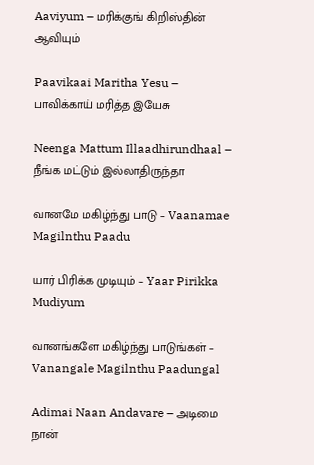Aaviyum – மரிக்குங் கிறிஸ்தின் ஆவியும்

Paavikaai Maritha Yesu – பாவிக்காய் மரித்த இயேசு

Neenga Mattum Illaadhirundhaal – நீங்க மட்டும் இல்லாதிருந்தா

வானமே மகிழ்ந்து பாடு – Vaanamae Magilnthu Paadu

யார் பிரிக்க முடியும் – Yaar Pirikka Mudiyum

வானங்களே மகிழ்ந்து பாடுங்கள் – Vanangale Magilnthu Paadungal

Adimai Naan Andavare – அடிமை நான்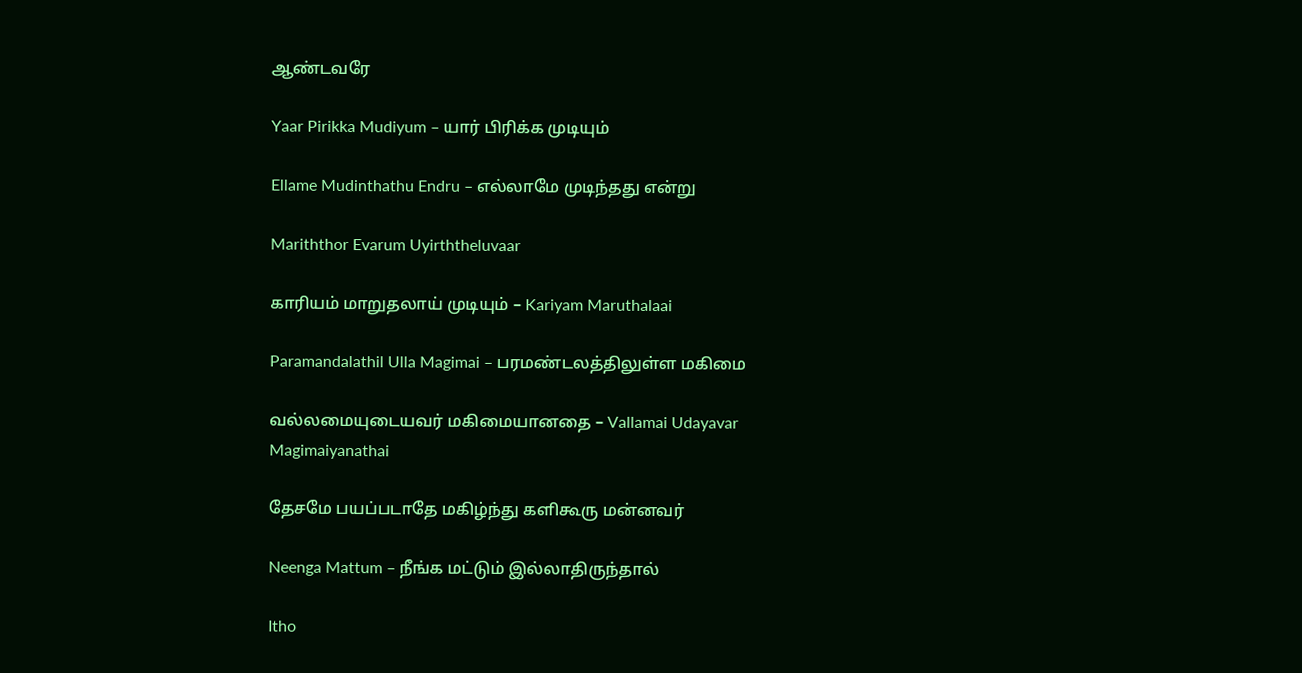ஆண்டவரே

Yaar Pirikka Mudiyum – யார் பிரிக்க முடியும்

Ellame Mudinthathu Endru – எல்லாமே முடிந்தது என்று

Mariththor Evarum Uyirththeluvaar

காரியம் மாறுதலாய் முடியும் – Kariyam Maruthalaai

Paramandalathil Ulla Magimai – பரமண்டலத்திலுள்ள மகிமை

வல்லமையுடையவர் மகிமையானதை – Vallamai Udayavar Magimaiyanathai

தேசமே பயப்படாதே மகிழ்ந்து களிகூரு மன்னவர்

Neenga Mattum – நீங்க மட்டும் இல்லாதிருந்தால்

Itho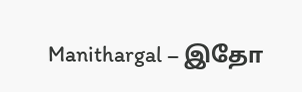Manithargal – இதோ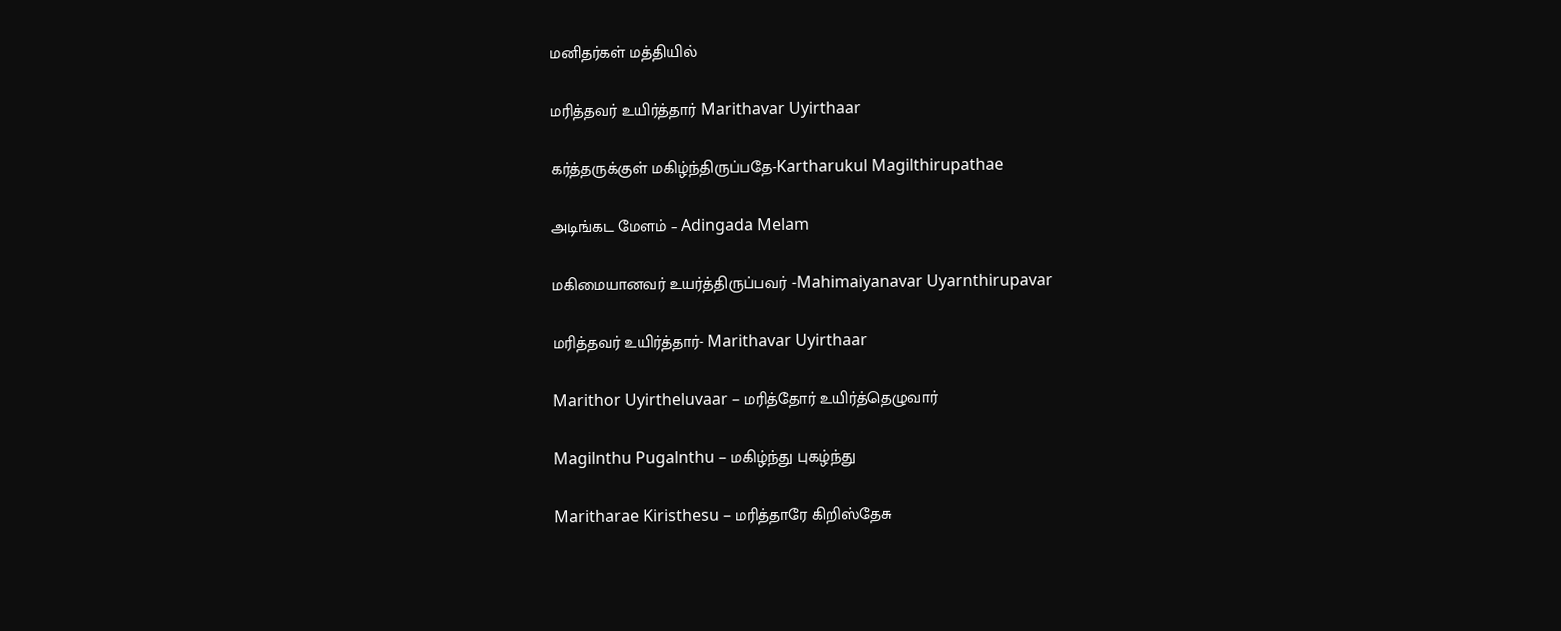மனிதர்கள் மத்தியில்

மரித்தவர் உயிர்த்தார் Marithavar Uyirthaar

கர்த்தருக்குள் மகிழ்ந்திருப்பதே-Kartharukul Magilthirupathae

அடிங்கட மேளம் – Adingada Melam

மகிமையானவர் உயர்த்திருப்பவர் -Mahimaiyanavar Uyarnthirupavar

மரித்தவர் உயிர்த்தார்- Marithavar Uyirthaar

Marithor Uyirtheluvaar – மரித்தோர் உயிர்த்தெழுவார்

Magilnthu Pugalnthu – மகிழ்ந்து புகழ்ந்து

Maritharae Kiristhesu – மரித்தாரே கிறிஸ்தேசு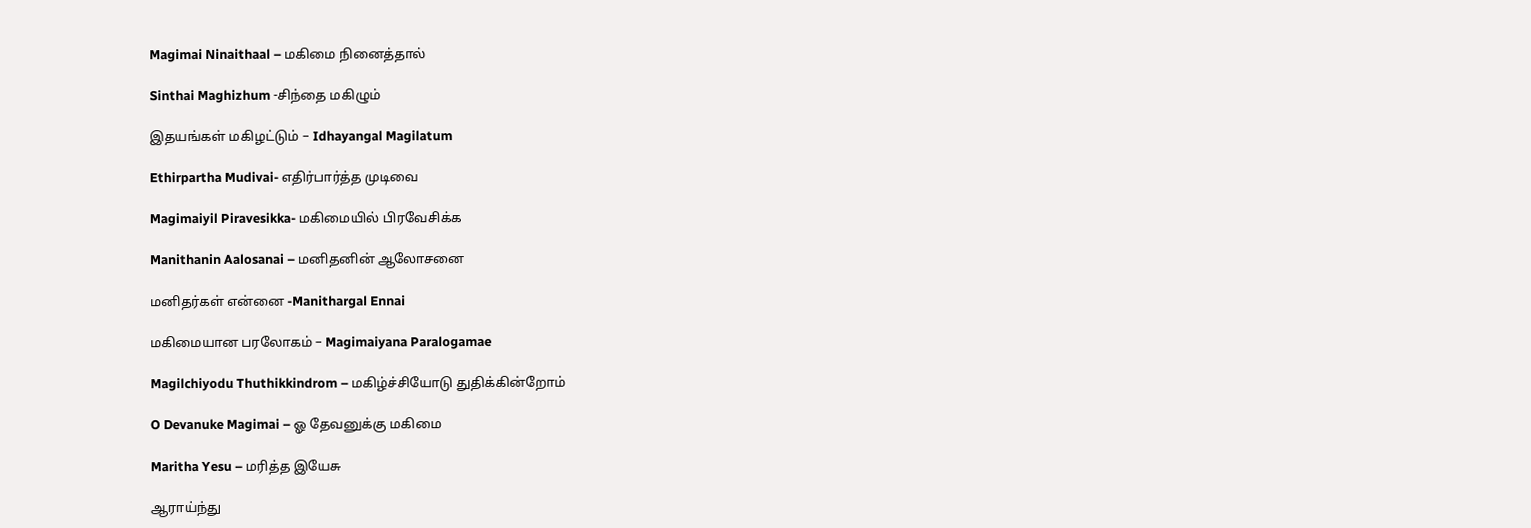Magimai Ninaithaal – மகிமை நினைத்தால்

Sinthai Maghizhum -சிந்தை மகிழும்

இதயங்கள் மகிழட்டும் – Idhayangal Magilatum

Ethirpartha Mudivai- எதிர்பார்த்த முடிவை

Magimaiyil Piravesikka- மகிமையில் பிரவேசிக்க

Manithanin Aalosanai – மனிதனின் ஆலோசனை

மனிதர்கள் என்னை -Manithargal Ennai

மகிமையான பரலோகம் – Magimaiyana Paralogamae

Magilchiyodu Thuthikkindrom – மகிழ்ச்சியோடு துதிக்கின்றோம்

O Devanuke Magimai – ஓ தேவனுக்கு மகிமை

Maritha Yesu – மரித்த இயேசு

ஆராய்ந்து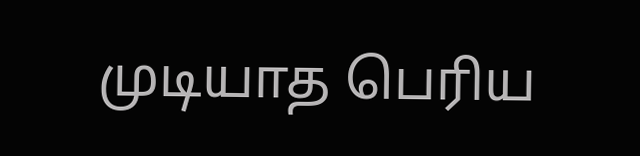முடியாத பெரிய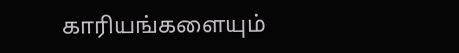காரியங்களையும்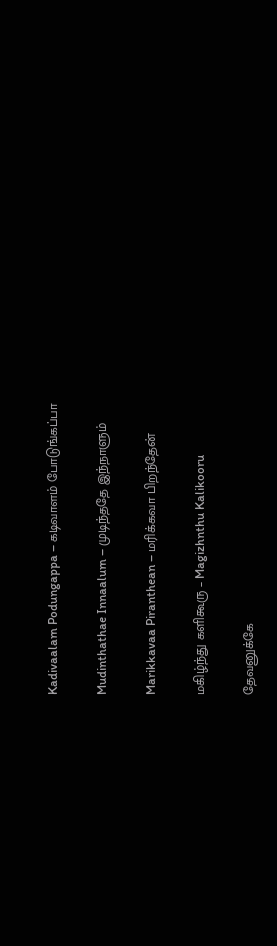Kadivaalam Podungappa – கடிவாளம் போடுங்கப்பா

Mudinthathae Innaalum – முடிந்ததே இந்நாளும்

Marikkavaa Piranthean – மரிக்கவா பிறந்தேன்

மகிழ்ந்து களிகூரு – Magizhnthu Kalikooru

தேவனுக்கே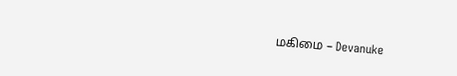மகிமை – Devanuke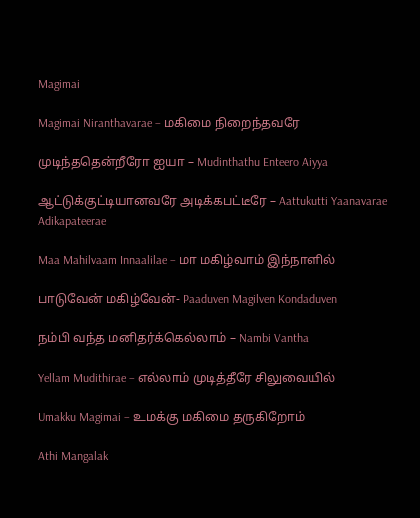Magimai

Magimai Niranthavarae – மகிமை நிறைந்தவரே

முடிந்ததென்றீரோ ஐயா – Mudinthathu Enteero Aiyya

ஆட்டுக்குட்டியானவரே அடிக்கபட்டீரே – Aattukutti Yaanavarae Adikapateerae

Maa Mahilvaam Innaalilae – மா மகிழ்வாம் இந்நாளில்

பாடுவேன் மகிழ்வேன்- Paaduven Magilven Kondaduven

நம்பி வந்த மனிதர்க்கெல்லாம் – Nambi Vantha

Yellam Mudithirae – எல்லாம் முடித்தீரே சிலுவையில்

Umakku Magimai – உமக்கு மகிமை தருகிறோம்

Athi Mangalak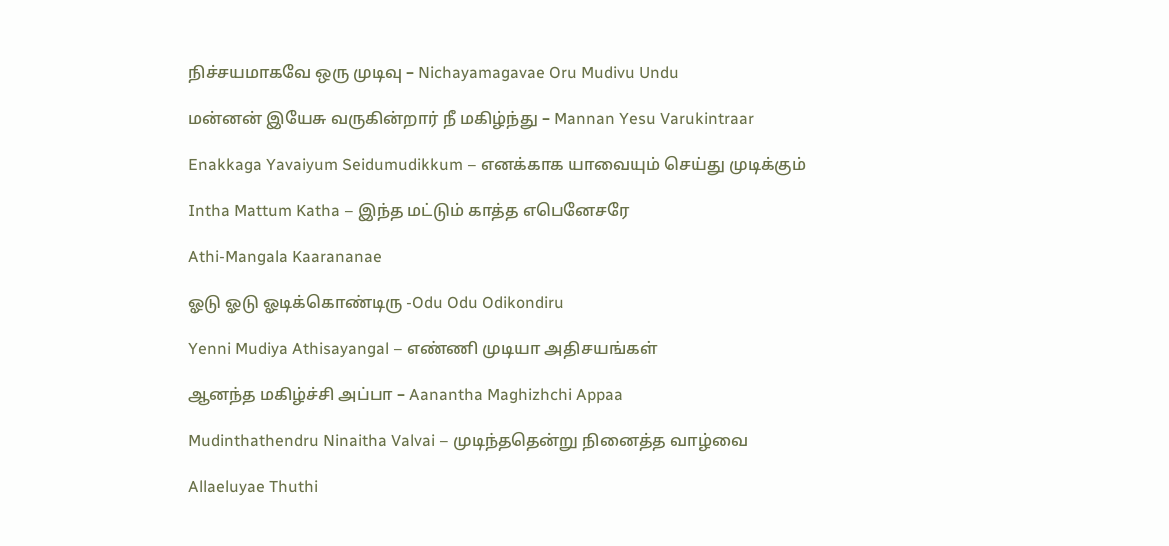நிச்சயமாகவே ஒரு முடிவு – Nichayamagavae Oru Mudivu Undu

மன்னன் இயேசு வருகின்றார் நீ மகிழ்ந்து – Mannan Yesu Varukintraar

Enakkaga Yavaiyum Seidumudikkum – எனக்காக யாவையும் செய்து முடிக்கும்

Intha Mattum Katha – இந்த மட்டும் காத்த எபெனேசரே

Athi-Mangala Kaarananae

ஓடு ஓடு ஓடிக்கொண்டிரு -Odu Odu Odikondiru

Yenni Mudiya Athisayangal – எண்ணி முடியா அதிசயங்கள்

ஆனந்த மகிழ்ச்சி அப்பா – Aanantha Maghizhchi Appaa

Mudinthathendru Ninaitha Valvai – முடிந்ததென்று நினைத்த வாழ்வை

Allaeluyae Thuthi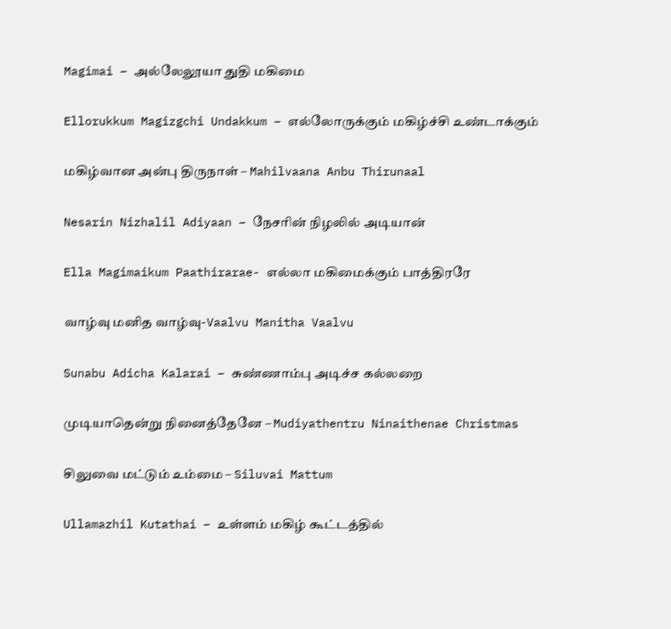Magimai – அல்லேலூயா துதி மகிமை

Ellorukkum Magizgchi Undakkum – எல்லோருக்கும் மகிழ்ச்சி உண்டாக்கும்

மகிழ்வான அன்பு திருநாள் – Mahilvaana Anbu Thirunaal

Nesarin Nizhalil Adiyaan – நேசரின் நிழலில் அடியான்

Ella Magimaikum Paathirarae- எல்லா மகிமைக்கும் பாத்திரரே

வாழ்வு மனித வாழ்வு-Vaalvu Manitha Vaalvu

Sunabu Adicha Kalarai – சுண்ணாம்பு அடிச்ச கல்லறை

முடியாதென்று நினைத்தேனே – Mudiyathentru Ninaithenae Christmas

சிலுவை மட்டும் உம்மை – Siluvai Mattum

Ullamazhil Kutathai – உள்ளம் மகிழ் கூட்டத்தில்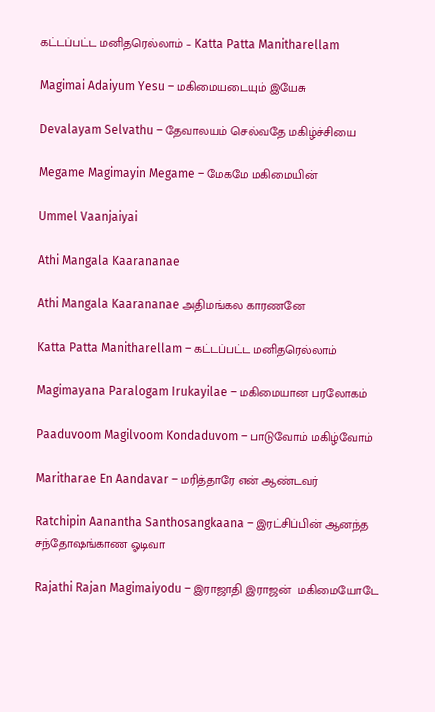கட்டப்பட்ட மனிதரெல்லாம் – Katta Patta Manitharellam

Magimai Adaiyum Yesu – மகிமையடையும் இயேசு

Devalayam Selvathu – தேவாலயம் செல்வதே மகிழ்ச்சியை

Megame Magimayin Megame – மேகமே மகிமையின்

Ummel Vaanjaiyai

Athi Mangala Kaarananae

Athi Mangala Kaarananae அதிமங்கல காரணனே

Katta Patta Manitharellam – கட்டப்பட்ட மனிதரெல்லாம்

Magimayana Paralogam Irukayilae – மகிமையான பரலோகம்

Paaduvoom Magilvoom Kondaduvom – பாடுவோம் மகிழ்வோம்

Maritharae En Aandavar – மரித்தாரே என் ஆண்டவர்

Ratchipin Aanantha Santhosangkaana – இரட்சிப்பின் ஆனந்த சந்தோஷங்காண ஓடிவா

Rajathi Rajan Magimaiyodu – இராஜாதி இராஜன்  மகிமையோடே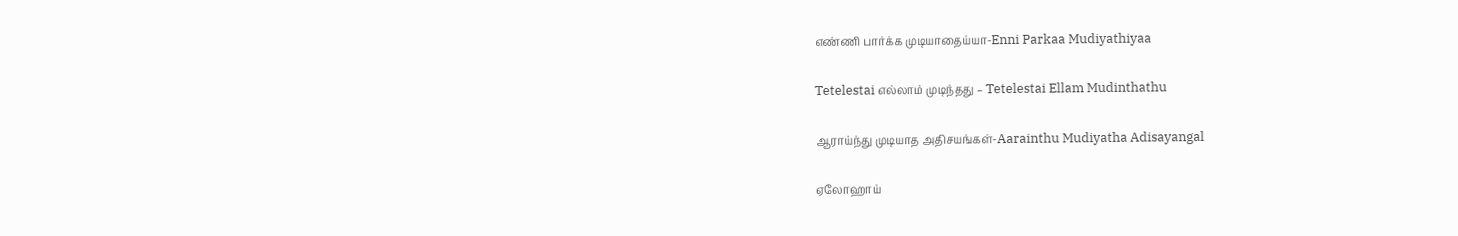எண்ணி பார்க்க முடியாதைய்யா-Enni Parkaa Mudiyathiyaa

Tetelestai எல்லாம் முடிந்தது – Tetelestai Ellam Mudinthathu

ஆராய்ந்து முடியாத அதிசயங்கள்-Aarainthu Mudiyatha Adisayangal

ஏலோஹாய்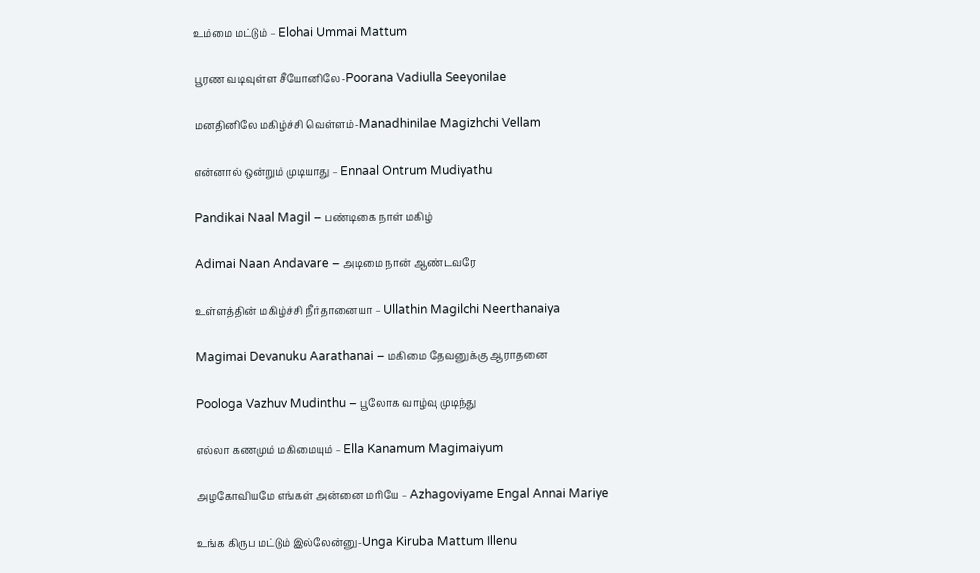உம்மை மட்டும் – Elohai Ummai Mattum

பூரண வடிவுள்ள சீயோனிலே-Poorana Vadiulla Seeyonilae

மனதினிலே மகிழ்ச்சி வெள்ளம்-Manadhinilae Magizhchi Vellam

என்னால் ஒன்றும் முடியாது – Ennaal Ontrum Mudiyathu

Pandikai Naal Magil – பண்டிகை நாள் மகிழ்

Adimai Naan Andavare – அடிமை நான் ஆண்டவரே

உள்ளத்தின் மகிழ்ச்சி நீர்தானையா – Ullathin Magilchi Neerthanaiya

Magimai Devanuku Aarathanai – மகிமை தேவனுக்கு ஆராதனை

Poologa Vazhuv Mudinthu – பூலோக வாழ்வு முடிந்து

எல்லா கணமும் மகிமையும் – Ella Kanamum Magimaiyum

அழகோவியமே எங்கள் அன்னை மரியே – Azhagoviyame Engal Annai Mariye

உங்க கிருப மட்டும் இல்லேன்னு-Unga Kiruba Mattum Illenu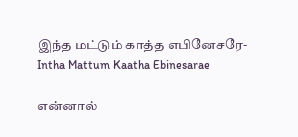இந்த மட்டும் காத்த எபினேசரே-Intha Mattum Kaatha Ebinesarae

என்னால்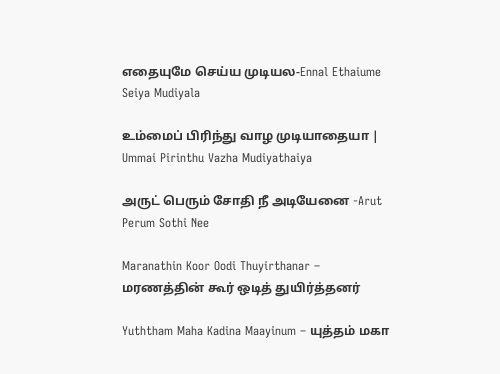எதையுமே செய்ய முடியல-Ennal Ethaiume Seiya Mudiyala

உம்மைப் பிரிந்து வாழ முடியாதையா | Ummai Pirinthu Vazha Mudiyathaiya

அருட் பெரும் சோதி நீ அடியேனை -Arut Perum Sothi Nee

Maranathin Koor Oodi Thuyirthanar – மரணத்தின் கூர் ஒடித் துயிர்த்தனர்

Yuththam Maha Kadina Maayinum – யுத்தம் மகா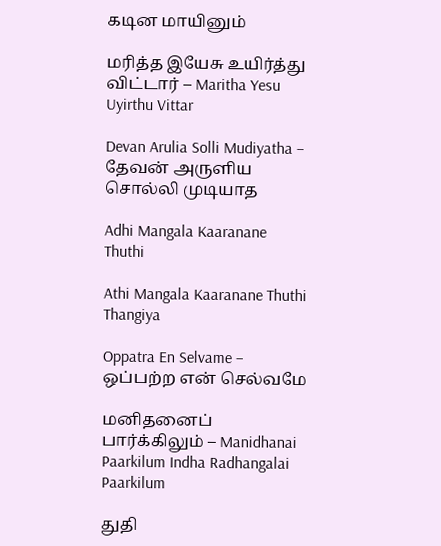கடின மாயினும்

மரித்த இயேசு உயிர்த்து விட்டார் – Maritha Yesu Uyirthu Vittar

Devan Arulia Solli Mudiyatha – தேவன் அருளிய சொல்லி முடியாத

Adhi Mangala Kaaranane Thuthi

Athi Mangala Kaaranane Thuthi Thangiya

Oppatra En Selvame – ஒப்பற்ற என் செல்வமே

மனிதனைப் பார்க்கிலும் – Manidhanai Paarkilum Indha Radhangalai Paarkilum

துதி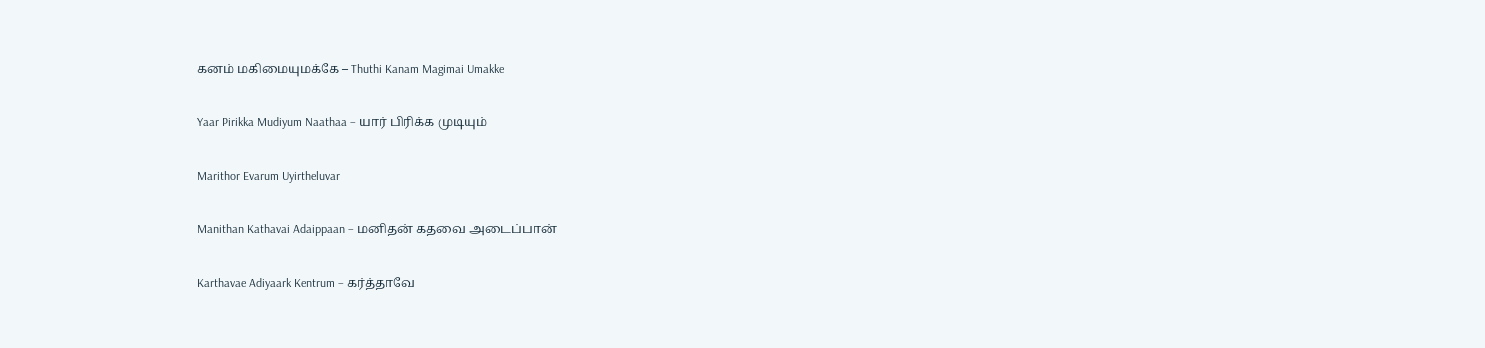கனம் மகிமையுமக்கே – Thuthi Kanam Magimai Umakke

Yaar Pirikka Mudiyum Naathaa – யார் பிரிக்க முடியும்

Marithor Evarum Uyirtheluvar

Manithan Kathavai Adaippaan – மனிதன் கதவை அடைப்பான்

Karthavae Adiyaark Kentrum – கர்த்தாவே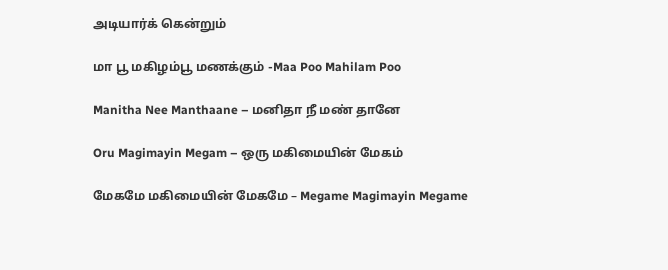அடியார்க் கென்றும்

மா பூ மகிழம்பூ மணக்கும் -Maa Poo Mahilam Poo

Manitha Nee Manthaane – மனிதா நீ மண் தானே

Oru Magimayin Megam – ஒரு மகிமையின் மேகம்

மேகமே மகிமையின் மேகமே – Megame Magimayin Megame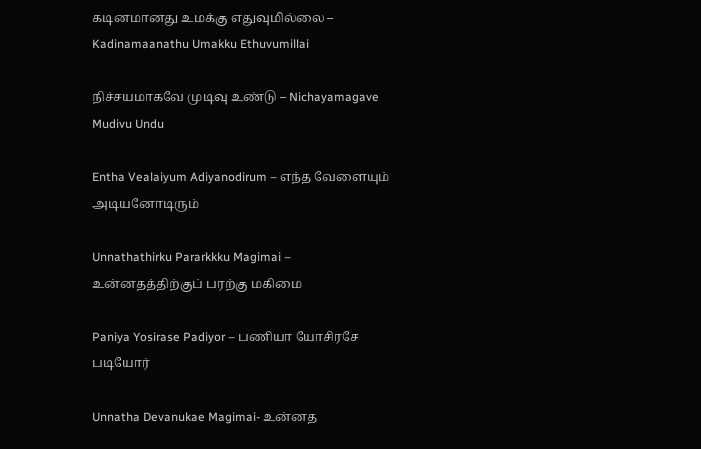கடினமானது உமக்கு எதுவுமில்லை – Kadinamaanathu Umakku Ethuvumillai

நிச்சயமாகவே முடிவு உண்டு – Nichayamagave Mudivu Undu

Entha Vealaiyum Adiyanodirum – எந்த வேளையும் அடியனோடிரும்

Unnathathirku Pararkkku Magimai – உன்னதத்திற்குப் பரற்கு மகிமை

Paniya Yosirase Padiyor – பணியா யோசிரசே படியோர்

Unnatha Devanukae Magimai- உன்னத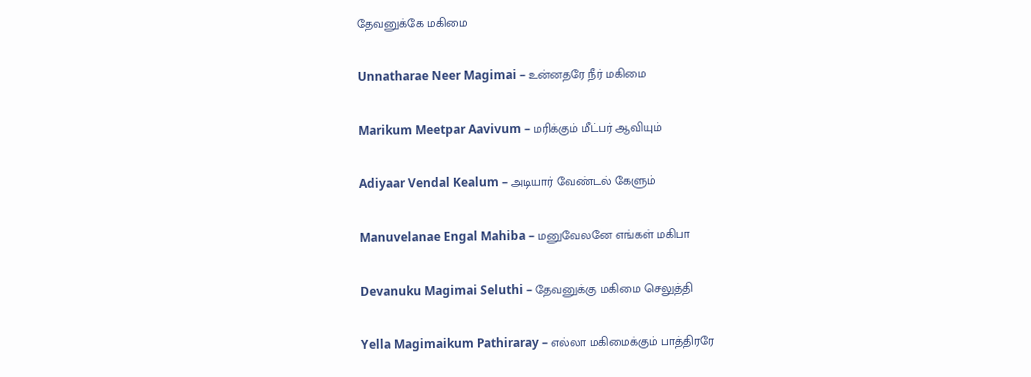தேவனுக்கே மகிமை

Unnatharae Neer Magimai – உன்னதரே நீர் மகிமை

Marikum Meetpar Aavivum – மரிக்கும் மீட்பர் ஆவியும்

Adiyaar Vendal Kealum – அடியார் வேண்டல் கேளும்

Manuvelanae Engal Mahiba – மனுவேலனே எங்கள் மகிபா

Devanuku Magimai Seluthi – தேவனுக்கு மகிமை செலுத்தி

Yella Magimaikum Pathiraray – எல்லா மகிமைக்கும் பாத்திரரே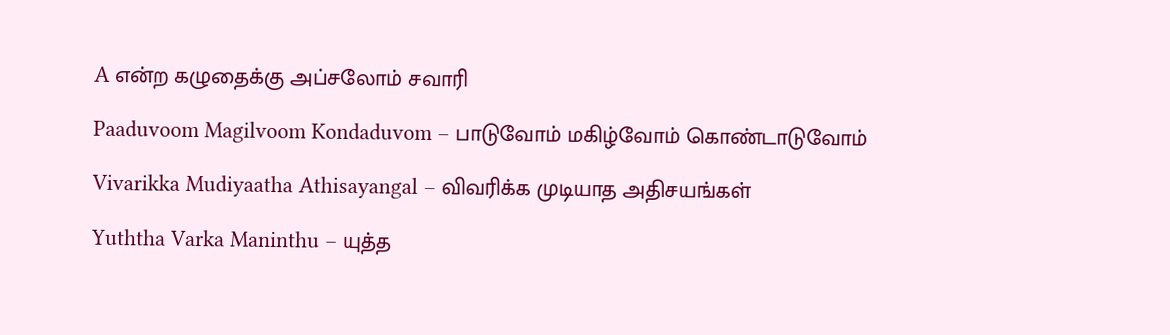A என்ற கழுதைக்கு அப்சலோம் சவாரி

Paaduvoom Magilvoom Kondaduvom – பாடுவோம் மகிழ்வோம் கொண்டாடுவோம்

Vivarikka Mudiyaatha Athisayangal – விவரிக்க முடியாத அதிசயங்கள்

Yuththa Varka Maninthu – யுத்த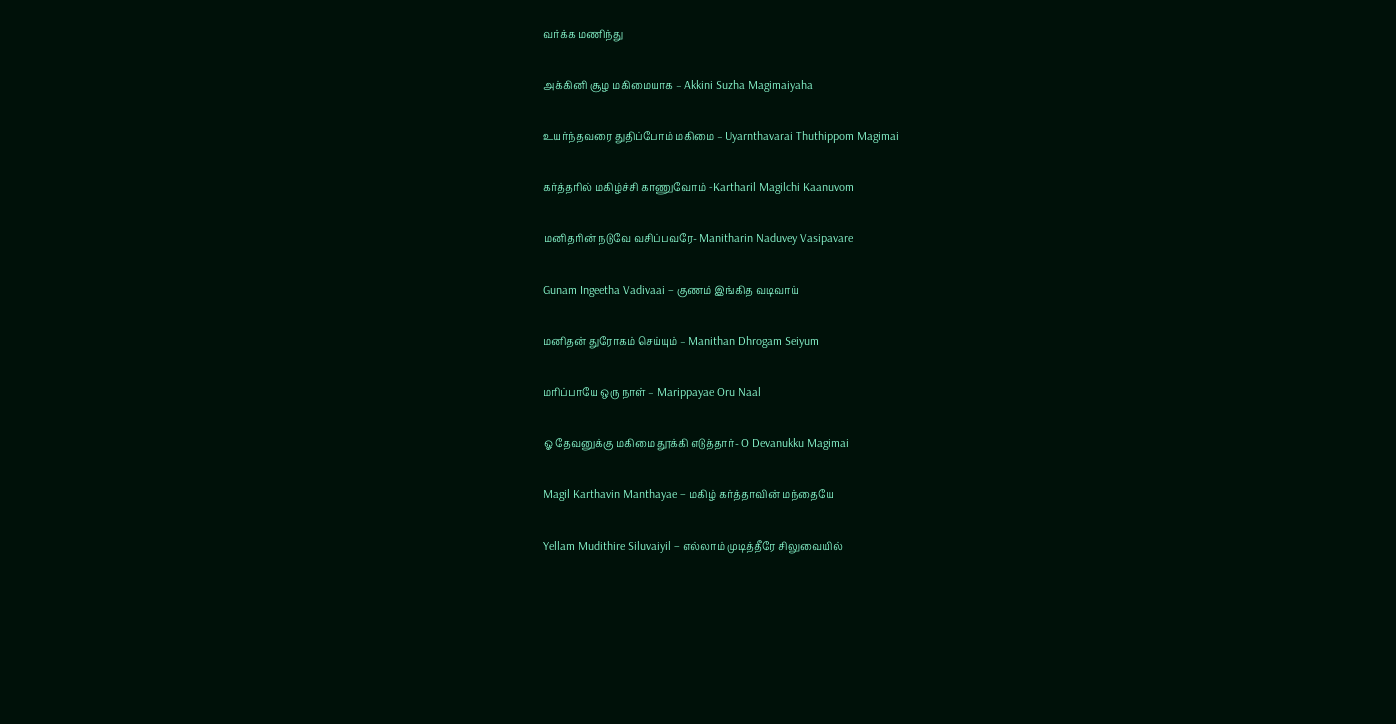வர்க்க மணிந்து

அக்கினி சூழ மகிமையாக – Akkini Suzha Magimaiyaha

உயர்ந்தவரை துதிப்போம் மகிமை – Uyarnthavarai Thuthippom Magimai

கர்த்தரில் மகிழ்ச்சி காணுவோம் -Kartharil Magilchi Kaanuvom

மனிதரின் நடுவே வசிப்பவரே- Manitharin Naduvey Vasipavare

Gunam Ingeetha Vadivaai – குணம் இங்கித வடிவாய்

மனிதன் துரோகம் செய்யும் – Manithan Dhrogam Seiyum

மரிப்பாயே ஒரு நாள் – Marippayae Oru Naal

ஓ தேவனுக்கு மகிமை தூக்கி எடுத்தார்- O Devanukku Magimai

Magil Karthavin Manthayae – மகிழ் கர்த்தாவின் மந்தையே

Yellam Mudithire Siluvaiyil – எல்லாம் முடித்தீரே சிலுவையில்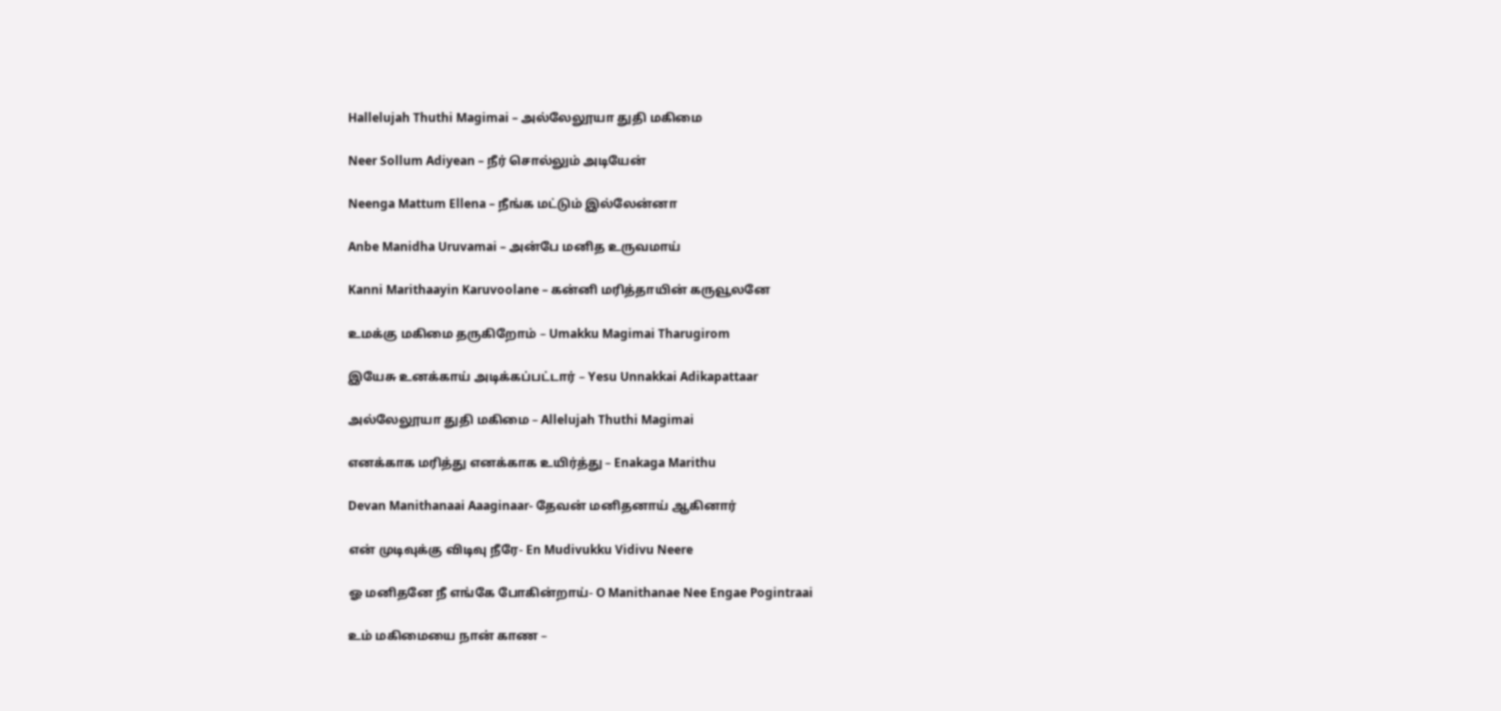Hallelujah Thuthi Magimai – அல்லேலூயா துதி மகிமை

Neer Sollum Adiyean – நீர் சொல்லும் அடியேன்

Neenga Mattum Ellena – நீங்க மட்டும் இல்லேன்னா

Anbe Manidha Uruvamai – அன்பே மனித உருவமாய்

Kanni Marithaayin Karuvoolane – கன்னி மரித்தாயின் கருவூலனே

உமக்கு மகிமை தருகிறோம் – Umakku Magimai Tharugirom

இயேசு உனக்காய் அடிக்கப்பட்டார் – Yesu Unnakkai Adikapattaar

அல்லேலூயா துதி மகிமை – Allelujah Thuthi Magimai

எனக்காக மரித்து எனக்காக உயிர்த்து – Enakaga Marithu

Devan Manithanaai Aaaginaar- தேவன் மனிதனாய் ஆகினார்

என் முடிவுக்கு விடிவு நீரே- En Mudivukku Vidivu Neere

ஓ மனிதனே நீ எங்கே போகின்றாய்- O Manithanae Nee Engae Pogintraai

உம் மகிமையை நான் காண –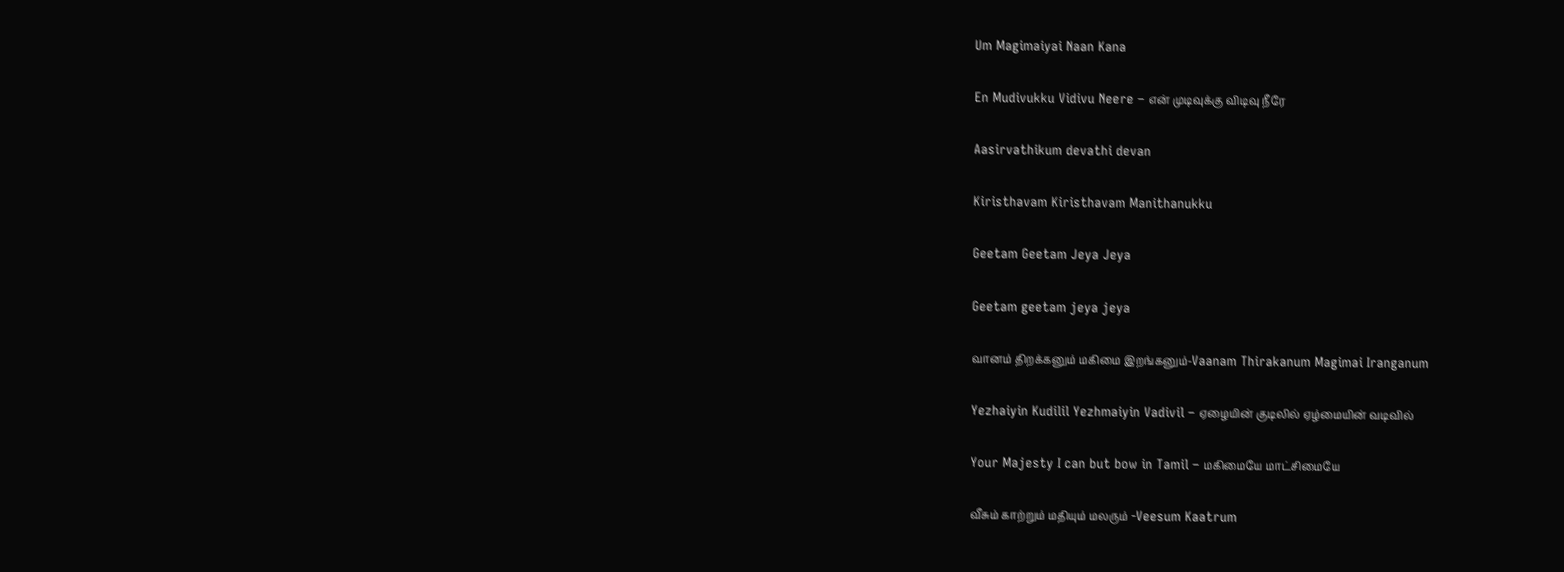Um Magimaiyai Naan Kana

En Mudivukku Vidivu Neere – என் முடிவுக்கு விடிவு நீரே

Aasirvathikum devathi devan

Kiristhavam Kiristhavam Manithanukku

Geetam Geetam Jeya Jeya

Geetam geetam jeya jeya

வானம் திறக்கனும் மகிமை இறங்கனும்-Vaanam Thirakanum Magimai Iranganum

Yezhaiyin Kudilil Yezhmaiyin Vadivil – ஏழையின் குடிலில் ஏழ்மையின் வடிவில்

Your Majesty I can but bow in Tamil – மகிமையே மாட்சிமையே

வீசும் காற்றும் மதியும் மலரும் -Veesum Kaatrum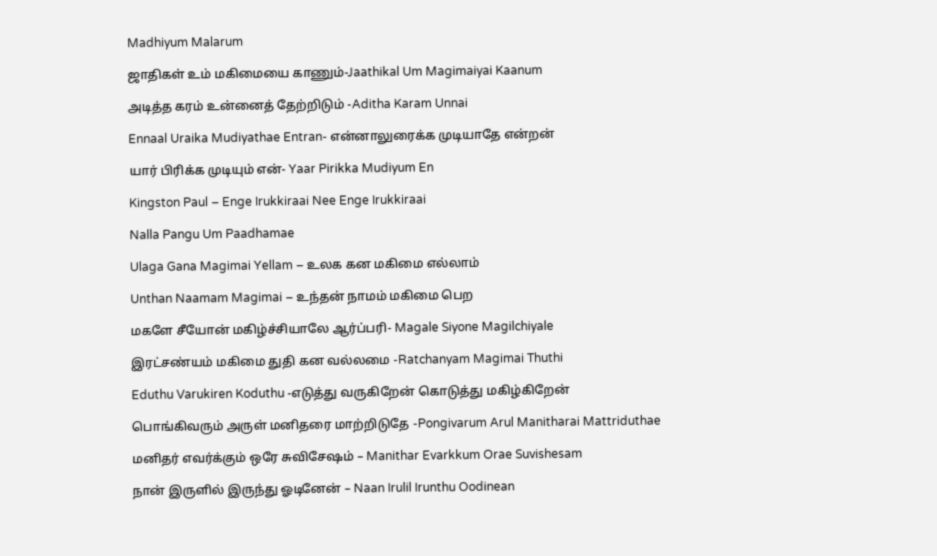Madhiyum Malarum

ஜாதிகள் உம் மகிமையை காணும்-Jaathikal Um Magimaiyai Kaanum

அடித்த கரம் உன்னைத் தேற்றிடும் -Aditha Karam Unnai

Ennaal Uraika Mudiyathae Entran- என்னாலுரைக்க முடியாதே என்றன்

யார் பிரிக்க முடியும் என்- Yaar Pirikka Mudiyum En

Kingston Paul – Enge Irukkiraai Nee Enge Irukkiraai

Nalla Pangu Um Paadhamae

Ulaga Gana Magimai Yellam – உலக கன மகிமை எல்லாம்

Unthan Naamam Magimai – உந்தன் நாமம் மகிமை பெற

மகளே சீயோன் மகிழ்ச்சியாலே ஆர்ப்பரி- Magale Siyone Magilchiyale

இரட்சண்யம் மகிமை துதி கன வல்லமை -Ratchanyam Magimai Thuthi

Eduthu Varukiren Koduthu -எடுத்து வருகிறேன் கொடுத்து மகிழ்கிறேன்

பொங்கிவரும் அருள் மனிதரை மாற்றிடுதே -Pongivarum Arul Manitharai Mattriduthae

மனிதர் எவர்க்கும் ஒரே சுவிசேஷம் – Manithar Evarkkum Orae Suvishesam

நான் இருளில் இருந்து ஓடினேன் – Naan Irulil Irunthu Oodinean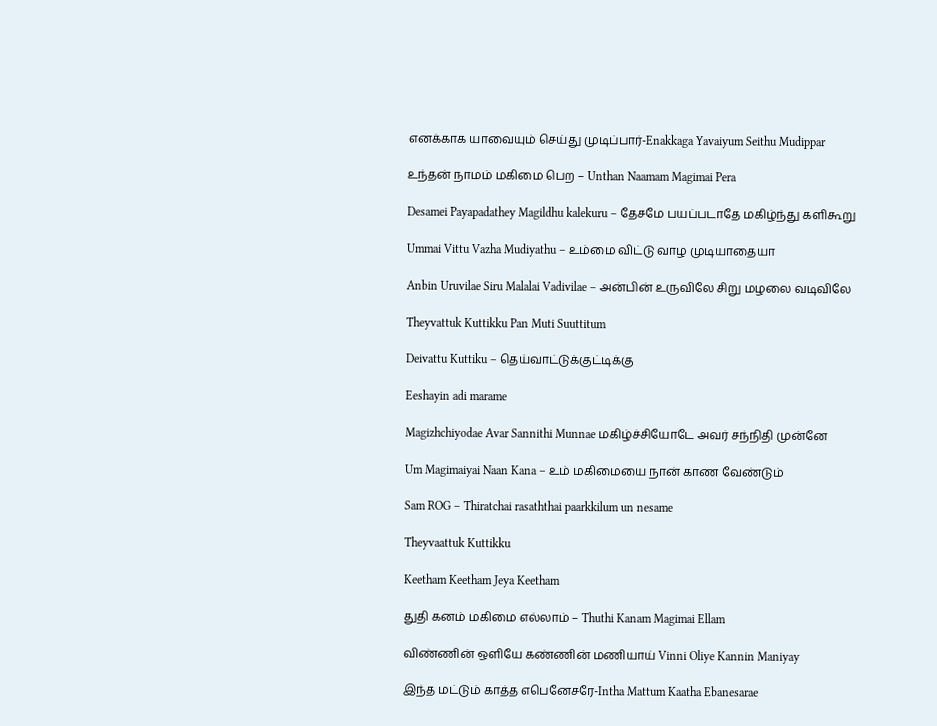எனக்காக யாவையும் செய்து முடிப்பார்-Enakkaga Yavaiyum Seithu Mudippar

உந்தன் நாமம் மகிமை பெற – Unthan Naamam Magimai Pera

Desamei Payapadathey Magildhu kalekuru – தேசமே பயப்படாதே மகிழ்ந்து களிகூறு

Ummai Vittu Vazha Mudiyathu – உம்மை விட்டு வாழ முடியாதையா

Anbin Uruvilae Siru Malalai Vadivilae – அன்பின் உருவிலே சிறு மழலை வடிவிலே

Theyvattuk Kuttikku Pan Muti Suuttitum

Deivattu Kuttiku – தெய்வாட்டுக்குட்டிக்கு

Eeshayin adi marame

Magizhchiyodae Avar Sannithi Munnae மகிழ்ச்சியோடே அவர் சந்நிதி முன்னே

Um Magimaiyai Naan Kana – உம் மகிமையை நான் காண வேண்டும்

Sam ROG – Thiratchai rasaththai paarkkilum un nesame

Theyvaattuk Kuttikku

Keetham Keetham Jeya Keetham

துதி கனம் மகிமை எல்லாம் – Thuthi Kanam Magimai Ellam

விண்ணின் ஒளியே கண்ணின் மணியாய் Vinni Oliye Kannin Maniyay

இந்த மட்டும் காத்த எபெனேசரே-Intha Mattum Kaatha Ebanesarae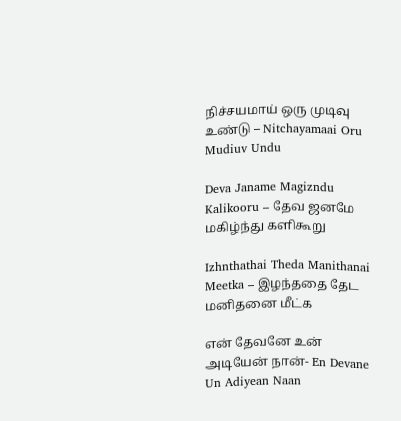நிச்சயமாய் ஒரு முடிவு உண்டு – Nitchayamaai Oru Mudiuv Undu

Deva Janame Magizndu Kalikooru – தேவ ஜனமே மகிழ்ந்து களிகூறு

Izhnthathai Theda Manithanai Meetka – இழந்ததை தேட மனிதனை மீட்க

என் தேவனே உன் அடியேன் நான்- En Devane Un Adiyean Naan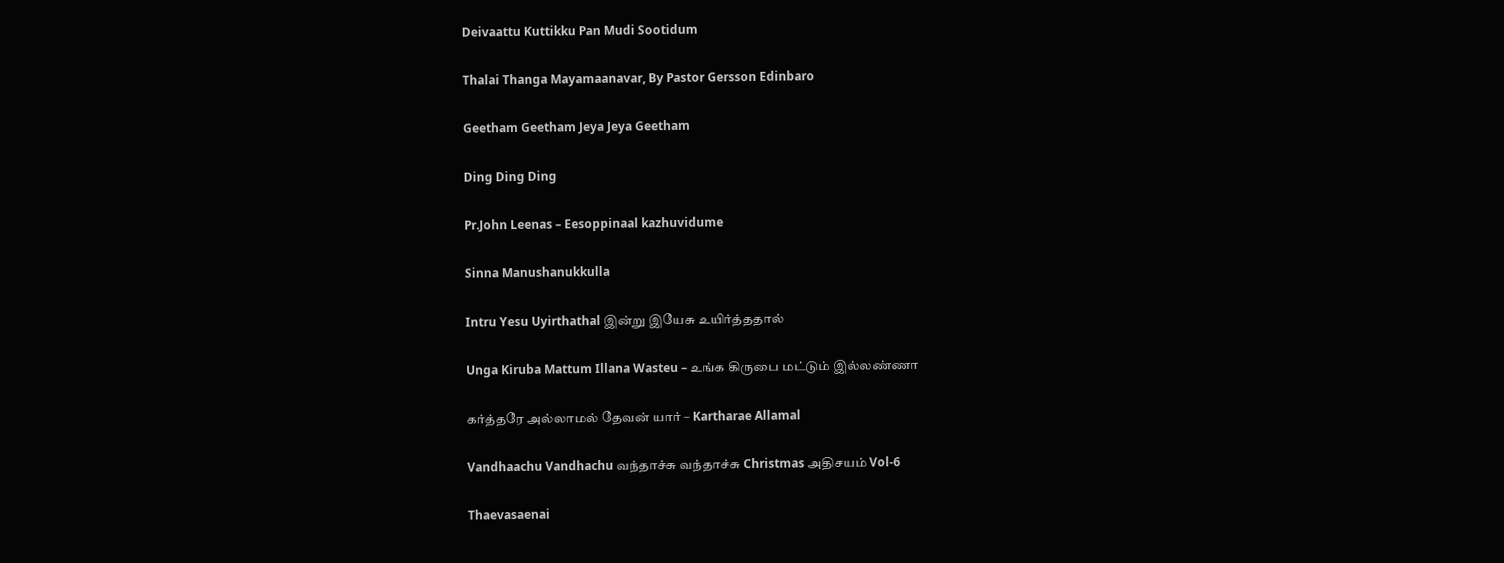Deivaattu Kuttikku Pan Mudi Sootidum

Thalai Thanga Mayamaanavar, By Pastor Gersson Edinbaro

Geetham Geetham Jeya Jeya Geetham

Ding Ding Ding

Pr.John Leenas – Eesoppinaal kazhuvidume

Sinna Manushanukkulla

Intru Yesu Uyirthathal இன்று இயேசு உயிர்த்ததால்

Unga Kiruba Mattum Illana Wasteu – உங்க கிருபை மட்டும் இல்லண்ணா

கர்த்தரே அல்லாமல் தேவன் யார் – Kartharae Allamal

Vandhaachu Vandhachu வந்தாச்சு வந்தாச்சு Christmas அதிசயம் Vol-6

Thaevasaenai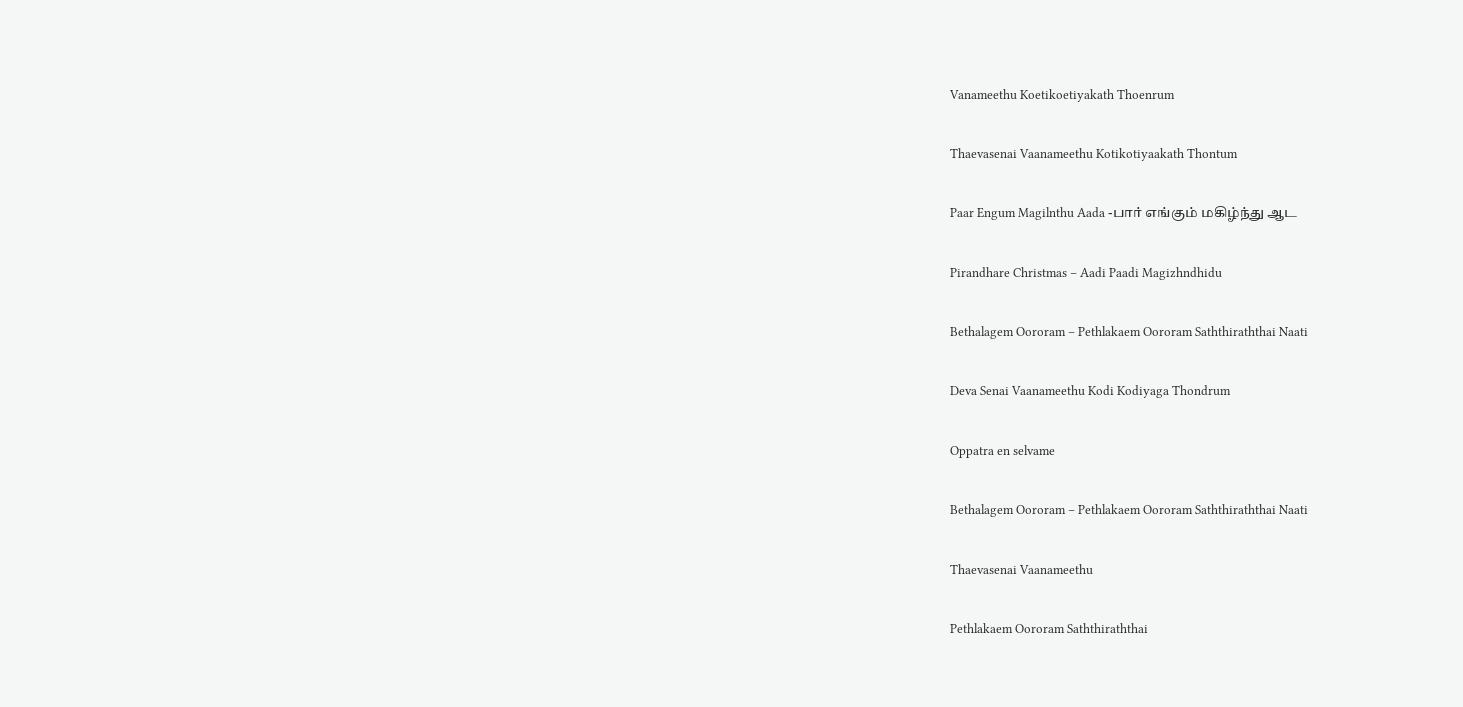Vanameethu Koetikoetiyakath Thoenrum

Thaevasenai Vaanameethu Kotikotiyaakath Thontum

Paar Engum Magilnthu Aada -பார் எங்கும் மகிழ்ந்து ஆட

Pirandhare Christmas – Aadi Paadi Magizhndhidu

Bethalagem Oororam – Pethlakaem Oororam Saththiraththai Naati

Deva Senai Vaanameethu Kodi Kodiyaga Thondrum

Oppatra en selvame

Bethalagem Oororam – Pethlakaem Oororam Saththiraththai Naati

Thaevasenai Vaanameethu

Pethlakaem Oororam Saththiraththai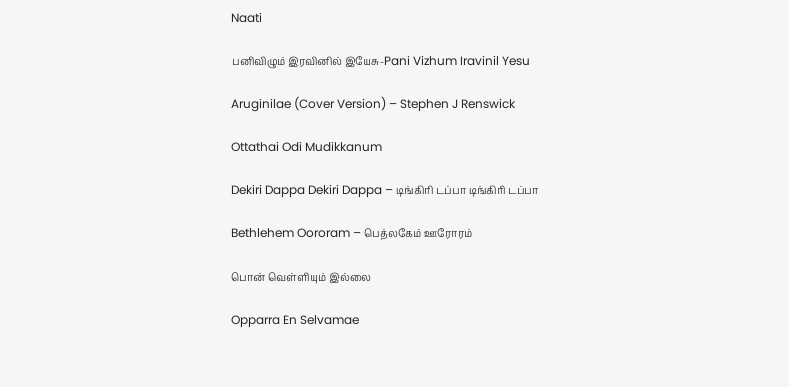Naati

பனிவிழும் இரவினில் இயேசு-Pani Vizhum Iravinil Yesu

Aruginilae (Cover Version) – Stephen J Renswick

Ottathai Odi Mudikkanum

Dekiri Dappa Dekiri Dappa – டிங்கிரி டப்பா டிங்கிரி டப்பா

Bethlehem Oororam – பெத்லகேம் ஊரோரம்

பொன் வெள்ளியும் இல்லை

Opparra En Selvamae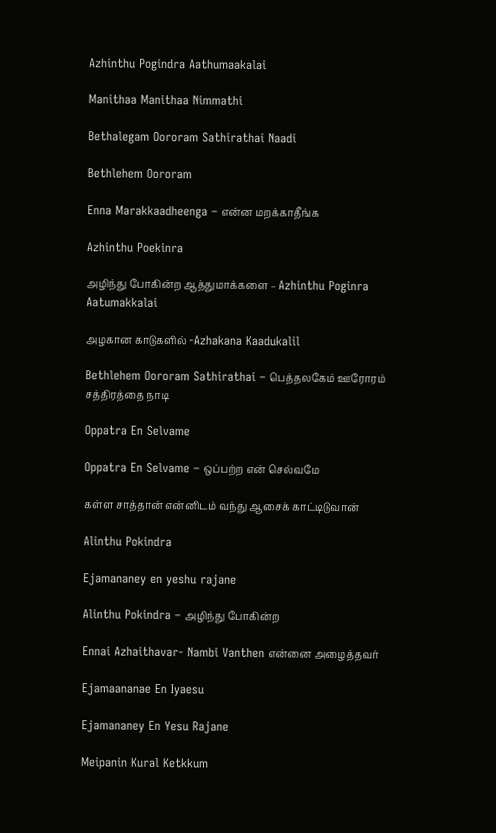Azhinthu Pogindra Aathumaakalai

Manithaa Manithaa Nimmathi

Bethalegam Oororam Sathirathai Naadi

Bethlehem Oororam

Enna Marakkaadheenga – என்ன மறக்காதீங்க

Azhinthu Poekinra

அழிந்து போகின்ற ஆத்துமாக்களை – Azhinthu Poginra Aatumakkalai

அழகான காடுகளில் -Azhakana Kaadukalil

Bethlehem Oororam Sathirathai – பெத்தலகேம் ஊரோரம் சத்திரத்தை நாடி

Oppatra En Selvame

Oppatra En Selvame – ஒப்பற்ற என் செல்வமே

கள்ள சாத்தான் என்னிடம் வந்து ஆசைக் காட்டிடுவான்

Alinthu Pokindra

Ejamananey en yeshu rajane

Alinthu Pokindra – அழிந்து போகின்ற

Ennai Azhaithavar- Nambi Vanthen என்னை அழைத்தவர்

Ejamaananae En Iyaesu

Ejamananey En Yesu Rajane

Meipanin Kural Ketkkum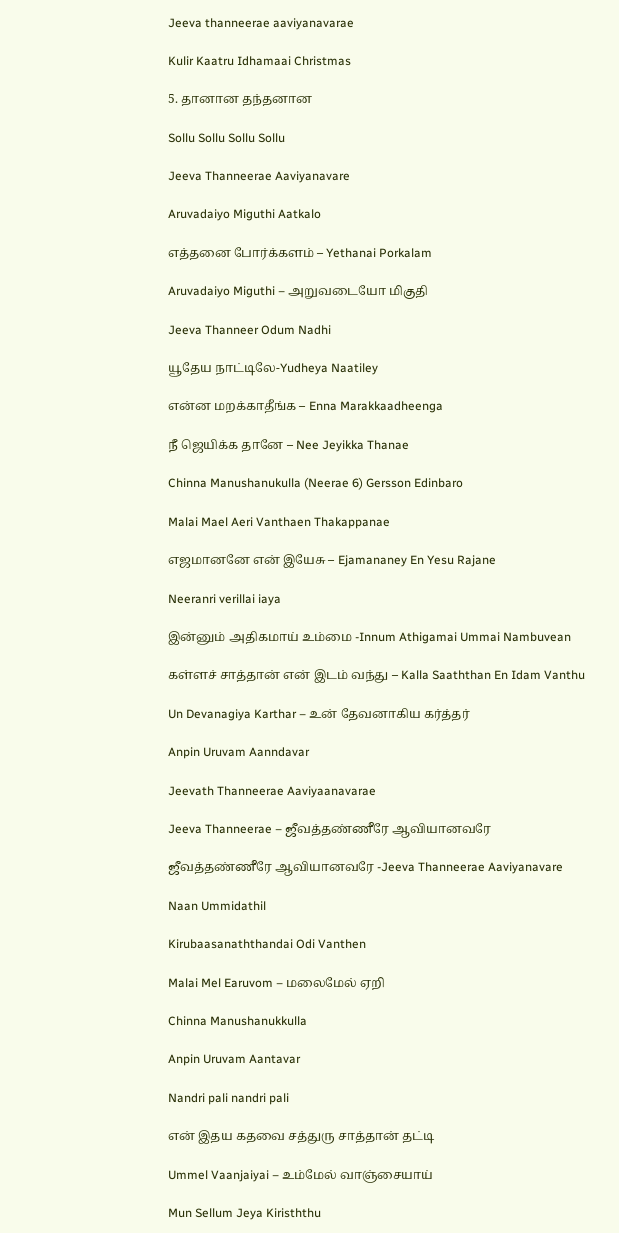Jeeva thanneerae aaviyanavarae

Kulir Kaatru Idhamaai Christmas

5. தானான தந்தனான

Sollu Sollu Sollu Sollu

Jeeva Thanneerae Aaviyanavare

Aruvadaiyo Miguthi Aatkalo

எத்தனை போர்க்களம் – Yethanai Porkalam

Aruvadaiyo Miguthi – அறுவடையோ மிகுதி

Jeeva Thanneer Odum Nadhi

யூதேய நாட்டிலே-Yudheya Naatiley

என்ன மறக்காதீங்க – Enna Marakkaadheenga

நீ ஜெயிக்க தானே – Nee Jeyikka Thanae

Chinna Manushanukulla (Neerae 6) Gersson Edinbaro

Malai Mael Aeri Vanthaen Thakappanae

எஜமானனே என் இயேசு – Ejamananey En Yesu Rajane

Neeranri verillai iaya

இன்னும் அதிகமாய் உம்மை -Innum Athigamai Ummai Nambuvean

கள்ளச் சாத்தான் என் இடம் வந்து – Kalla Saaththan En Idam Vanthu

Un Devanagiya Karthar – உன் தேவனாகிய கர்த்தர்

Anpin Uruvam Aanndavar

Jeevath Thanneerae Aaviyaanavarae

Jeeva Thanneerae – ஜீவத்தண்ணீரே ஆவியானவரே

ஜீவத்தண்ணீரே ஆவியானவரே -Jeeva Thanneerae Aaviyanavare

Naan Ummidathil

Kirubaasanaththandai Odi Vanthen

Malai Mel Earuvom – மலைமேல் ஏறி

Chinna Manushanukkulla

Anpin Uruvam Aantavar

Nandri pali nandri pali

என் இதய கதவை சத்துரு சாத்தான் தட்டி

Ummel Vaanjaiyai – உம்மேல் வாஞ்சையாய்

Mun Sellum Jeya Kirisththu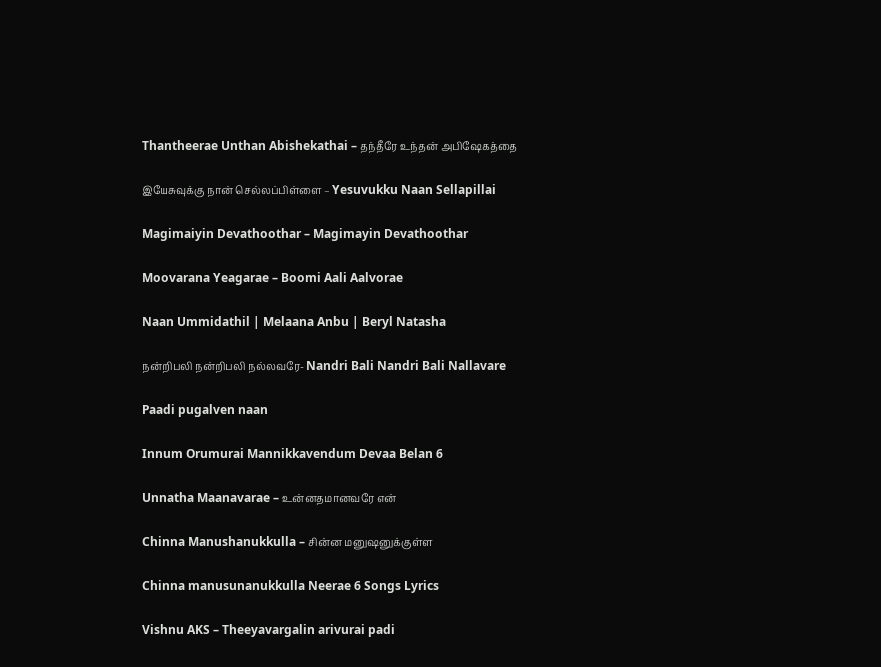Thantheerae Unthan Abishekathai – தந்தீரே உந்தன் அபிஷேகத்தை

இயேசுவுக்கு நான் செல்லப்பிள்ளை – Yesuvukku Naan Sellapillai

Magimaiyin Devathoothar – Magimayin Devathoothar

Moovarana Yeagarae – Boomi Aali Aalvorae

Naan Ummidathil | Melaana Anbu | Beryl Natasha

நன்றிபலி நன்றிபலி நல்லவரே- Nandri Bali Nandri Bali Nallavare

Paadi pugalven naan

Innum Orumurai Mannikkavendum Devaa Belan 6

Unnatha Maanavarae – உன்னதமானவரே என்

Chinna Manushanukkulla – சின்ன மனுஷனுக்குள்ள

Chinna manusunanukkulla Neerae 6 Songs Lyrics

Vishnu AKS – Theeyavargalin arivurai padi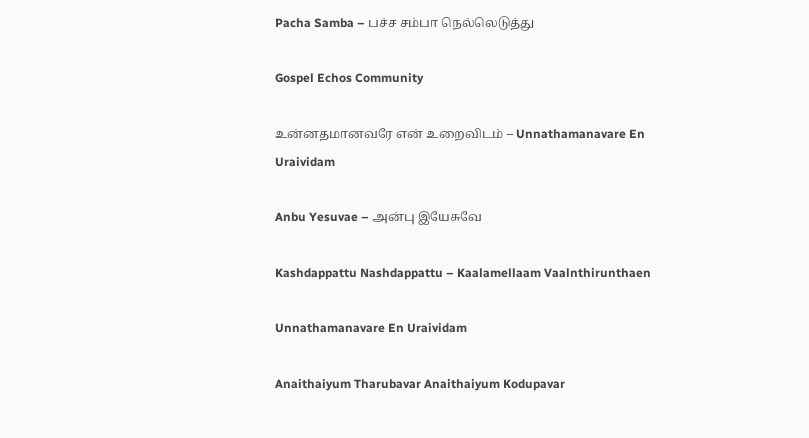Pacha Samba – பச்ச சம்பா நெல்லெடுத்து

Gospel Echos Community

உன்னதமானவரே என் உறைவிடம் – Unnathamanavare En Uraividam

Anbu Yesuvae – அன்பு இயேசுவே

Kashdappattu Nashdappattu – Kaalamellaam Vaalnthirunthaen

Unnathamanavare En Uraividam

Anaithaiyum Tharubavar Anaithaiyum Kodupavar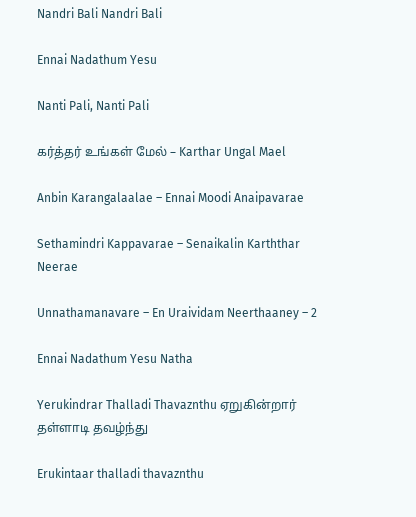Nandri Bali Nandri Bali

Ennai Nadathum Yesu

Nanti Pali, Nanti Pali

கர்த்தர் உங்கள் மேல் – Karthar Ungal Mael

Anbin Karangalaalae – Ennai Moodi Anaipavarae

Sethamindri Kappavarae – Senaikalin Karththar Neerae

Unnathamanavare – En Uraividam Neerthaaney – 2

Ennai Nadathum Yesu Natha

Yerukindrar Thalladi Thavaznthu ஏறுகின்றார் தள்ளாடி தவழ்ந்து

Erukintaar thalladi thavaznthu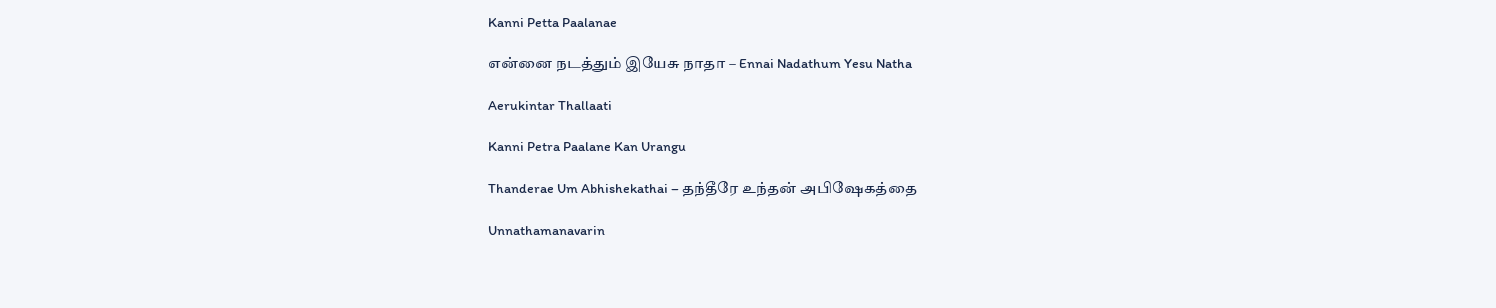Kanni Petta Paalanae

என்னை நடத்தும் இயேசு நாதா – Ennai Nadathum Yesu Natha

Aerukintar Thallaati

Kanni Petra Paalane Kan Urangu

Thanderae Um Abhishekathai – தந்தீரே உந்தன் அபிஷேகத்தை

Unnathamanavarin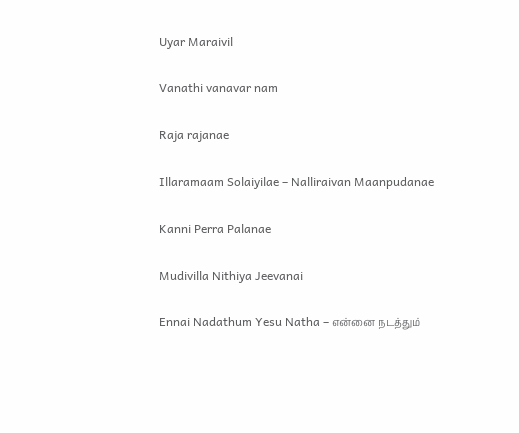Uyar Maraivil

Vanathi vanavar nam

Raja rajanae

Illaramaam Solaiyilae – Nalliraivan Maanpudanae

Kanni Perra Palanae

Mudivilla Nithiya Jeevanai

Ennai Nadathum Yesu Natha – என்னை நடத்தும்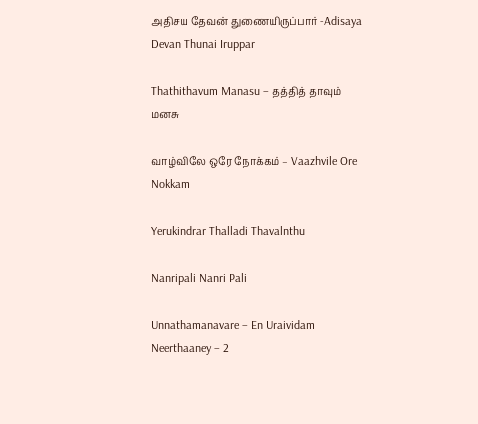அதிசய தேவன் துணையிருப்பார் -Adisaya Devan Thunai Iruppar

Thathithavum Manasu – தத்தித் தாவும் மனசு

வாழ்விலே ஒரே நோக்கம் – Vaazhvile Ore Nokkam

Yerukindrar Thalladi Thavalnthu

Nanripali Nanri Pali

Unnathamanavare – En Uraividam Neerthaaney – 2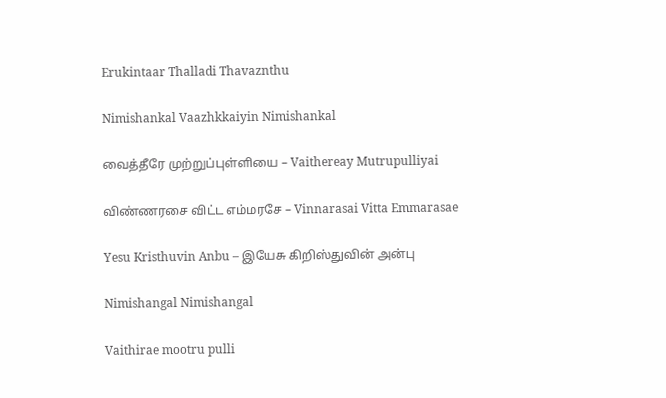Erukintaar Thalladi Thavaznthu

Nimishankal Vaazhkkaiyin Nimishankal

வைத்தீரே முற்றுப்புள்ளியை – Vaithereay Mutrupulliyai

விண்ணரசை விட்ட எம்மரசே – Vinnarasai Vitta Emmarasae

Yesu Kristhuvin Anbu – இயேசு கிறிஸ்துவின் அன்பு

Nimishangal Nimishangal

Vaithirae mootru pulli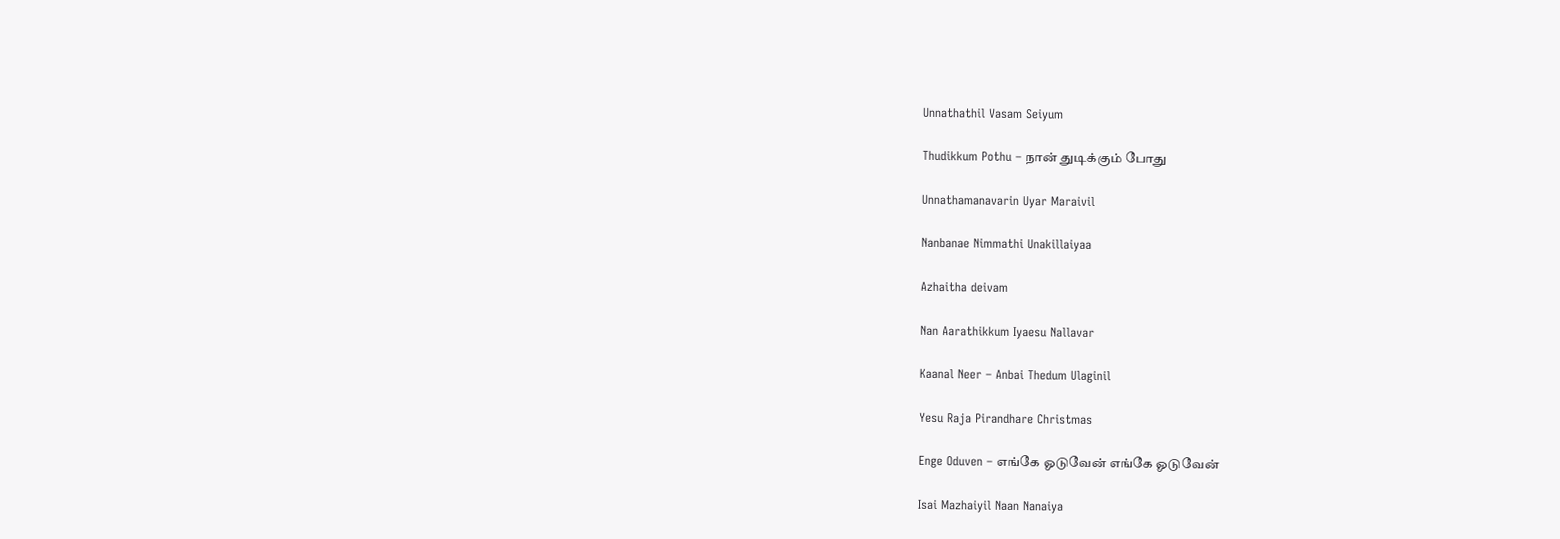Unnathathil Vasam Seiyum

Thudikkum Pothu – நான் துடிக்கும் போது

Unnathamanavarin Uyar Maraivil

Nanbanae Nimmathi Unakillaiyaa

Azhaitha deivam

Nan Aarathikkum Iyaesu Nallavar

Kaanal Neer – Anbai Thedum Ulaginil

Yesu Raja Pirandhare Christmas

Enge Oduven – எங்கே ஓடுவேன் எங்கே ஓடுவேன்

Isai Mazhaiyil Naan Nanaiya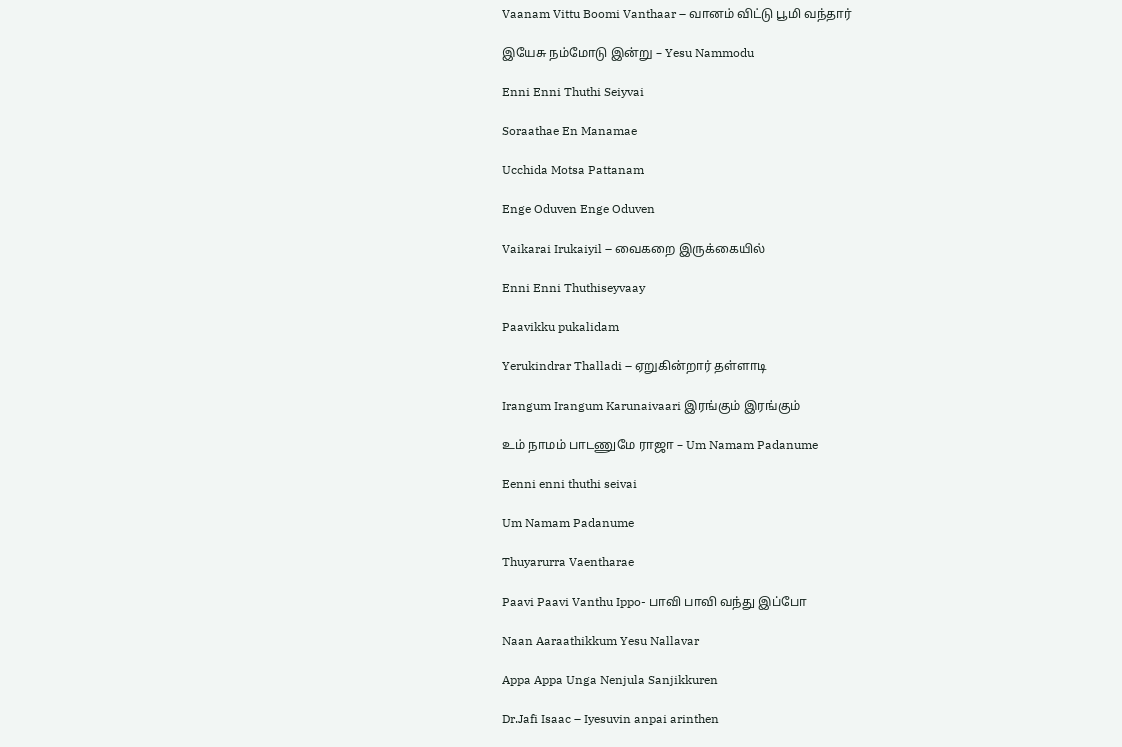Vaanam Vittu Boomi Vanthaar – வானம் விட்டு பூமி வந்தார்

இயேசு நம்மோடு இன்று – Yesu Nammodu

Enni Enni Thuthi Seiyvai

Soraathae En Manamae

Ucchida Motsa Pattanam

Enge Oduven Enge Oduven

Vaikarai Irukaiyil – வைகறை இருக்கையில்

Enni Enni Thuthiseyvaay

Paavikku pukalidam

Yerukindrar Thalladi – ஏறுகின்றார் தள்ளாடி

Irangum Irangum Karunaivaari இரங்கும் இரங்கும்

உம் நாமம் பாடணுமே ராஜா – Um Namam Padanume

Eenni enni thuthi seivai

Um Namam Padanume

Thuyarurra Vaentharae

Paavi Paavi Vanthu Ippo- பாவி பாவி வந்து இப்போ

Naan Aaraathikkum Yesu Nallavar

Appa Appa Unga Nenjula Sanjikkuren

Dr.Jafi Isaac – Iyesuvin anpai arinthen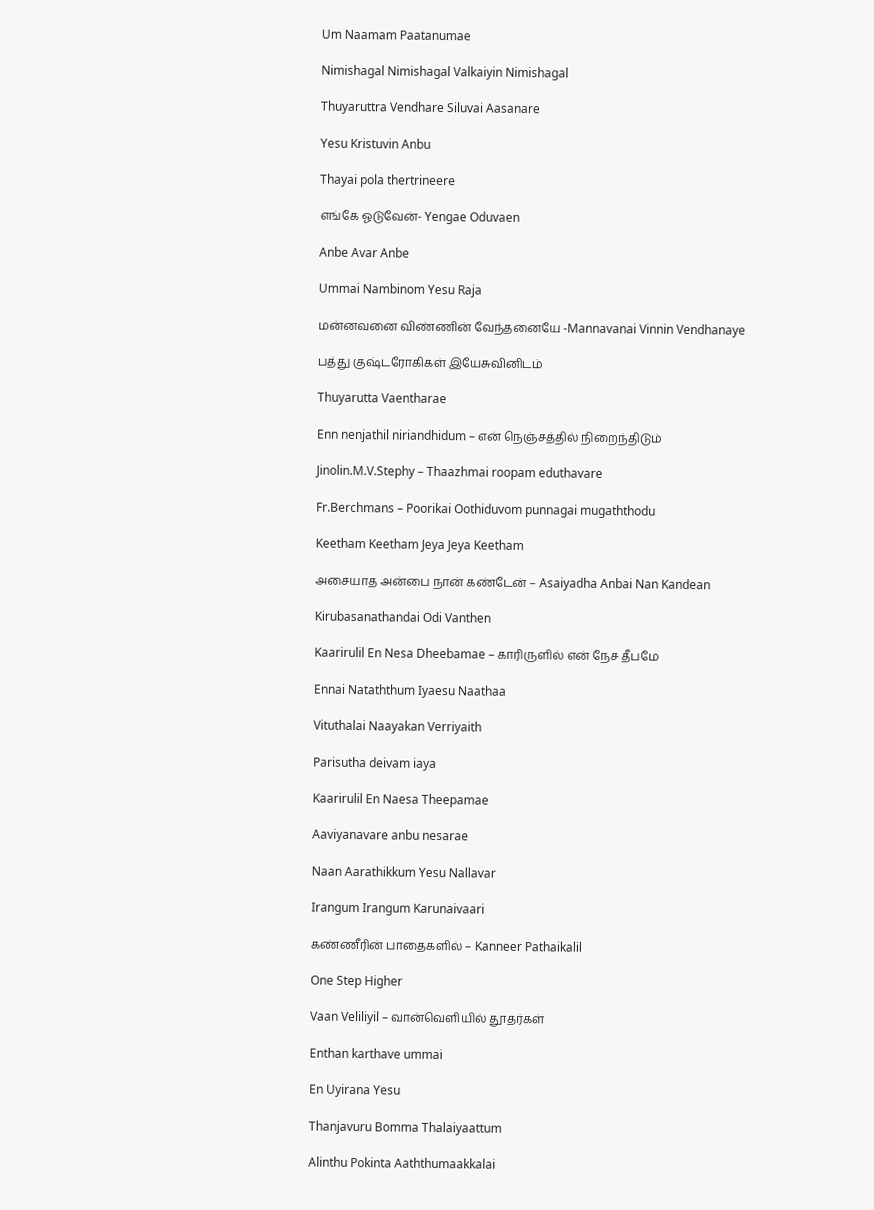Um Naamam Paatanumae

Nimishagal Nimishagal Valkaiyin Nimishagal

Thuyaruttra Vendhare Siluvai Aasanare

Yesu Kristuvin Anbu

Thayai pola thertrineere

எங்கே ஓடுவேன்- Yengae Oduvaen

Anbe Avar Anbe

Ummai Nambinom Yesu Raja

மன்னவனை விண்ணின் வேந்தனையே -Mannavanai Vinnin Vendhanaye

பத்து குஷ்டரோகிகள் இயேசுவினிடம்

Thuyarutta Vaentharae

Enn nenjathil niriandhidum – என் நெஞ்சத்தில் நிறைந்திடும்

Jinolin.M.V.Stephy – Thaazhmai roopam eduthavare

Fr.Berchmans – Poorikai Oothiduvom punnagai mugaththodu

Keetham Keetham Jeya Jeya Keetham

அசையாத அன்பை நான் கண்டேன் – Asaiyadha Anbai Nan Kandean

Kirubasanathandai Odi Vanthen

Kaarirulil En Nesa Dheebamae – காரிருளில் என் நேச தீபமே

Ennai Nataththum Iyaesu Naathaa

Vituthalai Naayakan Verriyaith

Parisutha deivam iaya

Kaarirulil En Naesa Theepamae

Aaviyanavare anbu nesarae

Naan Aarathikkum Yesu Nallavar

Irangum Irangum Karunaivaari

கண்ணீரின் பாதைகளில் – Kanneer Pathaikalil

One Step Higher

Vaan Veliliyil – வான்வெளியில் தூதர்கள்

Enthan karthave ummai

En Uyirana Yesu

Thanjavuru Bomma Thalaiyaattum

Alinthu Pokinta Aaththumaakkalai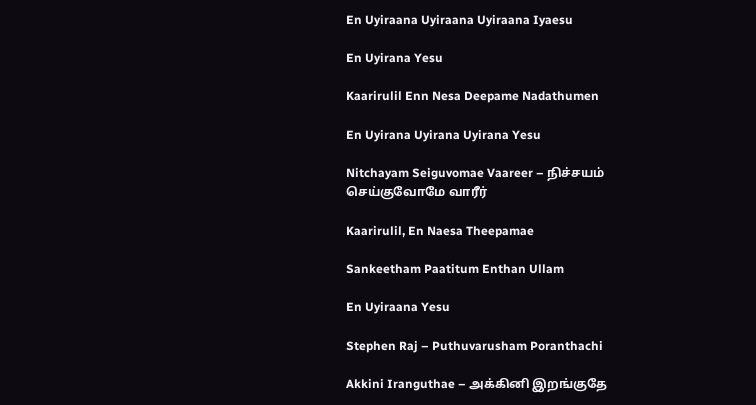En Uyiraana Uyiraana Uyiraana Iyaesu

En Uyirana Yesu

Kaarirulil Enn Nesa Deepame Nadathumen

En Uyirana Uyirana Uyirana Yesu

Nitchayam Seiguvomae Vaareer – நிச்சயம் செய்குவோமே வாரீர்

Kaarirulil, En Naesa Theepamae

Sankeetham Paatitum Enthan Ullam

En Uyiraana Yesu

Stephen Raj – Puthuvarusham Poranthachi

Akkini Iranguthae – அக்கினி இறங்குதே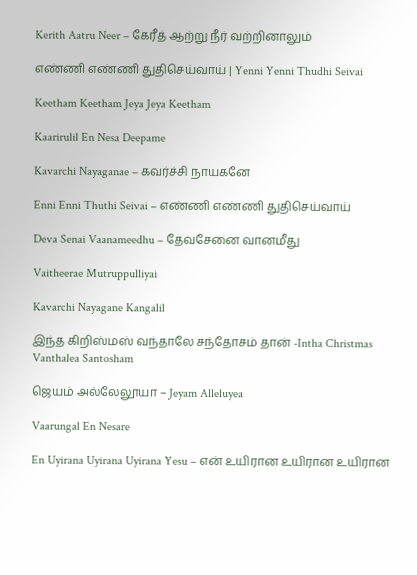Kerith Aatru Neer – கேரீத் ஆற்று நீர் வற்றினாலும்

எண்ணி எண்ணி துதிசெய்வாய் | Yenni Yenni Thudhi Seivai

Keetham Keetham Jeya Jeya Keetham

Kaarirulil En Nesa Deepame

Kavarchi Nayaganae – கவர்ச்சி நாயகனே

Enni Enni Thuthi Seivai – எண்ணி எண்ணி துதிசெய்வாய்

Deva Senai Vaanameedhu – தேவசேனை வானமீது

Vaitheerae Mutruppulliyai

Kavarchi Nayagane Kangalil

இந்த கிறிஸ்மஸ் வந்தாலே சந்தோசம் தான் -Intha Christmas Vanthalea Santosham

ஜெயம் அல்லேலூயா – Jeyam Alleluyea

Vaarungal En Nesare

En Uyirana Uyirana Uyirana Yesu – என் உயிரான உயிரான உயிரான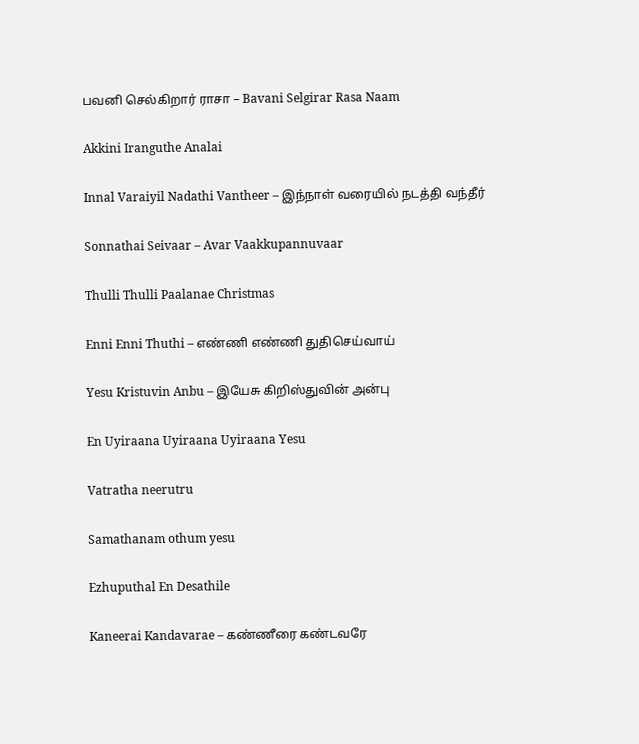பவனி செல்கிறார் ராசா – Bavani Selgirar Rasa Naam

Akkini Iranguthe Analai

Innal Varaiyil Nadathi Vantheer – இந்நாள் வரையில் நடத்தி வந்தீர்

Sonnathai Seivaar – Avar Vaakkupannuvaar

Thulli Thulli Paalanae Christmas

Enni Enni Thuthi – எண்ணி எண்ணி துதிசெய்வாய்

Yesu Kristuvin Anbu – இயேசு கிறிஸ்துவின் அன்பு

En Uyiraana Uyiraana Uyiraana Yesu

Vatratha neerutru

Samathanam othum yesu

Ezhuputhal En Desathile

Kaneerai Kandavarae – கண்ணீரை கண்டவரே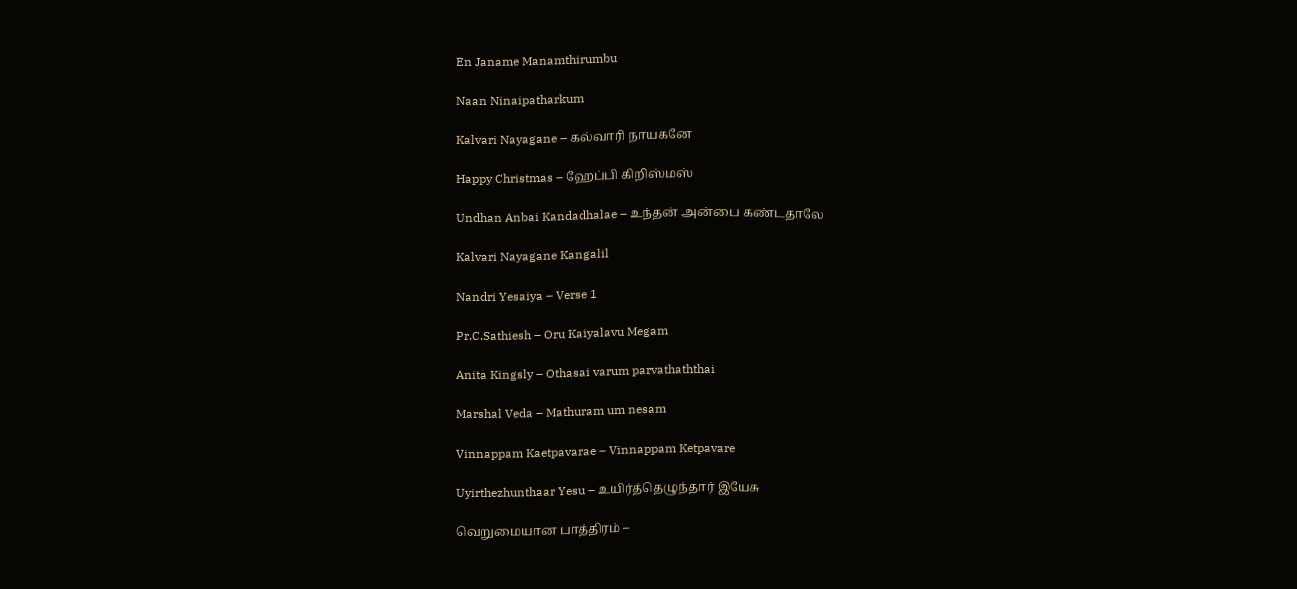En Janame Manamthirumbu

Naan Ninaipatharkum

Kalvari Nayagane – கல்வாரி நாயகனே

Happy Christmas – ஹேப்பி கிறிஸ்மஸ்

Undhan Anbai Kandadhalae – உந்தன் அன்பை கண்டதாலே

Kalvari Nayagane Kangalil

Nandri Yesaiya – Verse 1

Pr.C.Sathiesh – Oru Kaiyalavu Megam

Anita Kingsly – Othasai varum parvathaththai

Marshal Veda – Mathuram um nesam

Vinnappam Kaetpavarae – Vinnappam Ketpavare

Uyirthezhunthaar Yesu – உயிர்த்தெழுந்தார் இயேசு

வெறுமையான பாத்திரம் –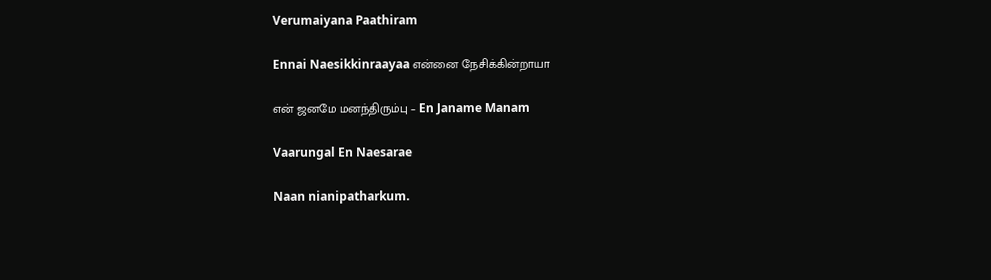Verumaiyana Paathiram

Ennai Naesikkinraayaa என்னை நேசிக்கின்றாயா

என் ஜனமே மனந்திரும்பு – En Janame Manam

Vaarungal En Naesarae

Naan nianipatharkum.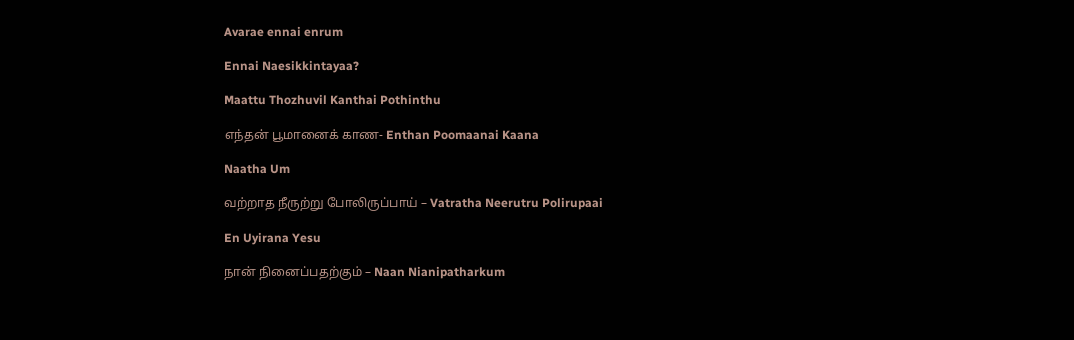Avarae ennai enrum

Ennai Naesikkintayaa?

Maattu Thozhuvil Kanthai Pothinthu

எந்தன் பூமானைக் காண- Enthan Poomaanai Kaana

Naatha Um

வற்றாத நீருற்று போலிருப்பாய் – Vatratha Neerutru Polirupaai

En Uyirana Yesu

நான் நினைப்பதற்கும் – Naan Nianipatharkum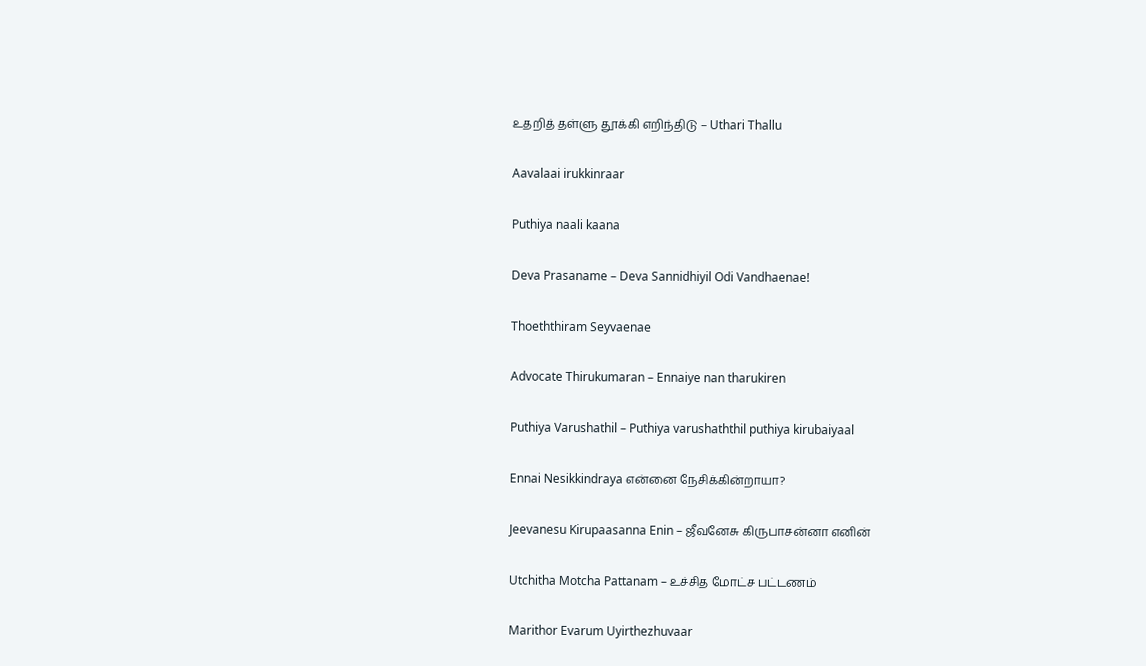உதறித் தள்ளு தூக்கி எறிந்திடு – Uthari Thallu

Aavalaai irukkinraar

Puthiya naali kaana

Deva Prasaname – Deva Sannidhiyil Odi Vandhaenae!

Thoeththiram Seyvaenae

Advocate Thirukumaran – Ennaiye nan tharukiren

Puthiya Varushathil – Puthiya varushaththil puthiya kirubaiyaal

Ennai Nesikkindraya என்னை நேசிக்கின்றாயா?

Jeevanesu Kirupaasanna Enin – ஜீவனேசு கிருபாசன்னா எனின்

Utchitha Motcha Pattanam – உச்சித மோட்ச பட்டணம்

Marithor Evarum Uyirthezhuvaar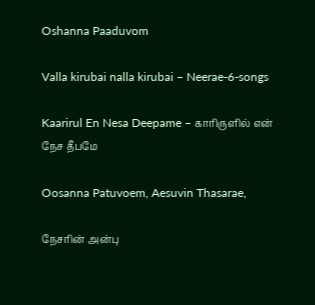Oshanna Paaduvom

Valla kirubai nalla kirubai – Neerae-6-songs

Kaarirul En Nesa Deepame – காரிருளில் என் நேச தீபமே

Oosanna Patuvoem, Aesuvin Thasarae,

நேசரின் அன்பு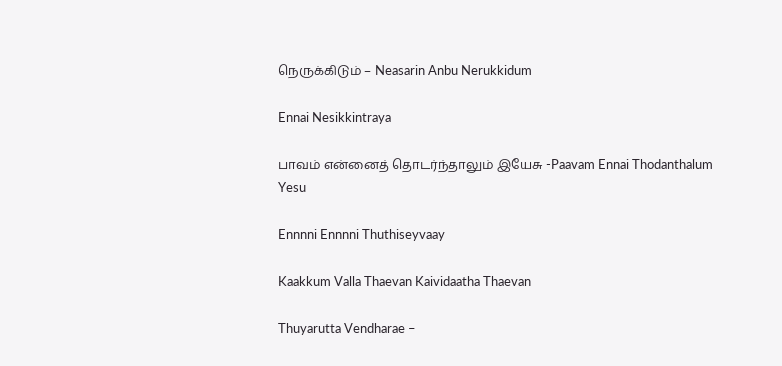நெருக்கிடும் – Neasarin Anbu Nerukkidum

Ennai Nesikkintraya

பாவம் என்னைத் தொடர்ந்தாலும் இயேசு -Paavam Ennai Thodanthalum Yesu

Ennnni Ennnni Thuthiseyvaay

Kaakkum Valla Thaevan Kaividaatha Thaevan

Thuyarutta Vendharae –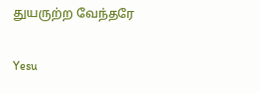துயருற்ற வேந்தரே

Yesu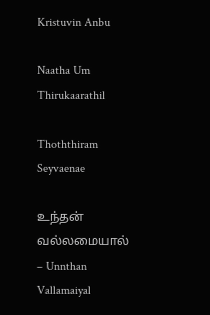Kristuvin Anbu

Naatha Um Thirukaarathil

Thoththiram Seyvaenae

உந்தன் வல்லமையால் – Unnthan Vallamaiyal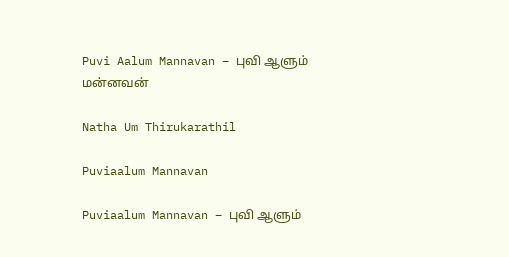Puvi Aalum Mannavan – புவி ஆளும் மன்னவன்

Natha Um Thirukarathil

Puviaalum Mannavan

Puviaalum Mannavan – புவி ஆளும்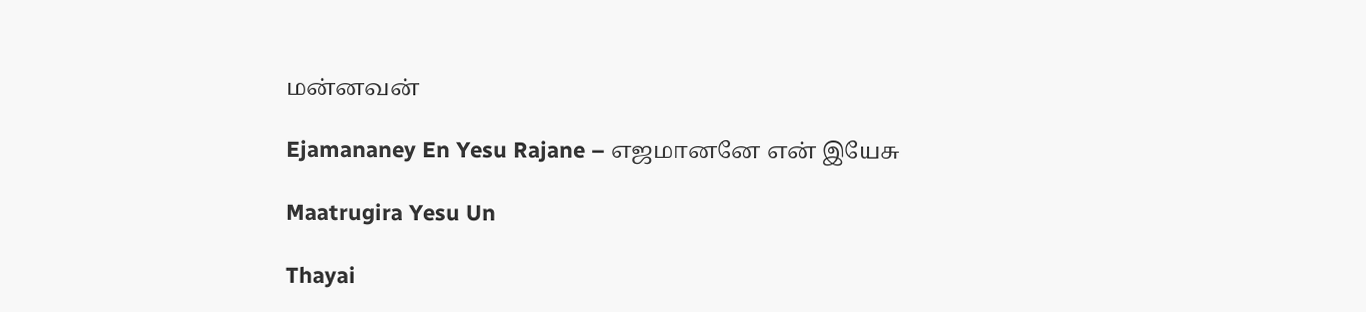மன்னவன்

Ejamananey En Yesu Rajane – எஜமானனே என் இயேசு

Maatrugira Yesu Un

Thayai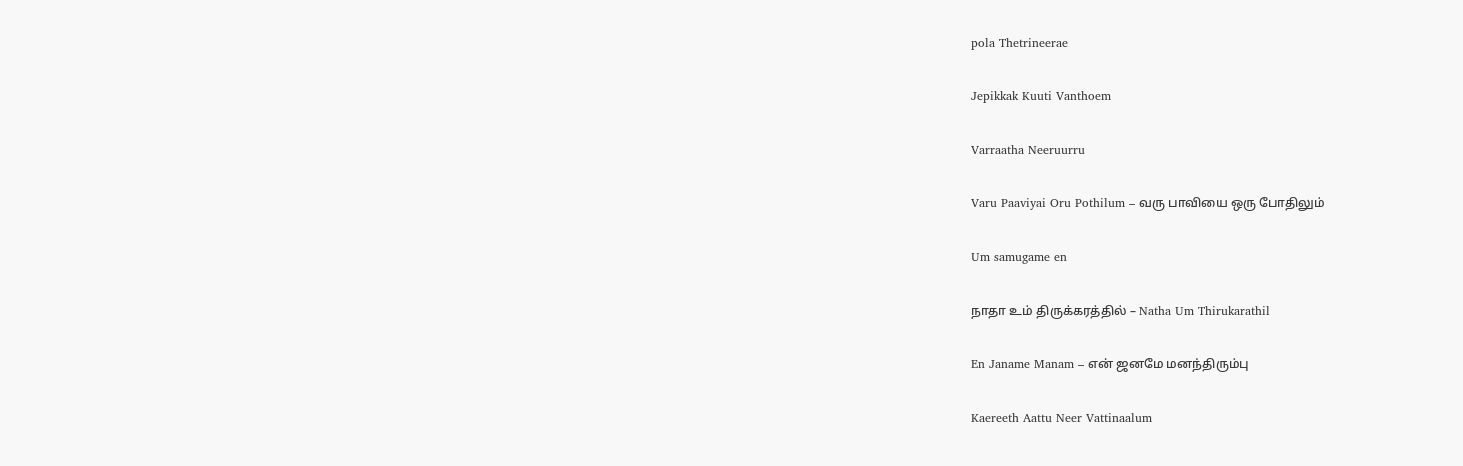pola Thetrineerae

Jepikkak Kuuti Vanthoem

Varraatha Neeruurru

Varu Paaviyai Oru Pothilum – வரு பாவியை ஒரு போதிலும்

Um samugame en

நாதா உம் திருக்கரத்தில் – Natha Um Thirukarathil

En Janame Manam – என் ஜனமே மனந்திரும்பு

Kaereeth Aattu Neer Vattinaalum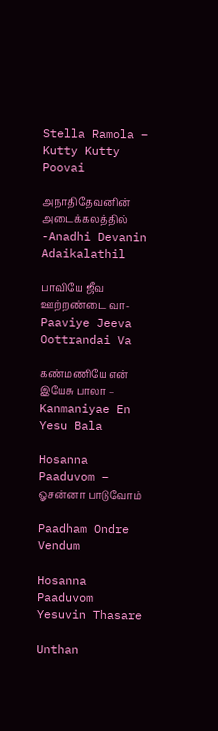Stella Ramola – Kutty Kutty Poovai

அநாதிதேவனின் அடைக்கலத்தில் -Anadhi Devanin Adaikalathil

பாவியே ஜீவ ஊற்றண்டை வா- Paaviye Jeeva Oottrandai Va

கண்மணியே என் இயேசு பாலா – Kanmaniyae En Yesu Bala

Hosanna Paaduvom – ஓசன்னா பாடுவோம்

Paadham Ondre Vendum

Hosanna Paaduvom Yesuvin Thasare

Unthan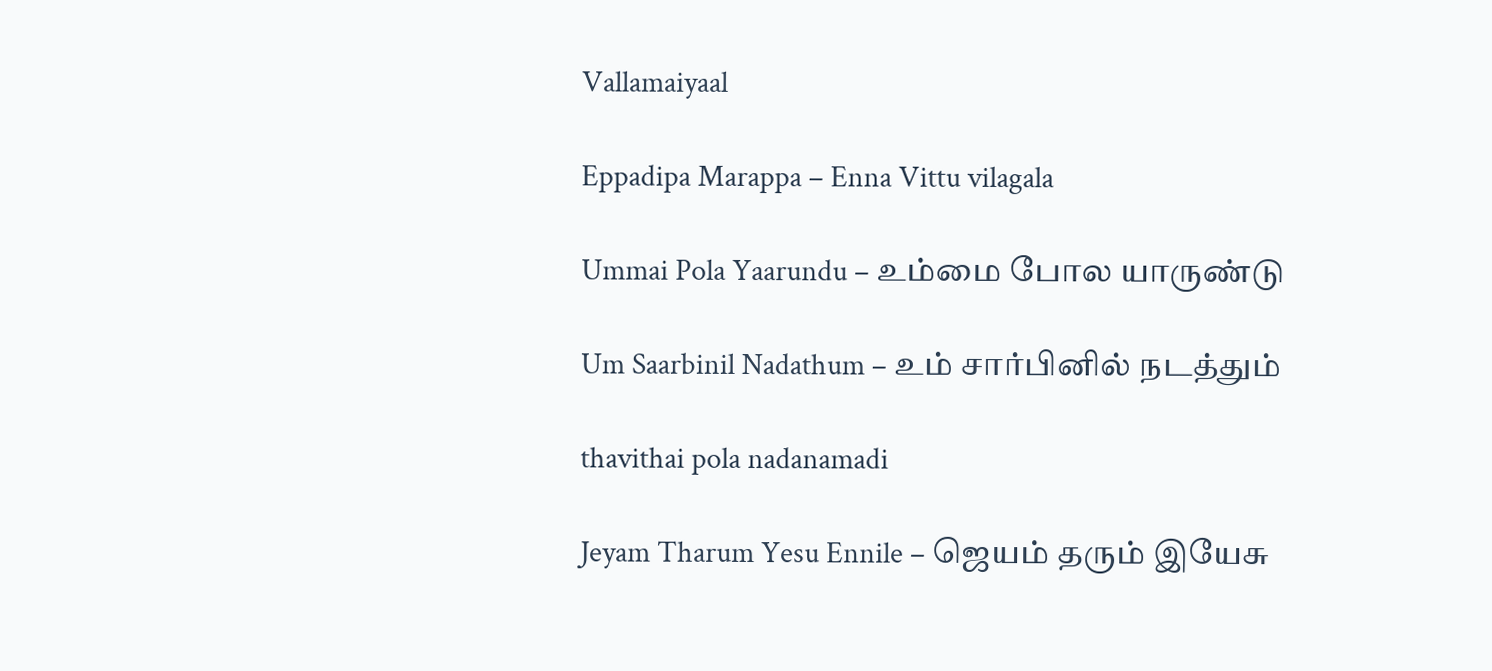Vallamaiyaal

Eppadipa Marappa – Enna Vittu vilagala

Ummai Pola Yaarundu – உம்மை போல யாருண்டு

Um Saarbinil Nadathum – உம் சார்பினில் நடத்தும்

thavithai pola nadanamadi

Jeyam Tharum Yesu Ennile – ஜெயம் தரும் இயேசு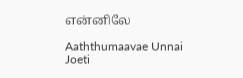என்னிலே

Aaththumaavae Unnai Joeti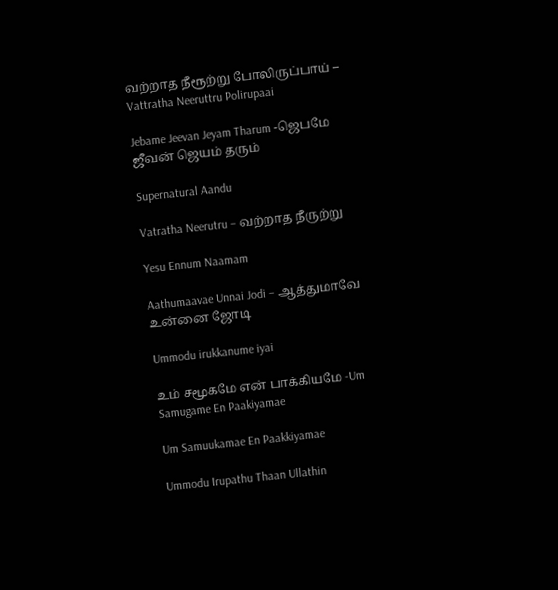வற்றாத நீரூற்று போலிருப்பாய் – Vattratha Neeruttru Polirupaai

Jebame Jeevan Jeyam Tharum -ஜெபமே ஜீவன் ஜெயம் தரும்

Supernatural Aandu

Vatratha Neerutru – வற்றாத நீருற்று

Yesu Ennum Naamam

Aathumaavae Unnai Jodi – ஆத்துமாவே உன்னை ஜோடி

Ummodu irukkanume iyai

உம் சமூகமே என் பாக்கியமே -Um Samugame En Paakiyamae

Um Samuukamae En Paakkiyamae

Ummodu Irupathu Thaan Ullathin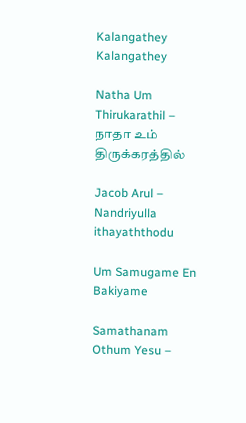Kalangathey Kalangathey

Natha Um Thirukarathil – நாதா உம் திருக்கரத்தில்

Jacob Arul – Nandriyulla ithayaththodu

Um Samugame En Bakiyame

Samathanam Othum Yesu –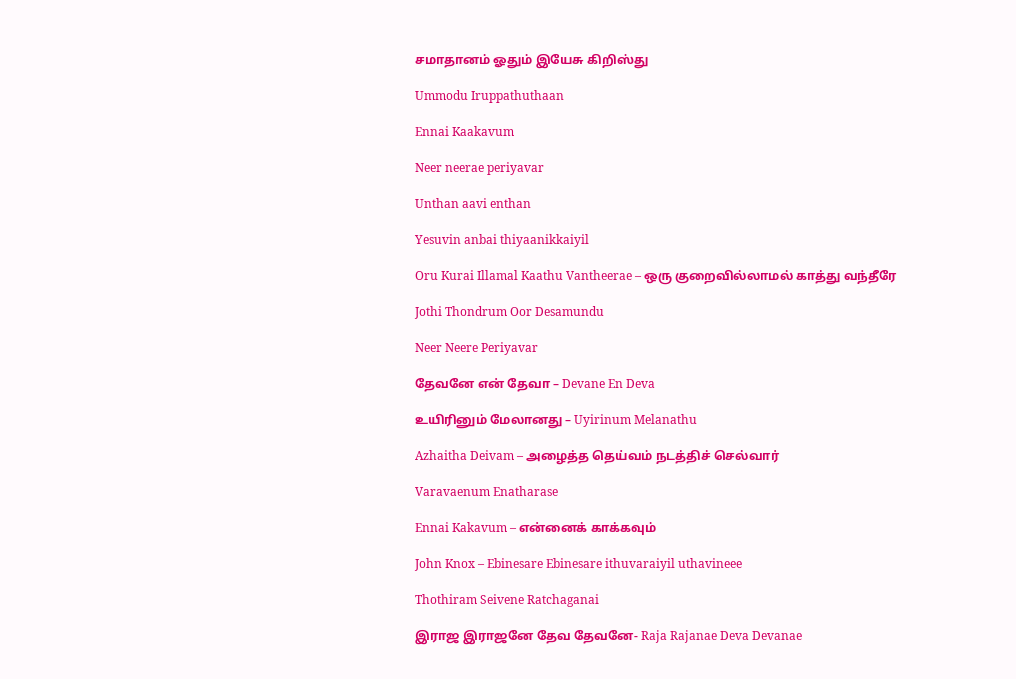சமாதானம் ஓதும் இயேசு கிறிஸ்து

Ummodu Iruppathuthaan

Ennai Kaakavum

Neer neerae periyavar

Unthan aavi enthan

Yesuvin anbai thiyaanikkaiyil

Oru Kurai Illamal Kaathu Vantheerae – ஒரு குறைவில்லாமல் காத்து வந்தீரே

Jothi Thondrum Oor Desamundu

Neer Neere Periyavar

தேவனே என் தேவா – Devane En Deva

உயிரினும் மேலானது – Uyirinum Melanathu

Azhaitha Deivam – அழைத்த தெய்வம் நடத்திச் செல்வார்

Varavaenum Enatharase

Ennai Kakavum – என்னைக் காக்கவும்

John Knox – Ebinesare Ebinesare ithuvaraiyil uthavineee

Thothiram Seivene Ratchaganai

இராஜ இராஜனே தேவ தேவனே- Raja Rajanae Deva Devanae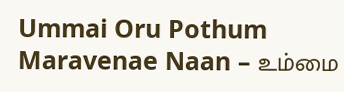Ummai Oru Pothum Maravenae Naan – உம்மை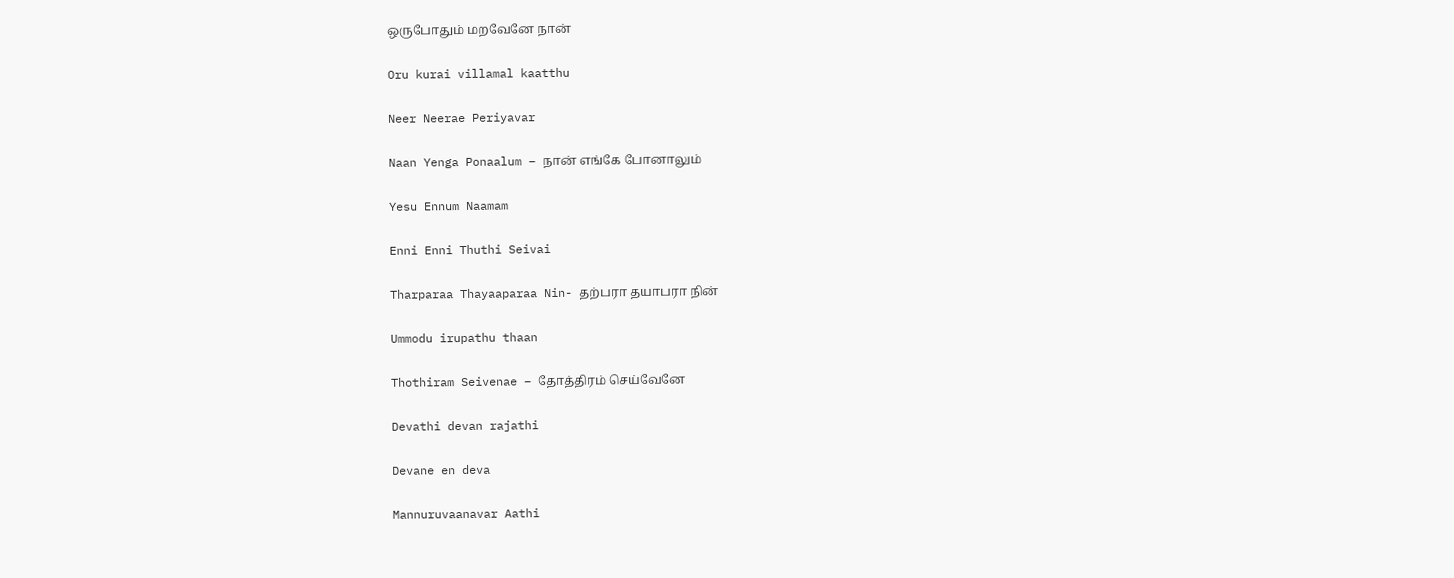ஒருபோதும் மறவேனே நான்

Oru kurai villamal kaatthu

Neer Neerae Periyavar

Naan Yenga Ponaalum – நான் எங்கே போனாலும்

Yesu Ennum Naamam

Enni Enni Thuthi Seivai

Tharparaa Thayaaparaa Nin- தற்பரா தயாபரா நின்

Ummodu irupathu thaan

Thothiram Seivenae – தோத்திரம் செய்வேனே

Devathi devan rajathi

Devane en deva

Mannuruvaanavar Aathi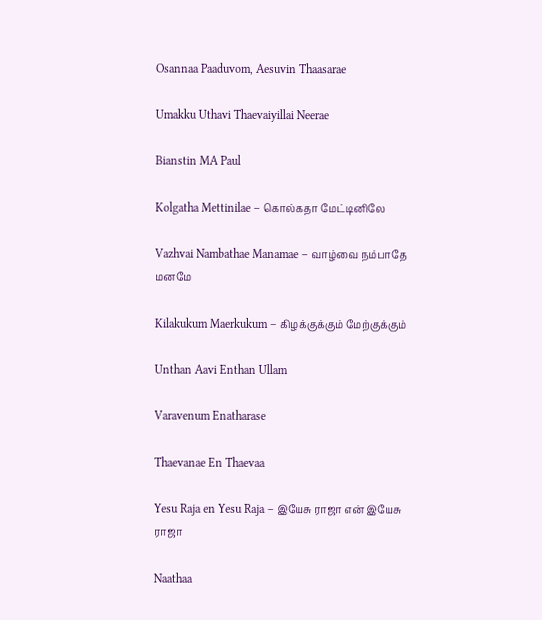Osannaa Paaduvom, Aesuvin Thaasarae

Umakku Uthavi Thaevaiyillai Neerae

Bianstin MA Paul

Kolgatha Mettinilae – கொல்கதா மேட்டினிலே

Vazhvai Nambathae Manamae – வாழ்வை நம்பாதே மனமே

Kilakukum Maerkukum – கிழக்குக்கும் மேற்குக்கும்

Unthan Aavi Enthan Ullam

Varavenum Enatharase

Thaevanae En Thaevaa

Yesu Raja en Yesu Raja – இயேசு ராஜா என் இயேசு ராஜா

Naathaa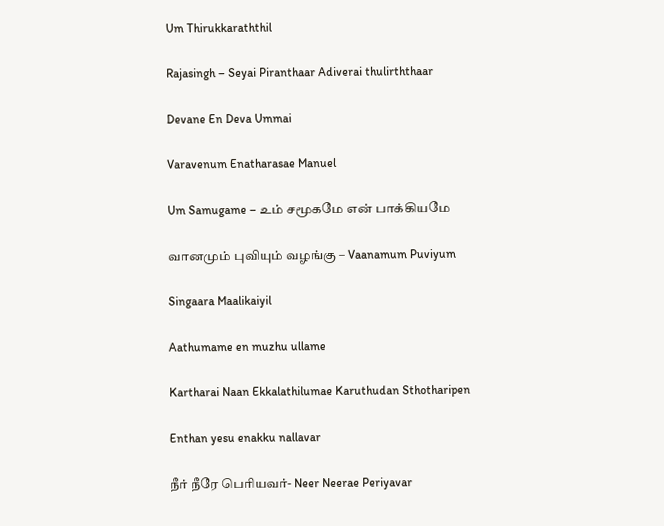Um Thirukkaraththil

Rajasingh – Seyai Piranthaar Adiverai thulirththaar

Devane En Deva Ummai

Varavenum Enatharasae Manuel

Um Samugame – உம் சமூகமே என் பாக்கியமே

வானமும் புவியும் வழங்கு – Vaanamum Puviyum

Singaara Maalikaiyil

Aathumame en muzhu ullame

Kartharai Naan Ekkalathilumae Karuthudan Sthotharipen

Enthan yesu enakku nallavar

நீர் நீரே பெரியவர்- Neer Neerae Periyavar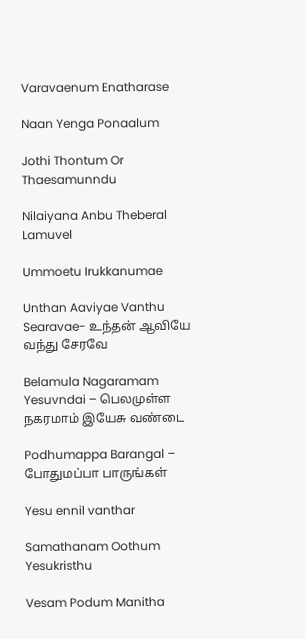Varavaenum Enatharase

Naan Yenga Ponaalum

Jothi Thontum Or Thaesamunndu

Nilaiyana Anbu Theberal Lamuvel

Ummoetu Irukkanumae

Unthan Aaviyae Vanthu Searavae- உந்தன் ஆவியே வந்து சேரவே

Belamula Nagaramam Yesuvndai – பெலமுள்ள நகரமாம் இயேசு வண்டை

Podhumappa Barangal – போதுமப்பா பாருங்கள்

Yesu ennil vanthar

Samathanam Oothum Yesukristhu

Vesam Podum Manitha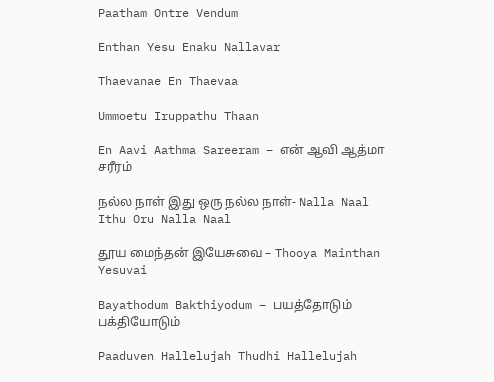Paatham Ontre Vendum

Enthan Yesu Enaku Nallavar

Thaevanae En Thaevaa

Ummoetu Iruppathu Thaan

En Aavi Aathma Sareeram – என் ஆவி ஆத்மா சரீரம்

நல்ல நாள் இது ஒரு நல்ல நாள்- Nalla Naal Ithu Oru Nalla Naal

தூய மைந்தன் இயேசுவை – Thooya Mainthan Yesuvai

Bayathodum Bakthiyodum – பயத்தோடும் பக்தியோடும்

Paaduven Hallelujah Thudhi Hallelujah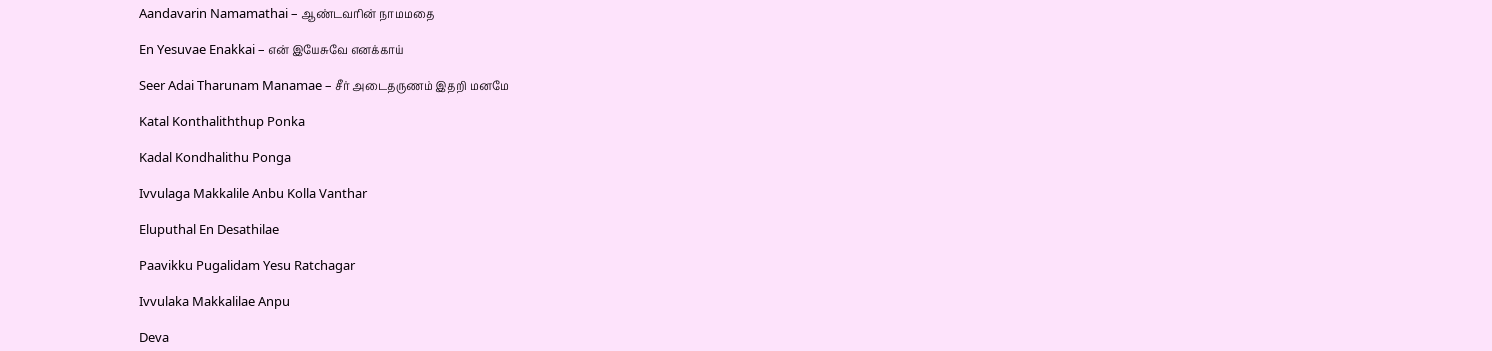Aandavarin Namamathai – ஆண்டவரின் நாமமதை

En Yesuvae Enakkai – என் இயேசுவே எனக்காய்

Seer Adai Tharunam Manamae – சீர் அடைதருணம் இதறி மனமே

Katal Konthaliththup Ponka

Kadal Kondhalithu Ponga

Ivvulaga Makkalile Anbu Kolla Vanthar

Eluputhal En Desathilae

Paavikku Pugalidam Yesu Ratchagar

Ivvulaka Makkalilae Anpu

Deva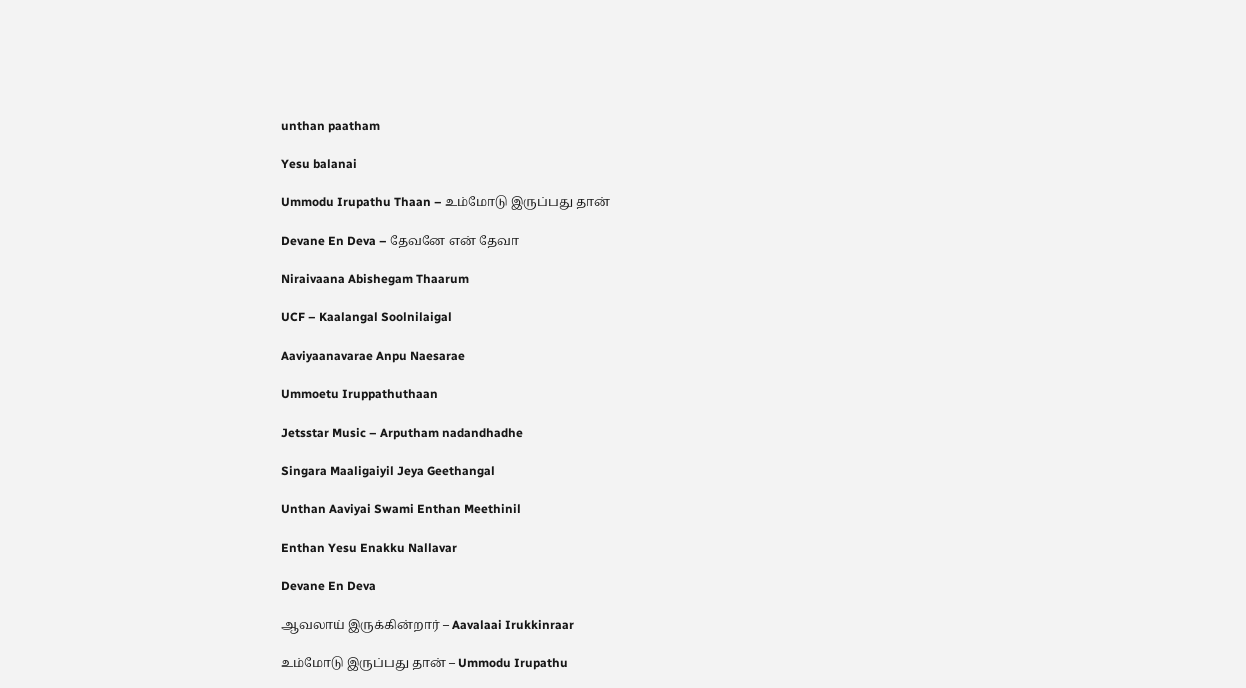unthan paatham

Yesu balanai

Ummodu Irupathu Thaan – உம்மோடு இருப்பது தான்

Devane En Deva – தேவனே என் தேவா

Niraivaana Abishegam Thaarum

UCF – Kaalangal Soolnilaigal

Aaviyaanavarae Anpu Naesarae

Ummoetu Iruppathuthaan

Jetsstar Music – Arputham nadandhadhe

Singara Maaligaiyil Jeya Geethangal

Unthan Aaviyai Swami Enthan Meethinil

Enthan Yesu Enakku Nallavar

Devane En Deva

ஆவலாய் இருக்கின்றார் – Aavalaai Irukkinraar

உம்மோடு இருப்பது தான் – Ummodu Irupathu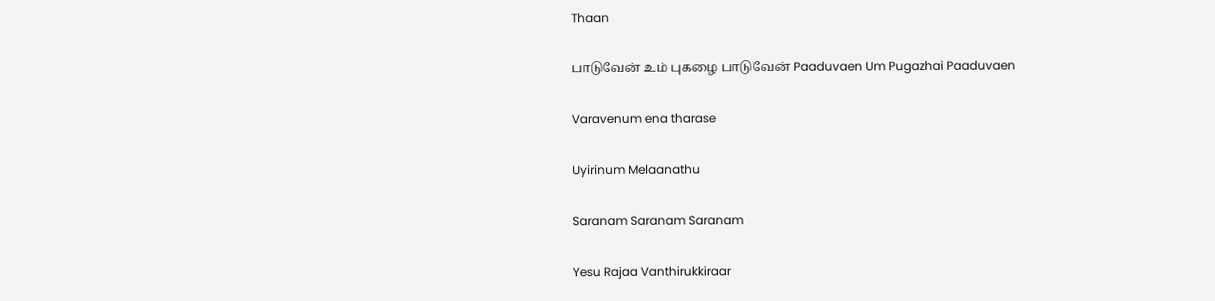Thaan

பாடுவேன் உம் புகழை பாடுவேன் Paaduvaen Um Pugazhai Paaduvaen

Varavenum ena tharase

Uyirinum Melaanathu

Saranam Saranam Saranam

Yesu Rajaa Vanthirukkiraar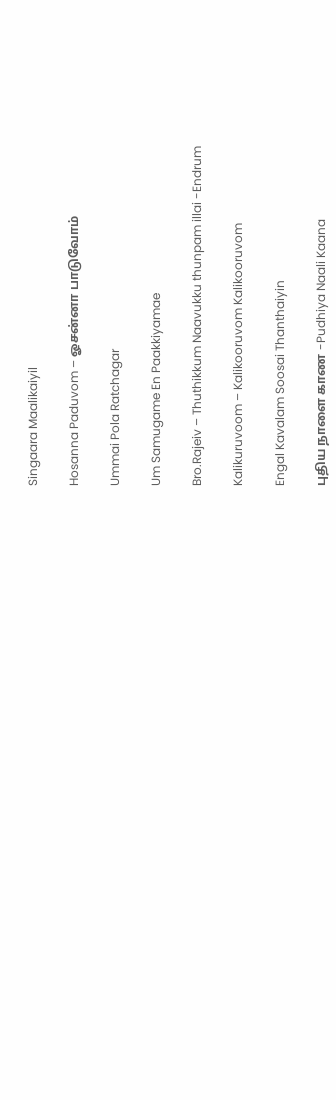Singaara Maalikaiyil

Hosanna Paduvom – ஓசன்னா பாடுவோம்

Ummai Pola Ratchagar

Um Samugame En Paakkiyamae

Bro.Rajeiv – Thuthikkum Naavukku thunpam illai -Endrum

Kalikuruvoom – Kalikooruvom Kalikooruvom

Engal Kavalam Soosai Thanthaiyin

புதிய நாளை காண -Pudhiya Naali Kaana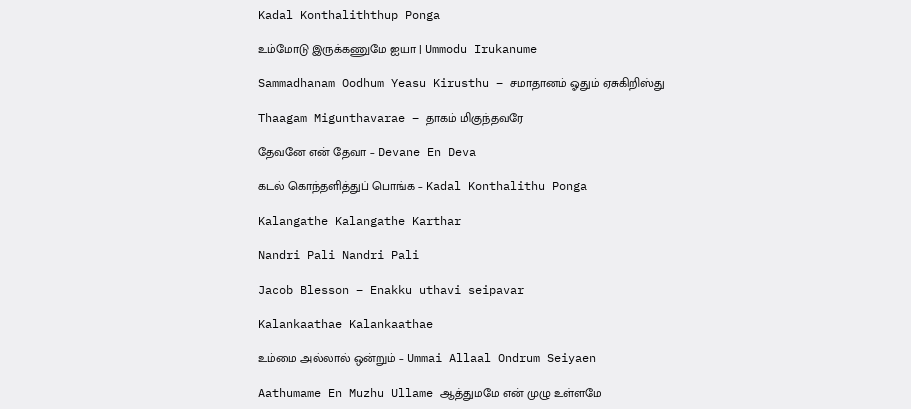Kadal Konthaliththup Ponga

உம்மோடு இருக்கணுமே ஐயா | Ummodu Irukanume

Sammadhanam Oodhum Yeasu Kirusthu – சமாதானம் ஓதும் ஏசுகிறிஸ்து

Thaagam Migunthavarae – தாகம் மிகுந்தவரே

தேவனே என் தேவா – Devane En Deva

கடல் கொந்தளித்துப் பொங்க – Kadal Konthalithu Ponga

Kalangathe Kalangathe Karthar

Nandri Pali Nandri Pali

Jacob Blesson – Enakku uthavi seipavar

Kalankaathae Kalankaathae

உம்மை அல்லால் ஒன்றும் – Ummai Allaal Ondrum Seiyaen

Aathumame En Muzhu Ullame ஆத்துமமே என் முழு உள்ளமே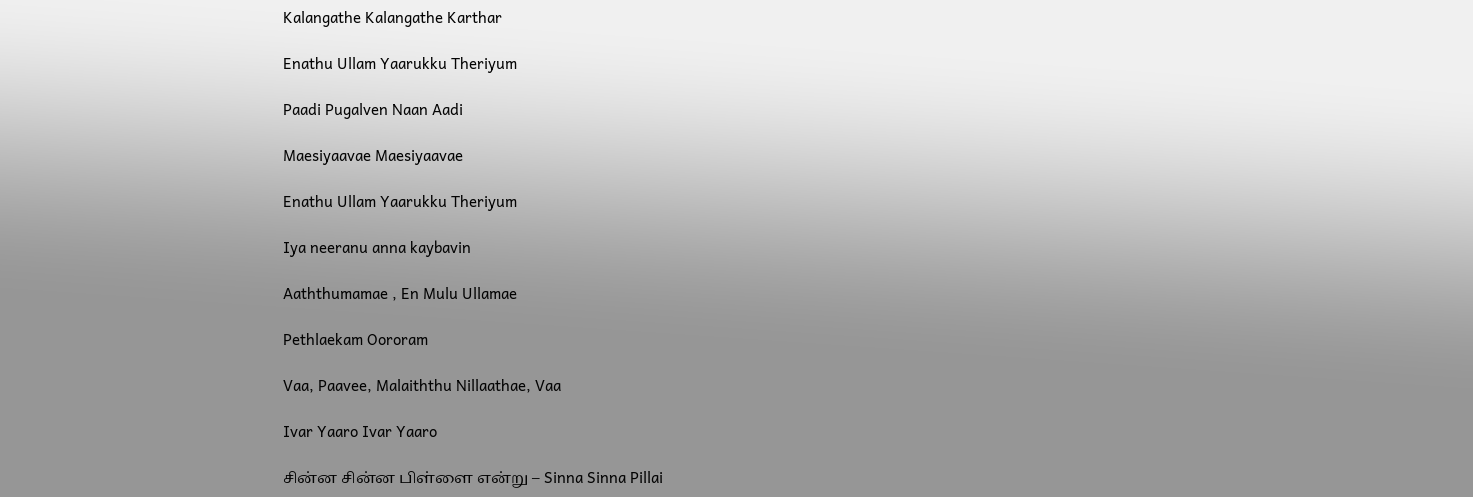Kalangathe Kalangathe Karthar

Enathu Ullam Yaarukku Theriyum

Paadi Pugalven Naan Aadi

Maesiyaavae Maesiyaavae

Enathu Ullam Yaarukku Theriyum

Iya neeranu anna kaybavin

Aaththumamae , En Mulu Ullamae

Pethlaekam Oororam

Vaa, Paavee, Malaiththu Nillaathae, Vaa

Ivar Yaaro Ivar Yaaro

சின்ன சின்ன பிள்ளை என்று – Sinna Sinna Pillai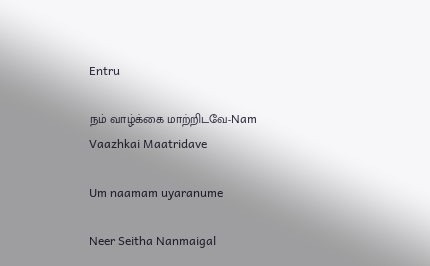Entru

நம் வாழ்க்கை மாற்றிடவே-Nam Vaazhkai Maatridave

Um naamam uyaranume

Neer Seitha Nanmaigal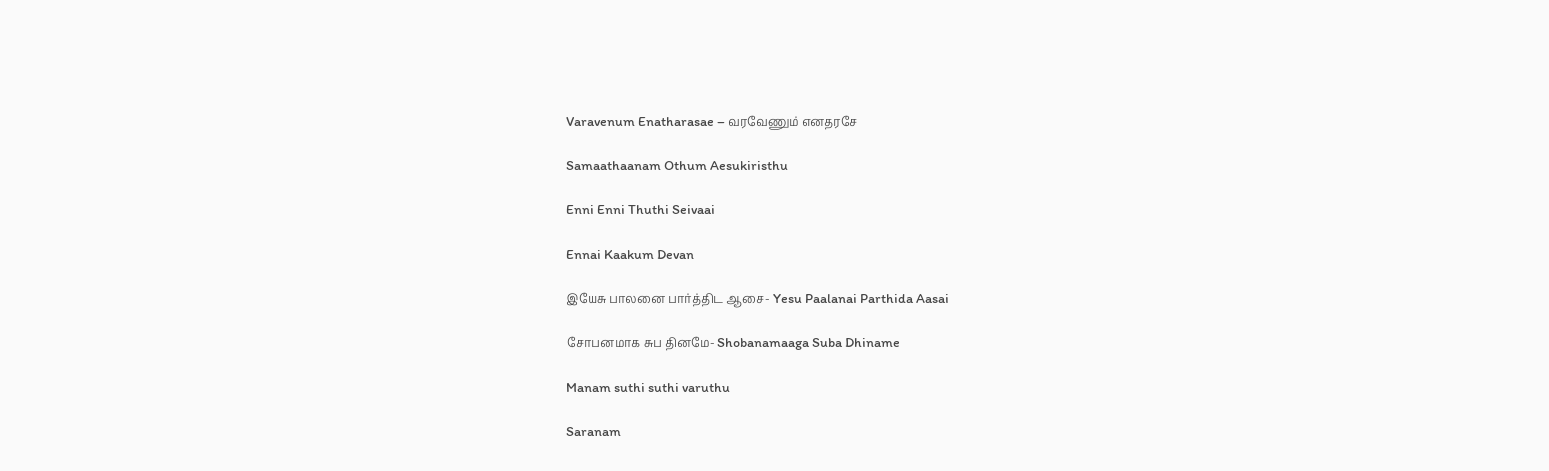Varavenum Enatharasae – வரவேணும் எனதரசே

Samaathaanam Othum Aesukiristhu

Enni Enni Thuthi Seivaai

Ennai Kaakum Devan

இயேசு பாலனை பார்த்திட ஆசை- Yesu Paalanai Parthida Aasai

சோபனமாக சுப தினமே- Shobanamaaga Suba Dhiname

Manam suthi suthi varuthu

Saranam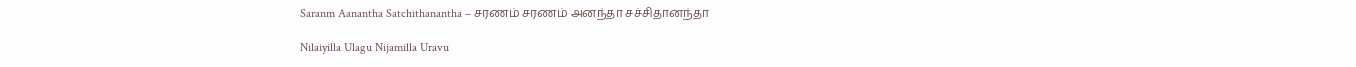Saranm Aanantha Satchithanantha – சரணம் சரணம் அனந்தா சச்சிதானந்தா

Nilaiyilla Ulagu Nijamilla Uravu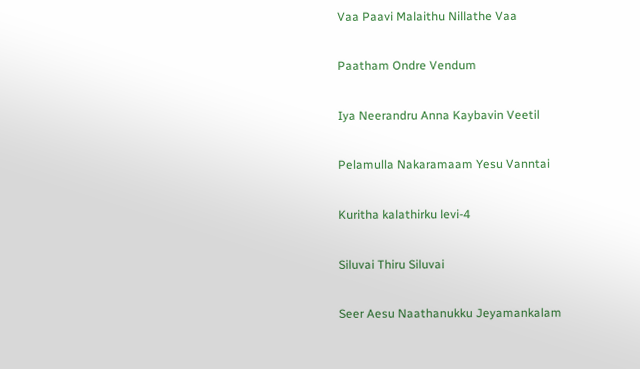Vaa Paavi Malaithu Nillathe Vaa

Paatham Ondre Vendum

Iya Neerandru Anna Kaybavin Veetil

Pelamulla Nakaramaam Yesu Vanntai

Kuritha kalathirku levi-4

Siluvai Thiru Siluvai

Seer Aesu Naathanukku Jeyamankalam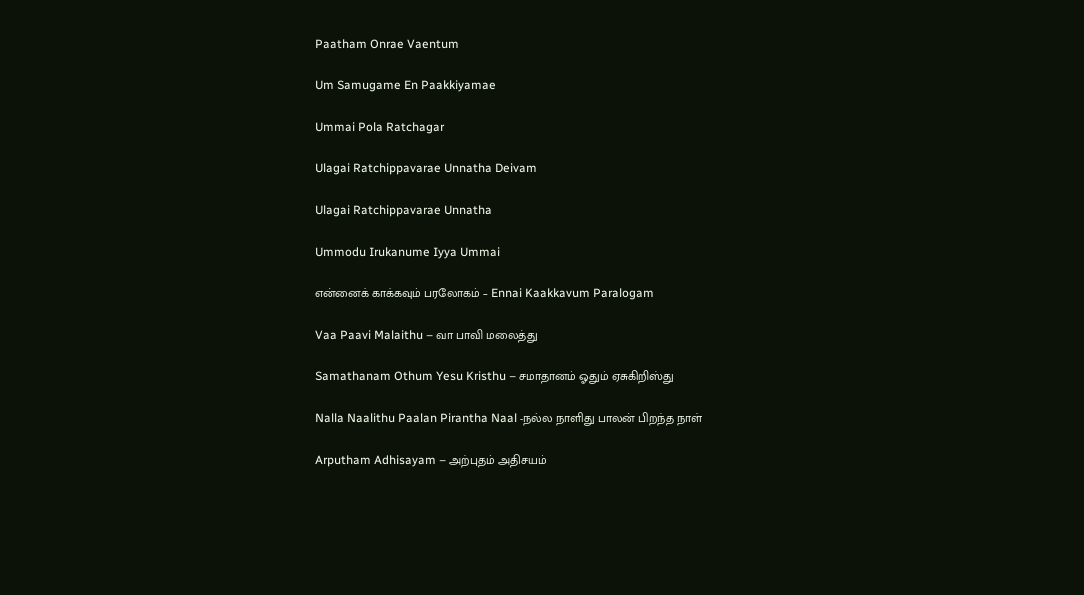Paatham Onrae Vaentum

Um Samugame En Paakkiyamae

Ummai Pola Ratchagar

Ulagai Ratchippavarae Unnatha Deivam

Ulagai Ratchippavarae Unnatha

Ummodu Irukanume Iyya Ummai

என்னைக் காக்கவும் பரலோகம் – Ennai Kaakkavum Paralogam

Vaa Paavi Malaithu – வா பாவி மலைத்து

Samathanam Othum Yesu Kristhu – சமாதானம் ஓதும் ஏசுகிறிஸ்து

Nalla Naalithu Paalan Pirantha Naal -நல்ல நாளிது பாலன் பிறந்த நாள்

Arputham Adhisayam – அற்புதம் அதிசயம்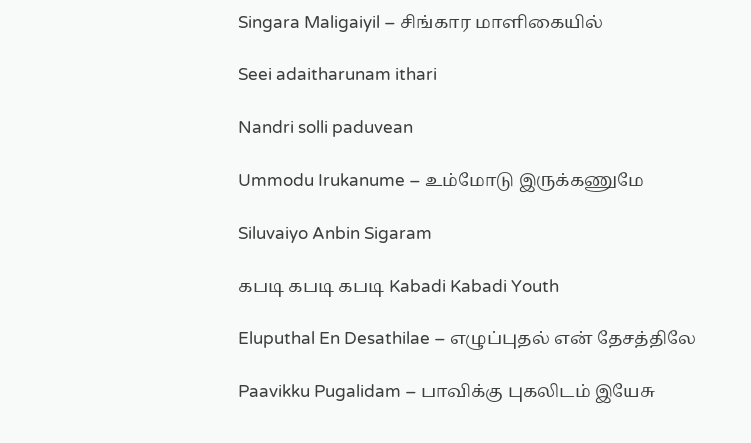Singara Maligaiyil – சிங்கார மாளிகையில்

Seei adaitharunam ithari

Nandri solli paduvean

Ummodu Irukanume – உம்மோடு இருக்கணுமே

Siluvaiyo Anbin Sigaram

கபடி கபடி கபடி Kabadi Kabadi Youth

Eluputhal En Desathilae – எழுப்புதல் என் தேசத்திலே

Paavikku Pugalidam – பாவிக்கு புகலிடம் இயேசு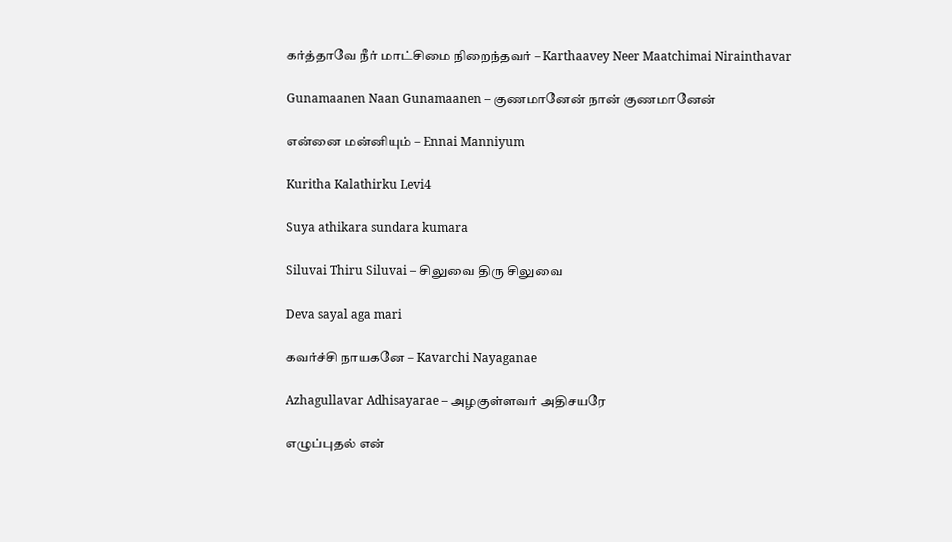கர்த்தாவே நீர் மாட்சிமை நிறைந்தவர் – Karthaavey Neer Maatchimai Nirainthavar

Gunamaanen Naan Gunamaanen – குணமானேன் நான் குணமானேன்

என்னை மன்னியும் – Ennai Manniyum

Kuritha Kalathirku Levi4

Suya athikara sundara kumara

Siluvai Thiru Siluvai – சிலுவை திரு சிலுவை

Deva sayal aga mari

கவர்ச்சி நாயகனே – Kavarchi Nayaganae

Azhagullavar Adhisayarae – அழகுள்ளவர் அதிசயரே

எழுப்புதல் என்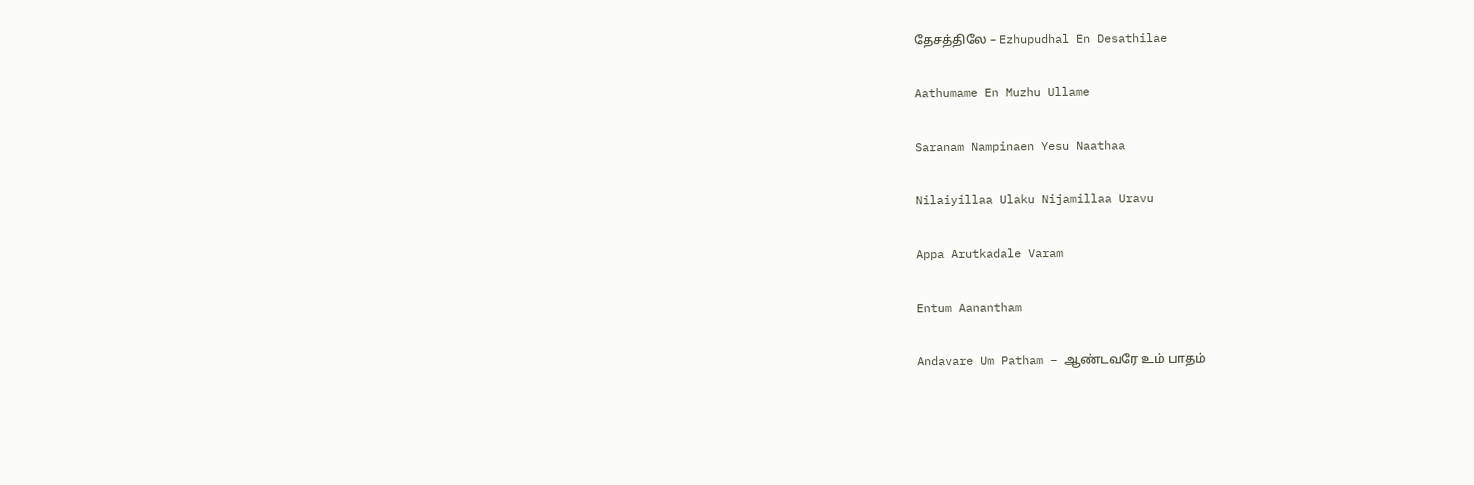தேசத்திலே – Ezhupudhal En Desathilae

Aathumame En Muzhu Ullame

Saranam Nampinaen Yesu Naathaa

Nilaiyillaa Ulaku Nijamillaa Uravu

Appa Arutkadale Varam

Entum Aanantham

Andavare Um Patham – ஆண்டவரே உம் பாதம்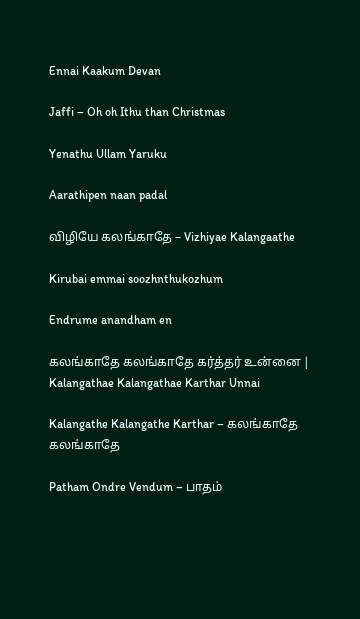Ennai Kaakum Devan

Jaffi – Oh oh Ithu than Christmas

Yenathu Ullam Yaruku

Aarathipen naan padal

விழியே கலங்காதே – Vizhiyae Kalangaathe

Kirubai emmai soozhnthukozhum

Endrume anandham en

கலங்காதே கலங்காதே கர்த்தர் உன்னை | Kalangathae Kalangathae Karthar Unnai

Kalangathe Kalangathe Karthar – கலங்காதே கலங்காதே

Patham Ondre Vendum – பாதம்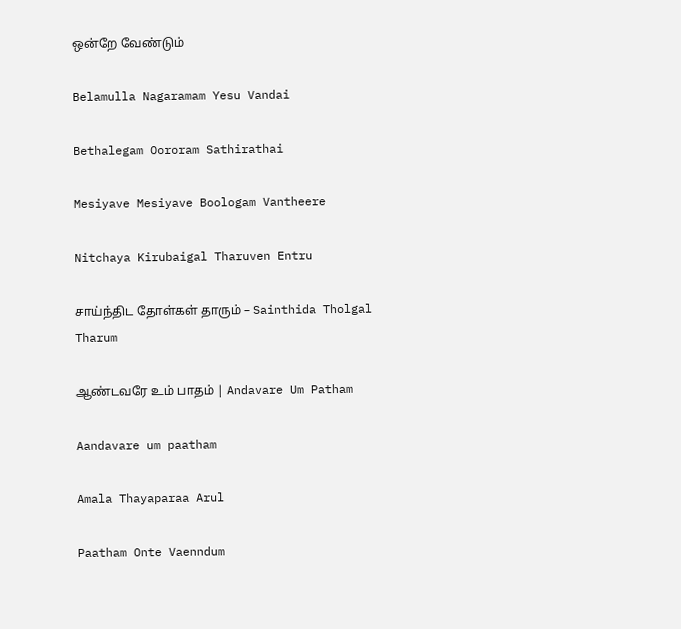ஒன்றே வேண்டும்

Belamulla Nagaramam Yesu Vandai

Bethalegam Oororam Sathirathai

Mesiyave Mesiyave Boologam Vantheere

Nitchaya Kirubaigal Tharuven Entru

சாய்ந்திட தோள்கள் தாரும் – Sainthida Tholgal Tharum

ஆண்டவரே உம் பாதம் | Andavare Um Patham

Aandavare um paatham

Amala Thayaparaa Arul

Paatham Onte Vaenndum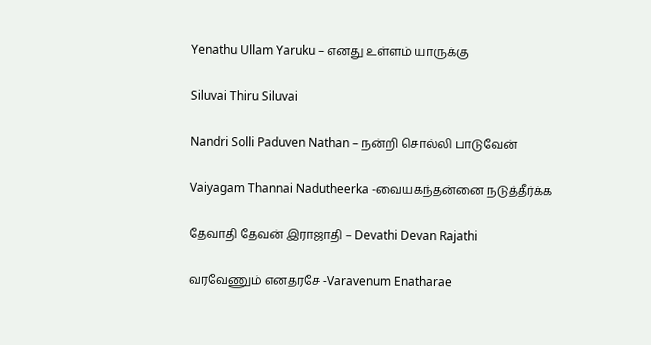Yenathu Ullam Yaruku – எனது உள்ளம் யாருக்கு

Siluvai Thiru Siluvai

Nandri Solli Paduven Nathan – நன்றி சொல்லி பாடுவேன்

Vaiyagam Thannai Nadutheerka -வையகந்தன்னை நடுத்தீர்க்க

தேவாதி தேவன் இராஜாதி – Devathi Devan Rajathi

வரவேணும் எனதரசே -Varavenum Enatharae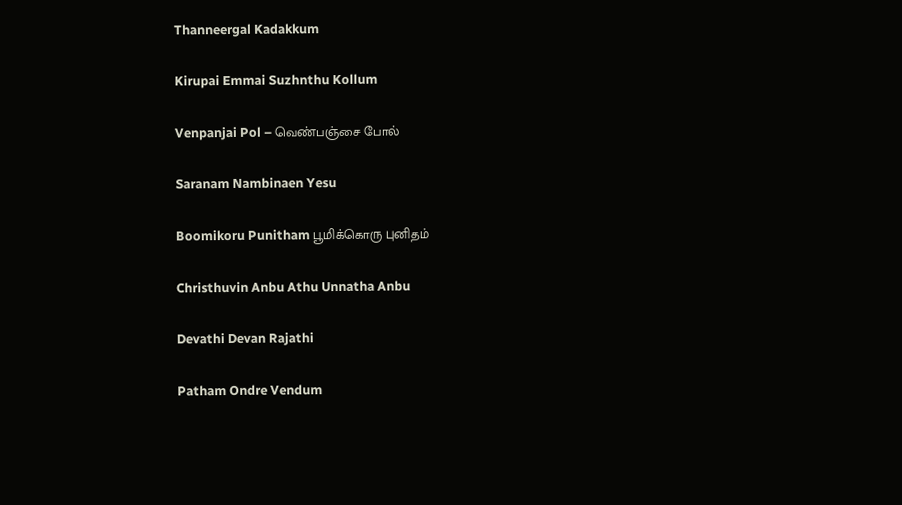Thanneergal Kadakkum

Kirupai Emmai Suzhnthu Kollum

Venpanjai Pol – வெண்பஞ்சை போல்

Saranam Nambinaen Yesu

Boomikoru Punitham பூமிக்கொரு புனிதம்

Christhuvin Anbu Athu Unnatha Anbu

Devathi Devan Rajathi

Patham Ondre Vendum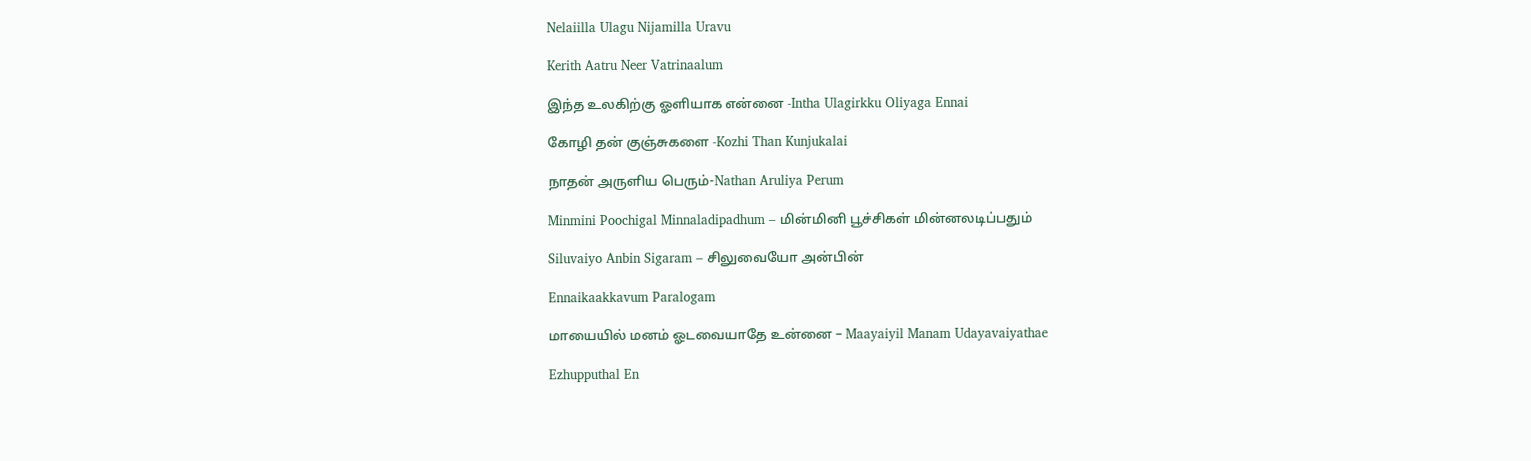Nelaiilla Ulagu Nijamilla Uravu

Kerith Aatru Neer Vatrinaalum

இந்த உலகிற்கு ஓளியாக என்னை -Intha Ulagirkku Oliyaga Ennai

கோழி தன் குஞ்சுகளை -Kozhi Than Kunjukalai

நாதன் அருளிய பெரும்-Nathan Aruliya Perum

Minmini Poochigal Minnaladipadhum – மின்மினி பூச்சிகள் மின்னலடிப்பதும்

Siluvaiyo Anbin Sigaram – சிலுவையோ அன்பின்

Ennaikaakkavum Paralogam

மாயையில் மனம் ஓடவையாதே உன்னை – Maayaiyil Manam Udayavaiyathae

Ezhupputhal En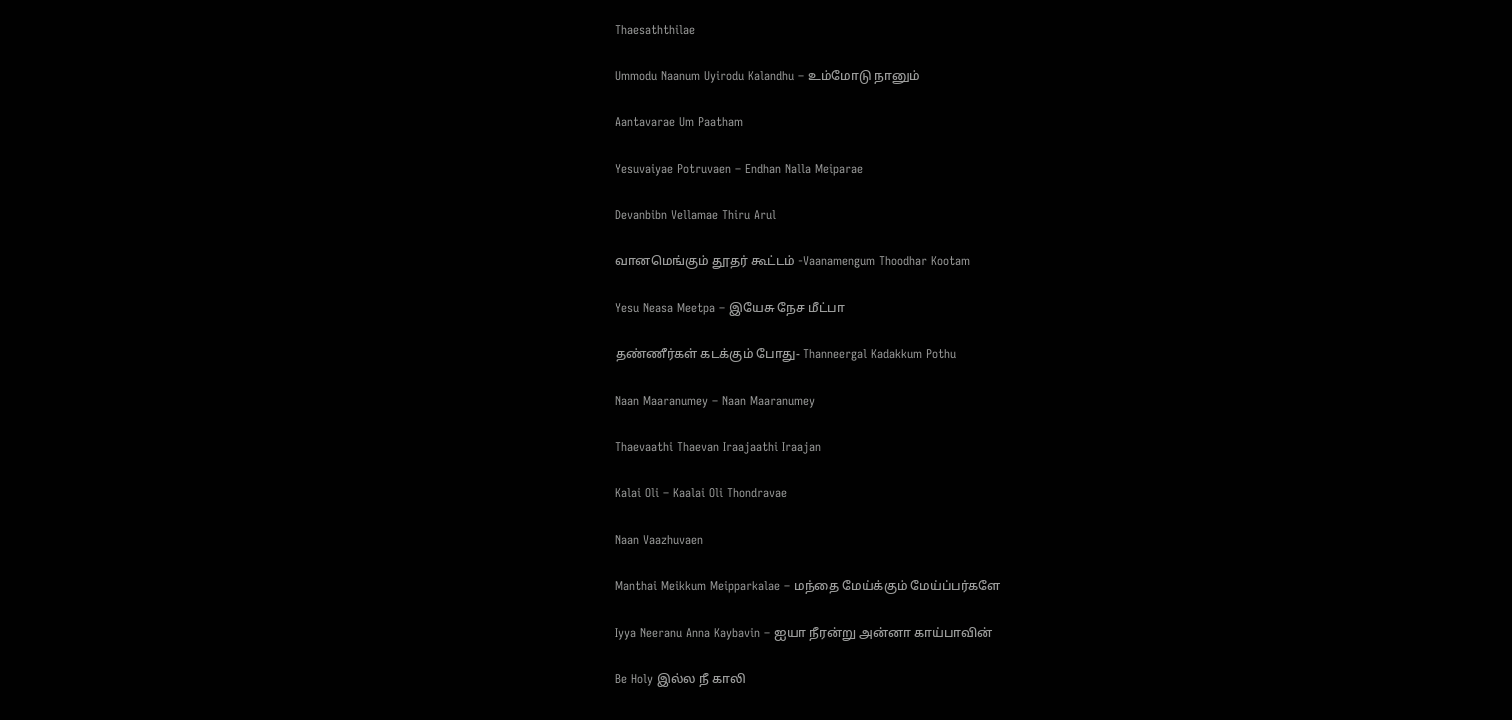Thaesaththilae

Ummodu Naanum Uyirodu Kalandhu – உம்மோடு நானும்

Aantavarae Um Paatham

Yesuvaiyae Potruvaen – Endhan Nalla Meiparae

Devanbibn Vellamae Thiru Arul

வானமெங்கும் தூதர் கூட்டம் -Vaanamengum Thoodhar Kootam

Yesu Neasa Meetpa – இயேசு நேச மீட்பா

தண்ணீர்கள் கடக்கும் போது- Thanneergal Kadakkum Pothu

Naan Maaranumey – Naan Maaranumey

Thaevaathi Thaevan Iraajaathi Iraajan

Kalai Oli – Kaalai Oli Thondravae

Naan Vaazhuvaen

Manthai Meikkum Meipparkalae – மந்தை மேய்க்கும் மேய்ப்பர்களே

Iyya Neeranu Anna Kaybavin – ஐயா நீரன்று அன்னா காய்பாவின்

Be Holy இல்ல நீ காலி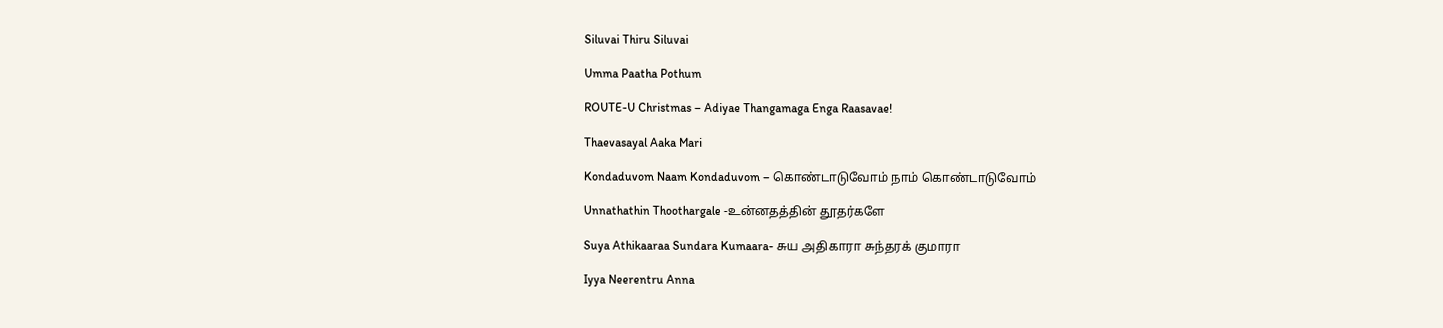Siluvai Thiru Siluvai

Umma Paatha Pothum

ROUTE-U Christmas – Adiyae Thangamaga Enga Raasavae!

Thaevasayal Aaka Mari

Kondaduvom Naam Kondaduvom – கொண்டாடுவோம் நாம் கொண்டாடுவோம்

Unnathathin Thoothargale -உன்னதத்தின் தூதர்களே

Suya Athikaaraa Sundara Kumaara- சுய அதிகாரா சுந்தரக் குமாரா

Iyya Neerentru Anna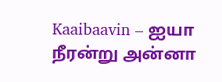Kaaibaavin – ஐயா நீரன்று அன்னா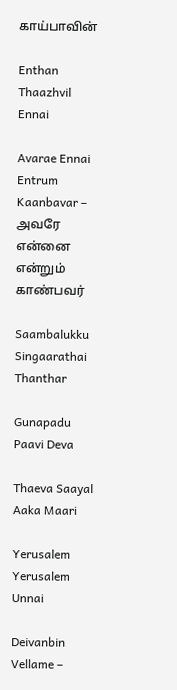காய்பாவின்

Enthan Thaazhvil Ennai

Avarae Ennai Entrum Kaanbavar – அவரே என்னை என்றும் காண்பவர்

Saambalukku Singaarathai Thanthar

Gunapadu Paavi Deva

Thaeva Saayal Aaka Maari

Yerusalem Yerusalem Unnai

Deivanbin Vellame –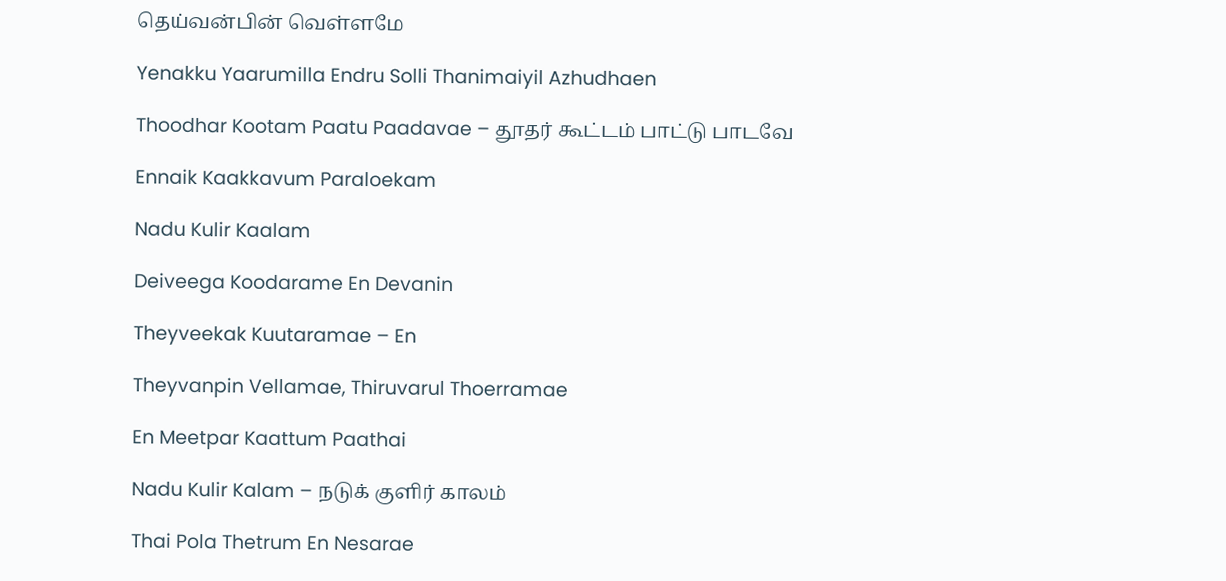தெய்வன்பின் வெள்ளமே

Yenakku Yaarumilla Endru Solli Thanimaiyil Azhudhaen

Thoodhar Kootam Paatu Paadavae – தூதர் கூட்டம் பாட்டு பாடவே

Ennaik Kaakkavum Paraloekam

Nadu Kulir Kaalam

Deiveega Koodarame En Devanin

Theyveekak Kuutaramae – En

Theyvanpin Vellamae, Thiruvarul Thoerramae

En Meetpar Kaattum Paathai

Nadu Kulir Kalam – நடுக் குளிர் காலம்

Thai Pola Thetrum En Nesarae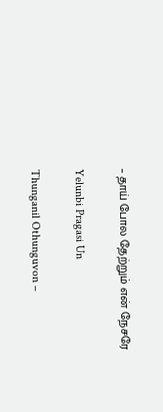– தாய் போல தேற்றும் என் நேசரே

Yelunbi Pragasi Un

Thunganil Othunguvon –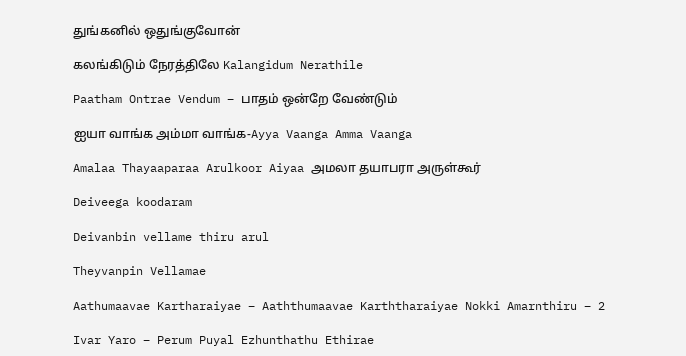துங்கனில் ஒதுங்குவோன்

கலங்கிடும் நேரத்திலே Kalangidum Nerathile

Paatham Ontrae Vendum – பாதம் ஒன்றே வேண்டும்

ஐயா வாங்க அம்மா வாங்க-Ayya Vaanga Amma Vaanga

Amalaa Thayaaparaa Arulkoor Aiyaa அமலா தயாபரா அருள்கூர்

Deiveega koodaram

Deivanbin vellame thiru arul

Theyvanpin Vellamae

Aathumaavae Kartharaiyae – Aaththumaavae Karththaraiyae Nokki Amarnthiru – 2

Ivar Yaro – Perum Puyal Ezhunthathu Ethirae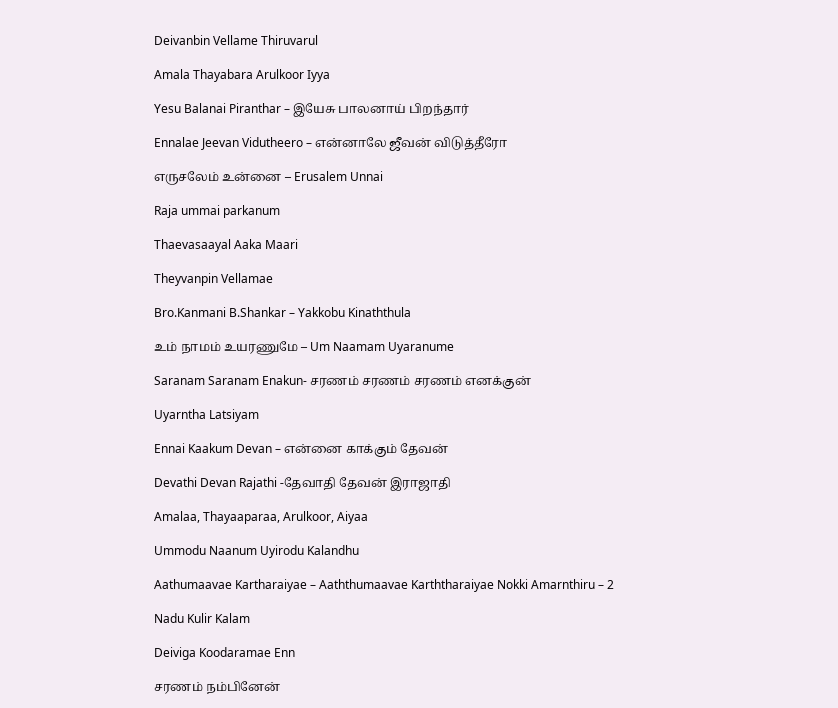Deivanbin Vellame Thiruvarul

Amala Thayabara Arulkoor Iyya

Yesu Balanai Piranthar – இயேசு பாலனாய் பிறந்தார்

Ennalae Jeevan Vidutheero – என்னாலே ஜீவன் விடுத்தீரோ

எருசலேம் உன்னை – Erusalem Unnai

Raja ummai parkanum

Thaevasaayal Aaka Maari

Theyvanpin Vellamae

Bro.Kanmani B.Shankar – Yakkobu Kinaththula

உம் நாமம் உயரணுமே – Um Naamam Uyaranume

Saranam Saranam Enakun- சரணம் சரணம் சரணம் எனக்குன்

Uyarntha Latsiyam

Ennai Kaakum Devan – என்னை காக்கும் தேவன்

Devathi Devan Rajathi -தேவாதி தேவன் இராஜாதி

Amalaa, Thayaaparaa, Arulkoor, Aiyaa

Ummodu Naanum Uyirodu Kalandhu

Aathumaavae Kartharaiyae – Aaththumaavae Karththaraiyae Nokki Amarnthiru – 2

Nadu Kulir Kalam

Deiviga Koodaramae Enn

சரணம் நம்பினேன்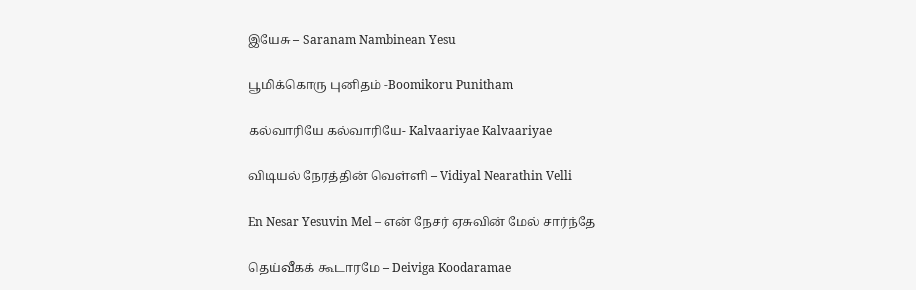இயேசு – Saranam Nambinean Yesu

பூமிக்கொரு புனிதம் -Boomikoru Punitham

கல்வாரியே கல்வாரியே- Kalvaariyae Kalvaariyae

விடியல் நேரத்தின் வெள்ளி – Vidiyal Nearathin Velli

En Nesar Yesuvin Mel – என் நேசர் ஏசுவின் மேல் சார்ந்தே

தெய்வீகக் கூடாரமே – Deiviga Koodaramae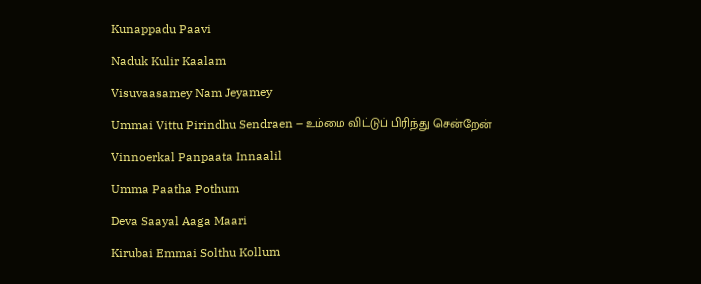Kunappadu Paavi

Naduk Kulir Kaalam

Visuvaasamey Nam Jeyamey

Ummai Vittu Pirindhu Sendraen – உம்மை விட்டுப் பிரிந்து சென்றேன்

Vinnoerkal Panpaata Innaalil

Umma Paatha Pothum

Deva Saayal Aaga Maari

Kirubai Emmai Solthu Kollum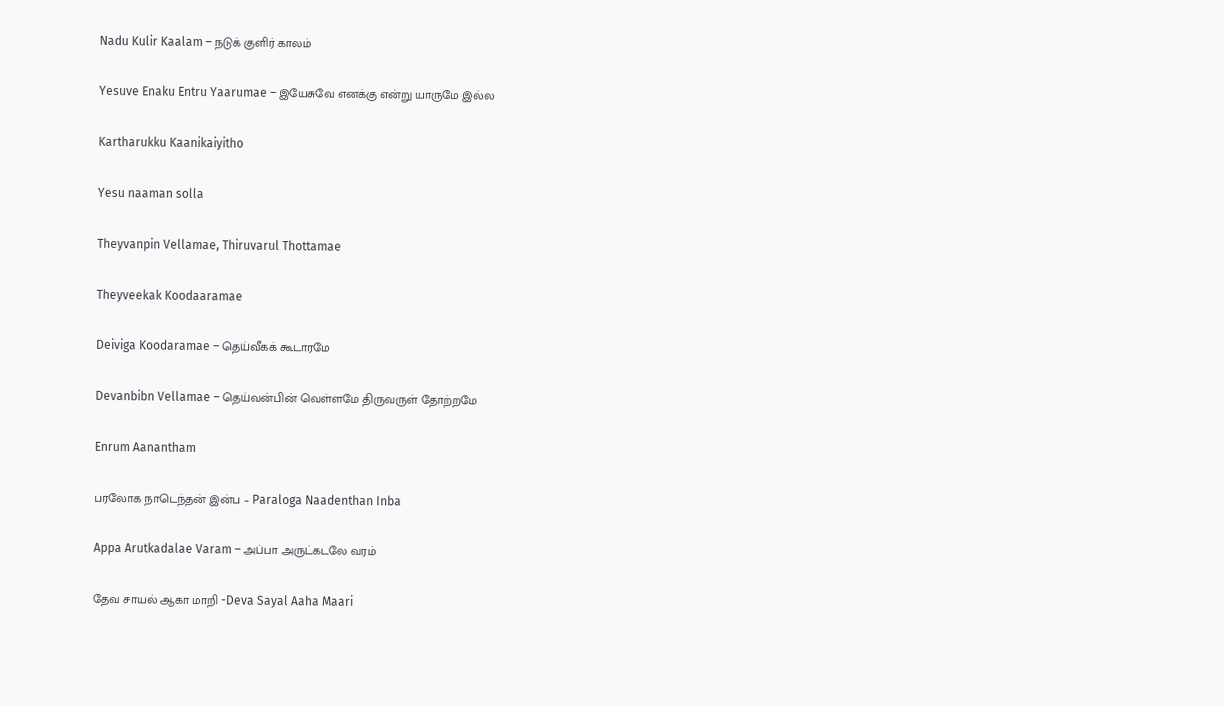Nadu Kulir Kaalam – நடுக் குளிர் காலம்

Yesuve Enaku Entru Yaarumae – இயேசுவே எனக்கு என்று யாருமே இல்ல

Kartharukku Kaanikaiyitho

Yesu naaman solla

Theyvanpin Vellamae, Thiruvarul Thottamae

Theyveekak Koodaaramae

Deiviga Koodaramae – தெய்வீகக் கூடாரமே

Devanbibn Vellamae – தெய்வன்பின் வெள்ளமே திருவருள் தோற்றமே

Enrum Aanantham

பரலோக நாடெந்தன் இன்ப – Paraloga Naadenthan Inba

Appa Arutkadalae Varam – அப்பா அருட்கடலே வரம்

தேவ சாயல் ஆகா மாறி -Deva Sayal Aaha Maari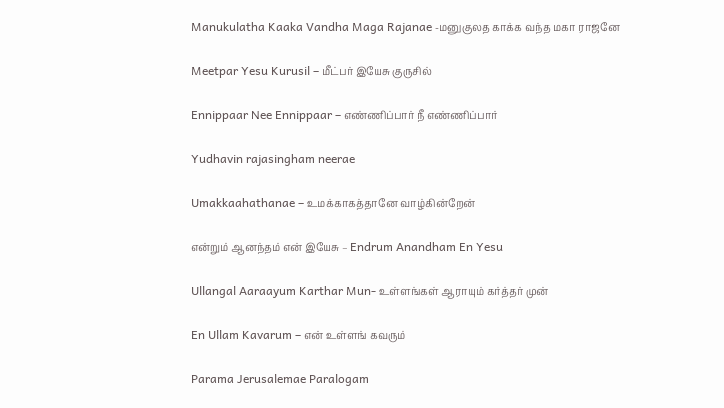Manukulatha Kaaka Vandha Maga Rajanae -மனுகுலத காக்க வந்த மகா ராஜனே

Meetpar Yesu Kurusil – மீட்பர் இயேசு குருசில்

Ennippaar Nee Ennippaar – எண்ணிப்பார் நீ எண்ணிப்பார்

Yudhavin rajasingham neerae

Umakkaahathanae – உமக்காகத்தானே வாழ்கின்றேன்

என்றும் ஆனந்தம் என் இயேசு – Endrum Anandham En Yesu

Ullangal Aaraayum Karthar Mun- உள்ளங்கள் ஆராயும் கர்த்தர் முன்

En Ullam Kavarum – என் உள்ளங் கவரும்

Parama Jerusalemae Paralogam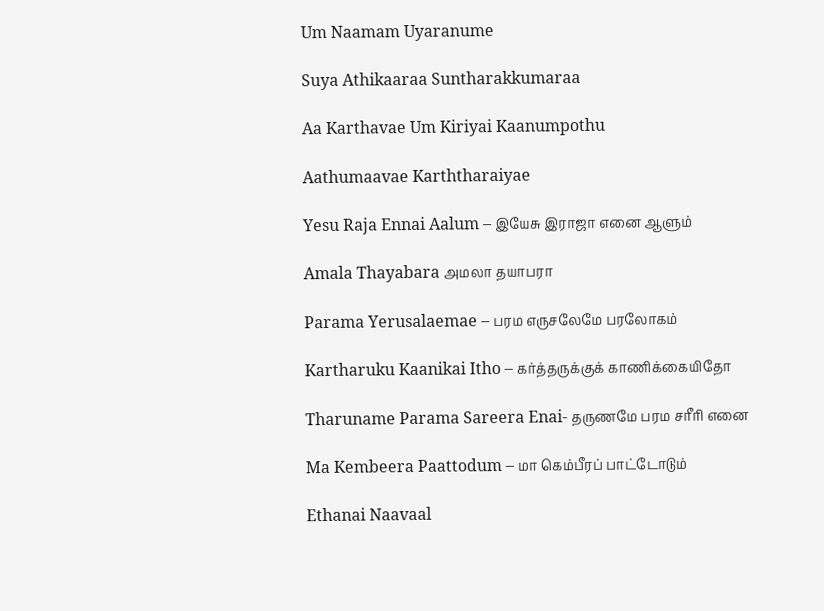Um Naamam Uyaranume

Suya Athikaaraa Suntharakkumaraa

Aa Karthavae Um Kiriyai Kaanumpothu

Aathumaavae Karththaraiyae

Yesu Raja Ennai Aalum – இயேசு இராஜா எனை ஆளும்

Amala Thayabara அமலா தயாபரா

Parama Yerusalaemae – பரம எருசலேமே பரலோகம்

Kartharuku Kaanikai Itho – கர்த்தருக்குக் காணிக்கையிதோ

Tharuname Parama Sareera Enai- தருணமே பரம சரீரி எனை

Ma Kembeera Paattodum – மா கெம்பீரப் பாட்டோடும்

Ethanai Naavaal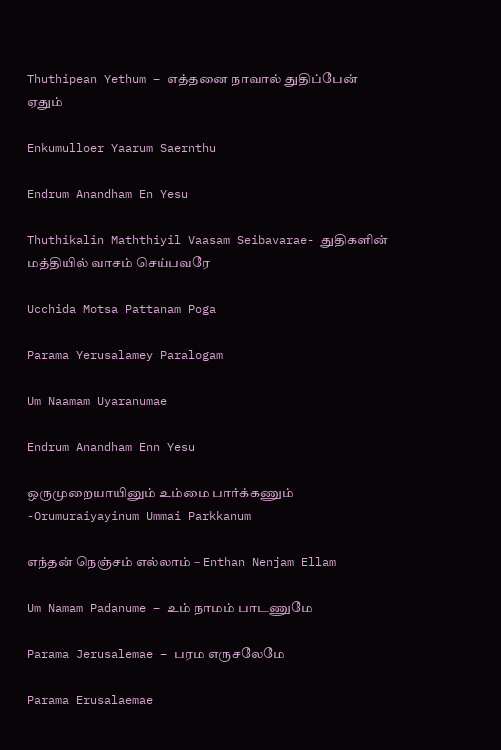Thuthipean Yethum – எத்தனை நாவால் துதிப்பேன் ஏதும்

Enkumulloer Yaarum Saernthu

Endrum Anandham En Yesu

Thuthikalin Maththiyil Vaasam Seibavarae- துதிகளின் மத்தியில் வாசம் செய்பவரே

Ucchida Motsa Pattanam Poga

Parama Yerusalamey Paralogam

Um Naamam Uyaranumae

Endrum Anandham Enn Yesu

ஒருமுறையாயினும் உம்மை பார்க்கணும் -Orumuraiyayinum Ummai Parkkanum

எந்தன் நெஞ்சம் எல்லாம் – Enthan Nenjam Ellam

Um Namam Padanume – உம் நாமம் பாடணுமே

Parama Jerusalemae – பரம எருசலேமே

Parama Erusalaemae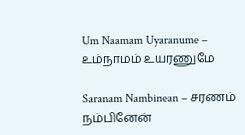Um Naamam Uyaranume – உம்நாமம் உயரணுமே

Saranam Nambinean – சரணம் நம்பினேன்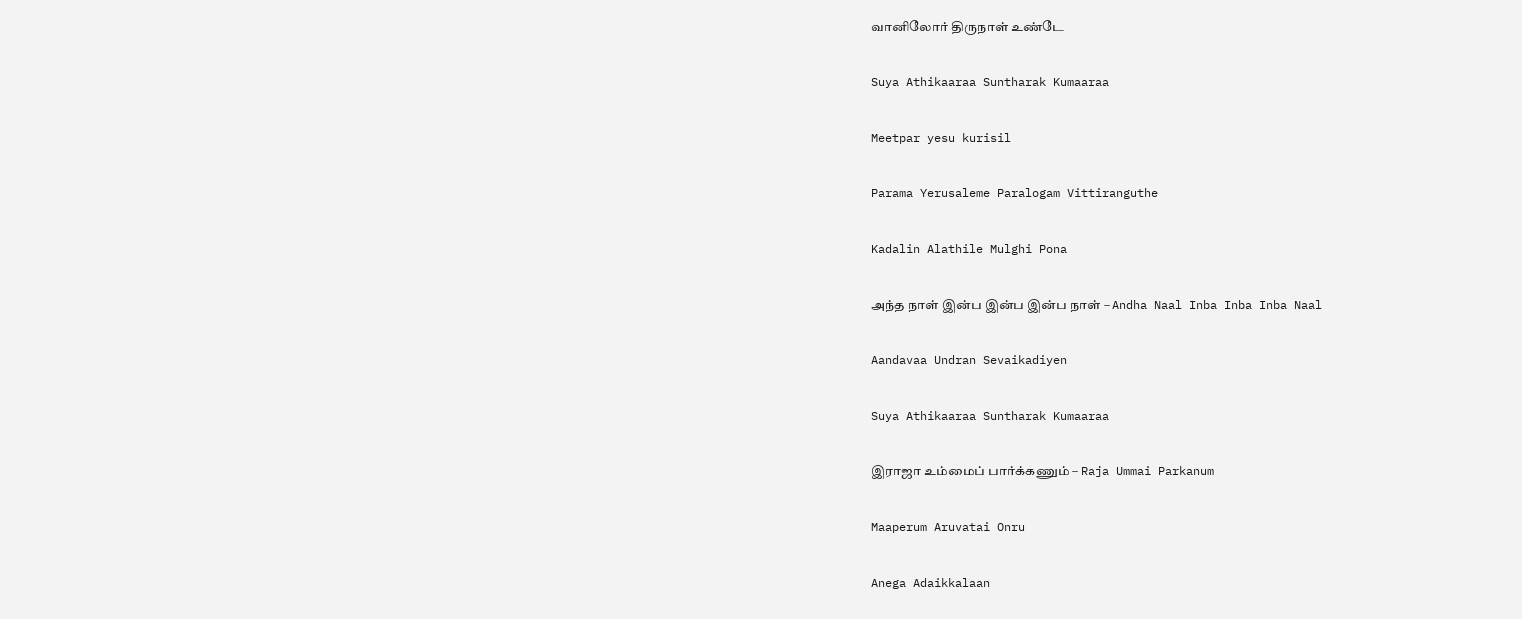வானிலோர் திருநாள் உண்டே

Suya Athikaaraa Suntharak Kumaaraa

Meetpar yesu kurisil

Parama Yerusaleme Paralogam Vittiranguthe

Kadalin Alathile Mulghi Pona

அந்த நாள் இன்ப இன்ப இன்ப நாள் – Andha Naal Inba Inba Inba Naal

Aandavaa Undran Sevaikadiyen

Suya Athikaaraa Suntharak Kumaaraa

இராஜா உம்மைப் பார்க்கணும் – Raja Ummai Parkanum

Maaperum Aruvatai Onru

Anega Adaikkalaan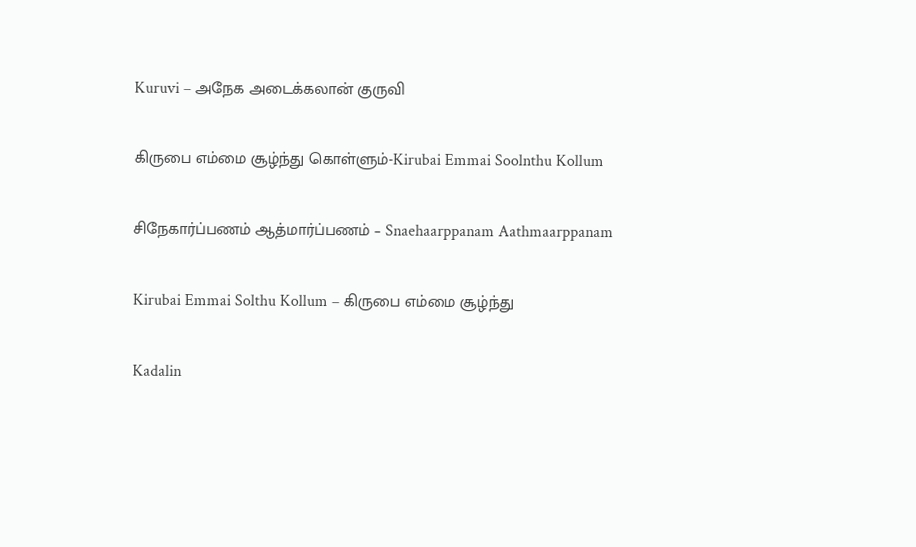Kuruvi – அநேக அடைக்கலான் குருவி

கிருபை எம்மை சூழ்ந்து கொள்ளும்-Kirubai Emmai Soolnthu Kollum

சிநேகார்ப்பணம் ஆத்மார்ப்பணம் – Snaehaarppanam Aathmaarppanam

Kirubai Emmai Solthu Kollum – கிருபை எம்மை சூழ்ந்து

Kadalin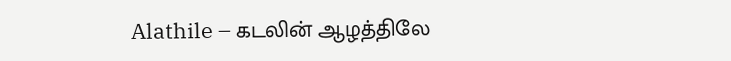Alathile – கடலின் ஆழத்திலே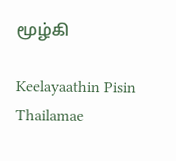மூழ்கி

Keelayaathin Pisin Thailamae